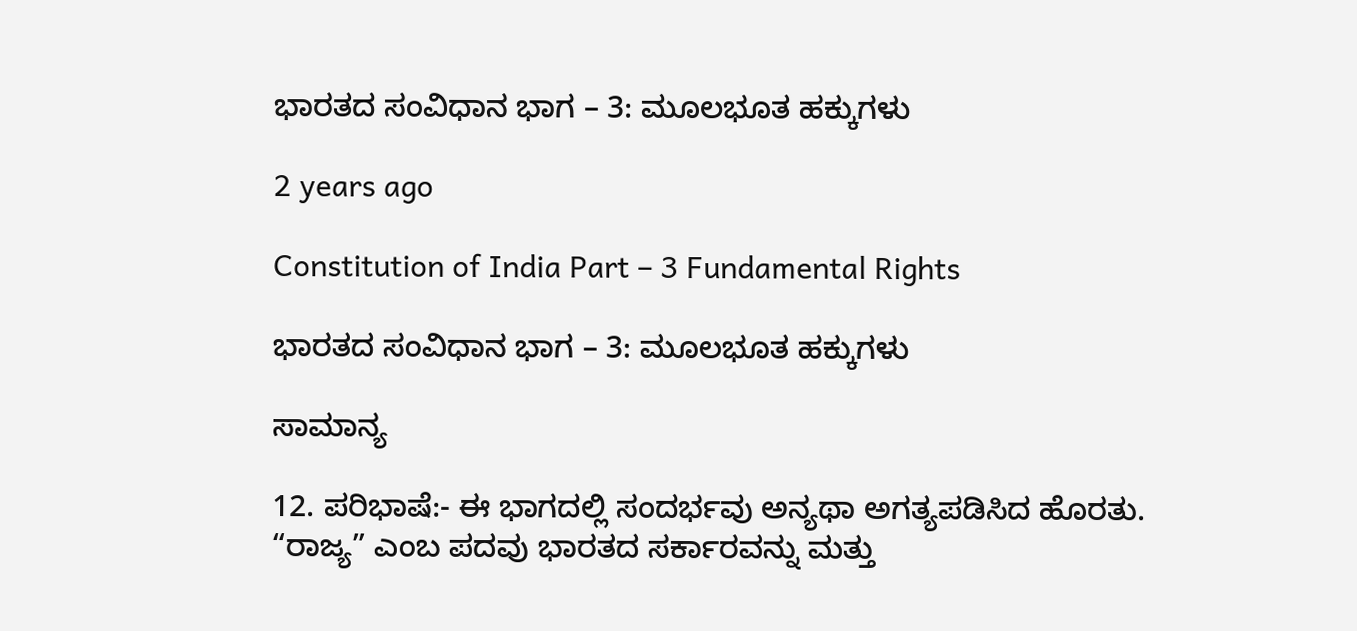ಭಾರತದ ಸಂವಿಧಾನ ಭಾಗ – 3: ಮೂಲಭೂತ ಹಕ್ಕುಗಳು

2 years ago

Constitution of India Part – 3 Fundamental Rights

ಭಾರತದ ಸಂವಿಧಾನ ಭಾಗ – 3: ಮೂಲಭೂತ ಹಕ್ಕುಗಳು

ಸಾಮಾನ್ಯ

12. ಪರಿಭಾಷೆ:- ಈ ಭಾಗದಲ್ಲಿ ಸಂದರ್ಭವು ಅನ್ಯಥಾ ಅಗತ್ಯಪಡಿಸಿದ ಹೊರತು. “ರಾಜ್ಯ” ಎಂಬ ಪದವು ಭಾರತದ ಸರ್ಕಾರವನ್ನು ಮತ್ತು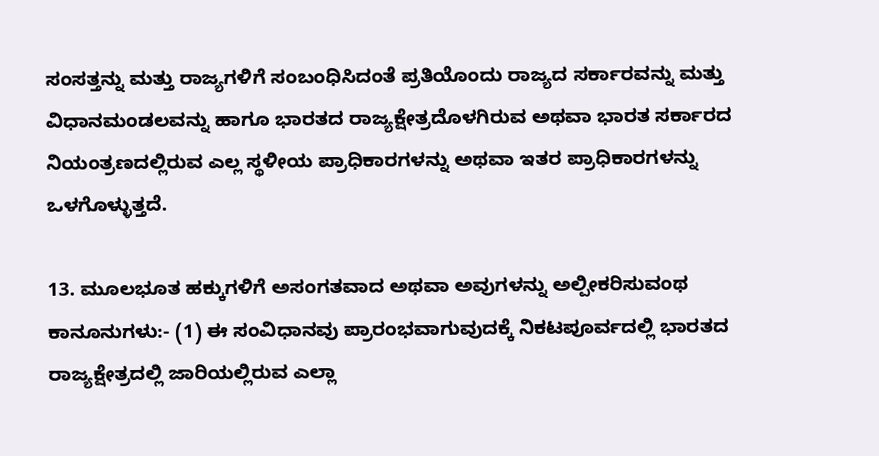ಸಂಸತ್ತನ್ನು ಮತ್ತು ರಾಜ್ಯಗಳಿಗೆ ಸಂಬಂಧಿಸಿದಂತೆ ಪ್ರತಿಯೊಂದು ರಾಜ್ಯದ ಸರ್ಕಾರವನ್ನು ಮತ್ತು ವಿಧಾನಮಂಡಲವನ್ನು ಹಾಗೂ ಭಾರತದ ರಾಜ್ಯಕ್ಷೇತ್ರದೊಳಗಿರುವ ಅಥವಾ ಭಾರತ ಸರ್ಕಾರದ ನಿಯಂತ್ರಣದಲ್ಲಿರುವ ಎಲ್ಲ ಸ್ಥಳೀಯ ಪ್ರಾಧಿಕಾರಗಳನ್ನು ಅಥವಾ ಇತರ ಪ್ರಾಧಿಕಾರಗಳನ್ನು ಒಳಗೊಳ್ಳುತ್ತದೆ.

13. ಮೂಲಭೂತ ಹಕ್ಕುಗಳಿಗೆ ಅಸಂಗತವಾದ ಅಥವಾ ಅವುಗಳನ್ನು ಅಲ್ಪೀಕರಿಸುವಂಥ ಕಾನೂನುಗಳು:- (1) ಈ ಸಂವಿಧಾನವು ಪ್ರಾರಂಭವಾಗುವುದಕ್ಕೆ ನಿಕಟಪೂರ್ವದಲ್ಲಿ ಭಾರತದ ರಾಜ್ಯಕ್ಷೇತ್ರದಲ್ಲಿ ಜಾರಿಯಲ್ಲಿರುವ ಎಲ್ಲಾ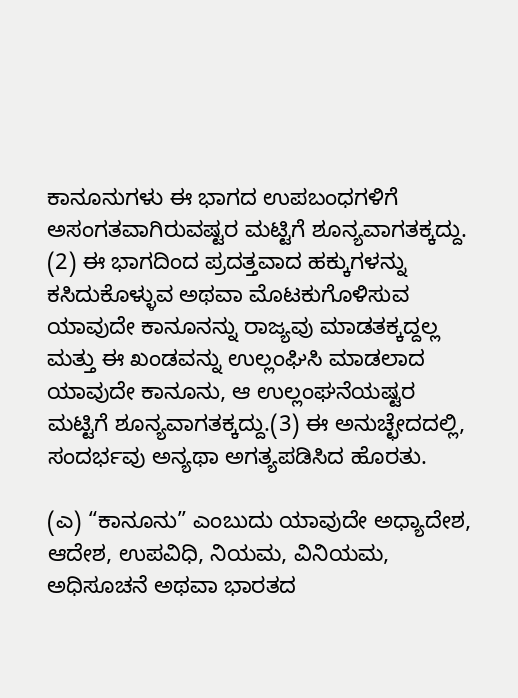ಕಾನೂನುಗಳು ಈ ಭಾಗದ ಉಪಬಂಧಗಳಿಗೆ ಅಸಂಗತವಾಗಿರುವಷ್ಟರ ಮಟ್ಟಿಗೆ ಶೂನ್ಯವಾಗತಕ್ಕದ್ದು. (2) ಈ ಭಾಗದಿಂದ ಪ್ರದತ್ತವಾದ ಹಕ್ಕುಗಳನ್ನು ಕಸಿದುಕೊಳ್ಳುವ ಅಥವಾ ಮೊಟಕುಗೊಳಿಸುವ ಯಾವುದೇ ಕಾನೂನನ್ನು ರಾಜ್ಯವು ಮಾಡತಕ್ಕದ್ದಲ್ಲ ಮತ್ತು ಈ ಖಂಡವನ್ನು ಉಲ್ಲಂಘಿಸಿ ಮಾಡಲಾದ ಯಾವುದೇ ಕಾನೂನು, ಆ ಉಲ್ಲಂಘನೆಯಷ್ಟರ ಮಟ್ಟಿಗೆ ಶೂನ್ಯವಾಗತಕ್ಕದ್ದು.(3) ಈ ಅನುಚ್ಛೇದದಲ್ಲಿ, ಸಂದರ್ಭವು ಅನ್ಯಥಾ ಅಗತ್ಯಪಡಿಸಿದ ಹೊರತು.

(ಎ) “ಕಾನೂನು” ಎಂಬುದು ಯಾವುದೇ ಅಧ್ಯಾದೇಶ, ಆದೇಶ, ಉಪವಿಧಿ, ನಿಯಮ, ವಿನಿಯಮ, ಅಧಿಸೂಚನೆ ಅಥವಾ ಭಾರತದ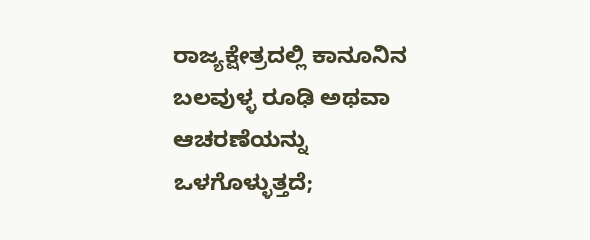ರಾಜ್ಯಕ್ಷೇತ್ರದಲ್ಲಿ ಕಾನೂನಿನ ಬಲವುಳ್ಳ ರೂಢಿ ಅಥವಾ ಆಚರಣೆಯನ್ನು ಒಳಗೊಳ್ಳುತ್ತದೆ;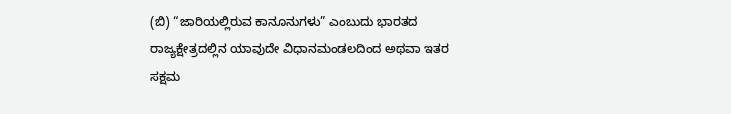(ಬಿ) “ಜಾರಿಯಲ್ಲಿರುವ ಕಾನೂನುಗಳು” ಎಂಬುದು ಭಾರತದ ರಾಜ್ಯಕ್ಷೇತ್ರದಲ್ಲಿನ ಯಾವುದೇ ವಿಧಾನಮಂಡಲದಿಂದ ಅಥವಾ ಇತರ ಸಕ್ಷಮ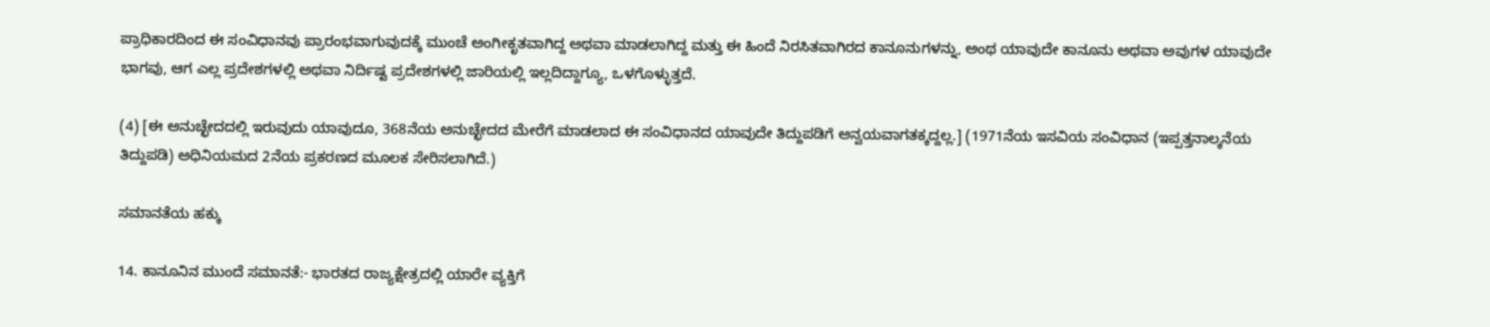ಪ್ರಾಧಿಕಾರದಿಂದ ಈ ಸಂವಿಧಾನವು ಪ್ರಾರಂಭವಾಗುವುದಕ್ಕೆ ಮುಂಚೆ ಅಂಗೀಕೃತವಾಗಿದ್ದ ಅಥವಾ ಮಾಡಲಾಗಿದ್ದ ಮತ್ತು ಈ ಹಿಂದೆ ನಿರಸಿತವಾಗಿರದ ಕಾನೂನುಗಳನ್ನು, ಅಂಥ ಯಾವುದೇ ಕಾನೂನು ಅಥವಾ ಅವುಗಳ ಯಾವುದೇ ಭಾಗವು, ಆಗ ಎಲ್ಲ ಪ್ರದೇಶಗಳಲ್ಲಿ ಅಥವಾ ನಿರ್ದಿಷ್ಟ ಪ್ರದೇಶಗಳಲ್ಲಿ ಜಾರಿಯಲ್ಲಿ ಇಲ್ಲದಿದ್ದಾಗ್ಯೂ, ಒಳಗೊಳ್ಳುತ್ತದೆ.

(4) [ಈ ಅನುಚ್ಛೇದದಲ್ಲಿ ಇರುವುದು ಯಾವುದೂ, 368ನೆಯ ಅನುಚ್ಛೇದದ ಮೇರೆಗೆ ಮಾಡಲಾದ ಈ ಸಂವಿಧಾನದ ಯಾವುದೇ ತಿದ್ದುಪಡಿಗೆ ಅನ್ವಯವಾಗತಕ್ಕದ್ದಲ್ಲ.] (1971ನೆಯ ಇಸವಿಯ ಸಂವಿಧಾನ (ಇಪ್ಪತ್ತನಾಲ್ಕನೆಯ ತಿದ್ದುಪಡಿ) ಅಧಿನಿಯಮದ 2ನೆಯ ಪ್ರಕರಣದ ಮೂಲಕ ಸೇರಿಸಲಾಗಿದೆ.)

ಸಮಾನತೆಯ ಹಕ್ಕು

14. ಕಾನೂನಿನ ಮುಂದೆ ಸಮಾನತೆ:- ಭಾರತದ ರಾಜ್ಯಕ್ಷೇತ್ರದಲ್ಲಿ ಯಾರೇ ವ್ಯಕ್ತಿಗೆ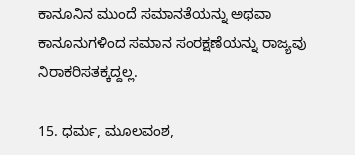ಕಾನೂನಿನ ಮುಂದೆ ಸಮಾನತೆಯನ್ನು ಅಥವಾ ಕಾನೂನುಗಳಿಂದ ಸಮಾನ ಸಂರಕ್ಷಣೆಯನ್ನು ರಾಜ್ಯವು ನಿರಾಕರಿಸತಕ್ಕದ್ದಲ್ಲ.

15. ಧರ್ಮ, ಮೂಲವಂಶ,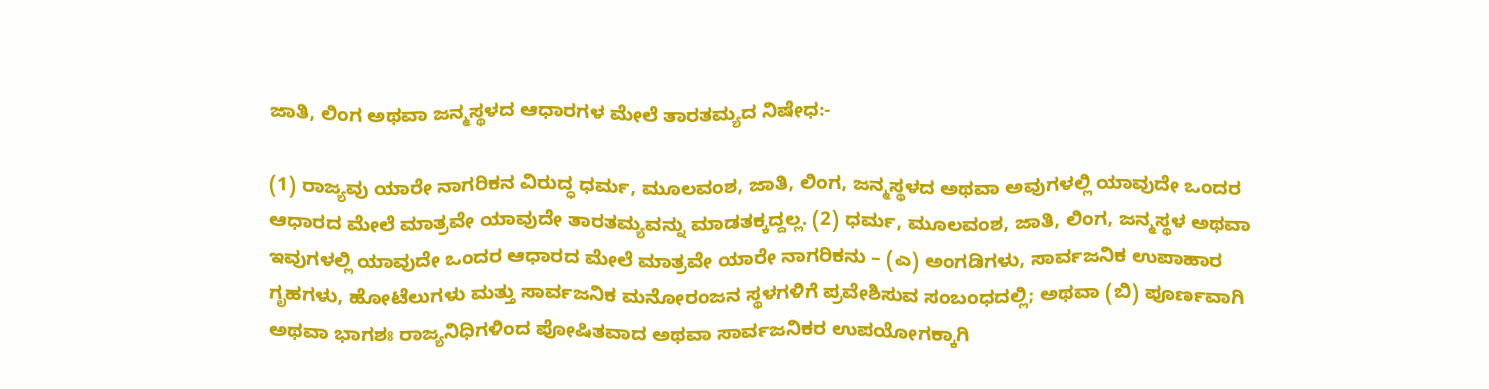ಜಾತಿ, ಲಿಂಗ ಅಥವಾ ಜನ್ಮಸ್ಥಳದ ಆಧಾರಗಳ ಮೇಲೆ ತಾರತಮ್ಯದ ನಿಷೇಧ:-

(1) ರಾಜ್ಯವು ಯಾರೇ ನಾಗರಿಕನ ವಿರುದ್ಧ ಧರ್ಮ, ಮೂಲವಂಶ, ಜಾತಿ, ಲಿಂಗ, ಜನ್ಮಸ್ಥಳದ ಅಥವಾ ಅವುಗಳಲ್ಲಿ ಯಾವುದೇ ಒಂದರ ಆಧಾರದ ಮೇಲೆ ಮಾತ್ರವೇ ಯಾವುದೇ ತಾರತಮ್ಯವನ್ನು ಮಾಡತಕ್ಕದ್ದಲ್ಲ. (2) ಧರ್ಮ, ಮೂಲವಂಶ, ಜಾತಿ, ಲಿಂಗ, ಜನ್ಮಸ್ಥಳ ಅಥವಾ ಇವುಗಳಲ್ಲಿ ಯಾವುದೇ ಒಂದರ ಆಧಾರದ ಮೇಲೆ ಮಾತ್ರವೇ ಯಾರೇ ನಾಗರಿಕನು – (ಎ) ಅಂಗಡಿಗಳು, ಸಾರ್ವಜನಿಕ ಉಪಾಹಾರ ಗೃಹಗಳು, ಹೋಟೆಲುಗಳು ಮತ್ತು ಸಾರ್ವಜನಿಕ ಮನೋರಂಜನ ಸ್ಥಳಗಳಿಗೆ ಪ್ರವೇಶಿಸುವ ಸಂಬಂಧದಲ್ಲಿ; ಅಥವಾ (ಬಿ) ಪೂರ್ಣವಾಗಿ ಅಥವಾ ಭಾಗಶಃ ರಾಜ್ಯನಿಧಿಗಳಿಂದ ಪೋಷಿತವಾದ ಅಥವಾ ಸಾರ್ವಜನಿಕರ ಉಪಯೋಗಕ್ಕಾಗಿ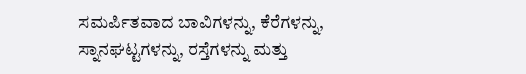ಸಮರ್ಪಿತವಾದ ಬಾವಿಗಳನ್ನು, ಕೆರೆಗಳನ್ನು, ಸ್ನಾನಘಟ್ಟಗಳನ್ನು, ರಸ್ತೆಗಳನ್ನು ಮತ್ತು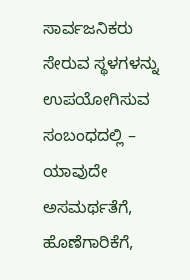ಸಾರ್ವಜನಿಕರು ಸೇರುವ ಸ್ಥಳಗಳನ್ನು ಉಪಯೋಗಿಸುವ ಸಂಬಂಧದಲ್ಲಿ – ಯಾವುದೇ ಅಸಮರ್ಥತೆಗೆ, ಹೊಣೆಗಾರಿಕೆಗೆ,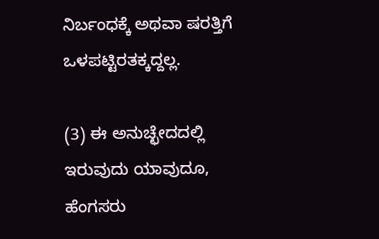ನಿರ್ಬಂಧಕ್ಕೆ ಅಥವಾ ಷರತ್ತಿಗೆ ಒಳಪಟ್ಟಿರತಕ್ಕದ್ದಲ್ಲ.

(3) ಈ ಅನುಚ್ಛೇದದಲ್ಲಿ ಇರುವುದು ಯಾವುದೂ, ಹೆಂಗಸರು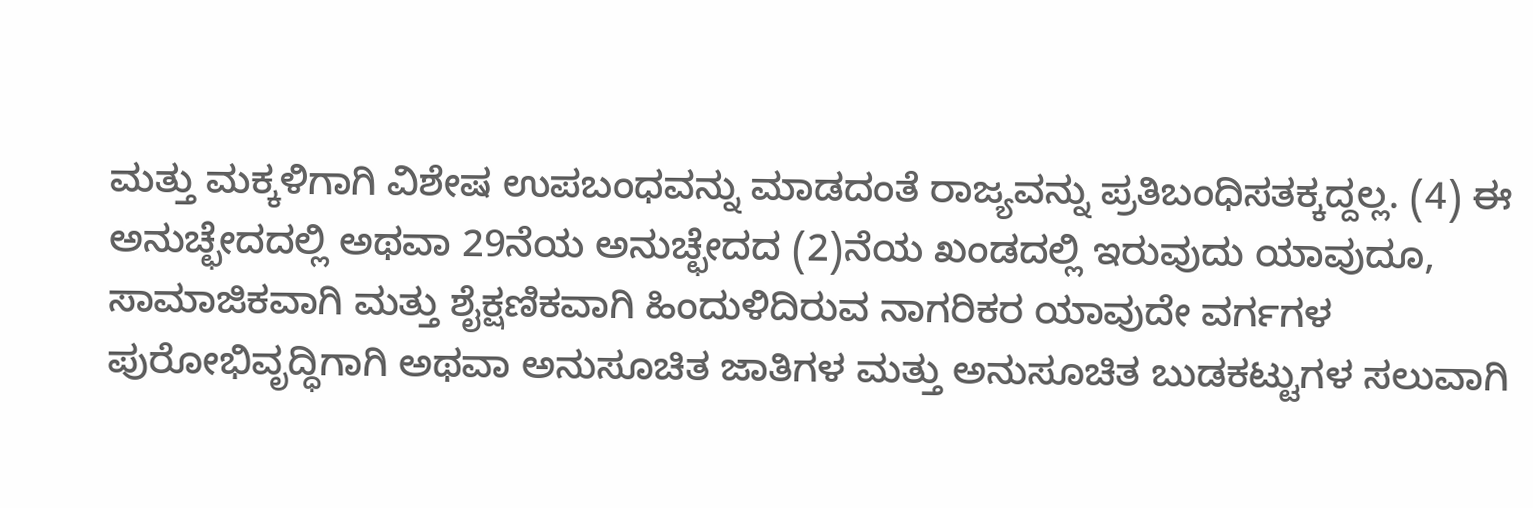ಮತ್ತು ಮಕ್ಕಳಿಗಾಗಿ ವಿಶೇಷ ಉಪಬಂಧವನ್ನು ಮಾಡದಂತೆ ರಾಜ್ಯವನ್ನು ಪ್ರತಿಬಂಧಿಸತಕ್ಕದ್ದಲ್ಲ. (4) ಈ ಅನುಚ್ಛೇದದಲ್ಲಿ ಅಥವಾ 29ನೆಯ ಅನುಚ್ಛೇದದ (2)ನೆಯ ಖಂಡದಲ್ಲಿ ಇರುವುದು ಯಾವುದೂ, ಸಾಮಾಜಿಕವಾಗಿ ಮತ್ತು ಶೈಕ್ಷಣಿಕವಾಗಿ ಹಿಂದುಳಿದಿರುವ ನಾಗರಿಕರ ಯಾವುದೇ ವರ್ಗಗಳ ಪುರೋಭಿವೃದ್ಧಿಗಾಗಿ ಅಥವಾ ಅನುಸೂಚಿತ ಜಾತಿಗಳ ಮತ್ತು ಅನುಸೂಚಿತ ಬುಡಕಟ್ಟುಗಳ ಸಲುವಾಗಿ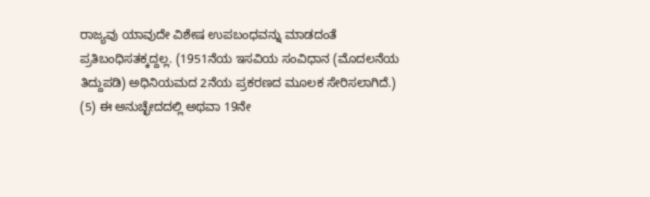ರಾಜ್ಯವು ಯಾವುದೇ ವಿಶೇಷ ಉಪಬಂಧವನ್ನು ಮಾಡದಂತೆ ಪ್ರತಿಬಂಧಿಸತಕ್ಕದ್ದಲ್ಲ. (1951ನೆಯ ಇಸವಿಯ ಸಂವಿಧಾನ (ಮೊದಲನೆಯ ತಿದ್ದುಪಡಿ) ಅಧಿನಿಯಮದ 2ನೆಯ ಪ್ರಕರಣದ ಮೂಲಕ ಸೇರಿಸಲಾಗಿದೆ.) (5) ಈ ಅನುಚ್ಛೇದದಲ್ಲಿ ಅಥವಾ 19ನೇ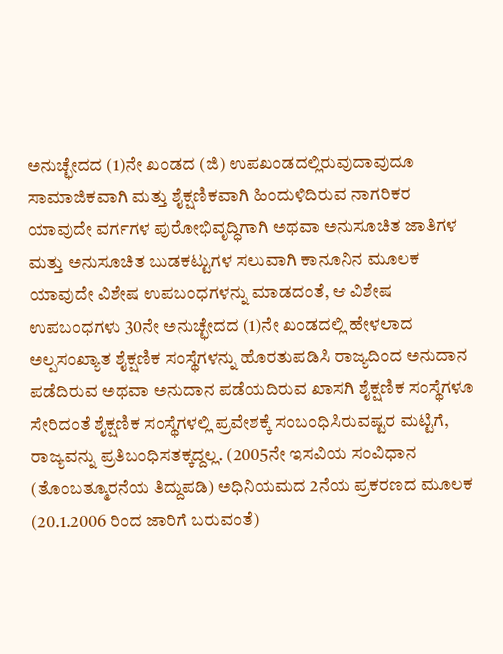ಅನುಚ್ಛೇದದ (1)ನೇ ಖಂಡದ (ಜಿ) ಉಪಖಂಡದಲ್ಲಿರುವುದಾವುದೂ ಸಾಮಾಜಿಕವಾಗಿ ಮತ್ತು ಶೈಕ್ಷಣಿಕವಾಗಿ ಹಿಂದುಳಿದಿರುವ ನಾಗರಿಕರ ಯಾವುದೇ ವರ್ಗಗಳ ಪುರೋಭಿವೃದ್ಧಿಗಾಗಿ ಅಥವಾ ಅನುಸೂಚಿತ ಜಾತಿಗಳ ಮತ್ತು ಅನುಸೂಚಿತ ಬುಡಕಟ್ಟುಗಳ ಸಲುವಾಗಿ ಕಾನೂನಿನ ಮೂಲಕ ಯಾವುದೇ ವಿಶೇಷ ಉಪಬಂಧಗಳನ್ನು ಮಾಡದಂತೆ, ಆ ವಿಶೇಷ ಉಪಬಂಧಗಳು 30ನೇ ಅನುಚ್ಛೇದದ (1)ನೇ ಖಂಡದಲ್ಲಿ ಹೇಳಲಾದ ಅಲ್ಪಸಂಖ್ಯಾತ ಶೈಕ್ಷಣಿಕ ಸಂಸ್ಥೆಗಳನ್ನು ಹೊರತುಪಡಿಸಿ ರಾಜ್ಯದಿಂದ ಅನುದಾನ ಪಡೆದಿರುವ ಅಥವಾ ಅನುದಾನ ಪಡೆಯದಿರುವ ಖಾಸಗಿ ಶೈಕ್ಷಣಿಕ ಸಂಸ್ಥೆಗಳೂ ಸೇರಿದಂತೆ ಶೈಕ್ಷಣಿಕ ಸಂಸ್ಥೆಗಳಲ್ಲಿ ಪ್ರವೇಶಕ್ಕೆ ಸಂಬಂಧಿಸಿರುವಷ್ಟರ ಮಟ್ಟಿಗೆ, ರಾಜ್ಯವನ್ನು ಪ್ರತಿಬಂಧಿಸತಕ್ಕದ್ದಲ್ಲ. (2005ನೇ ಇಸವಿಯ ಸಂವಿಧಾನ (ತೊಂಬತ್ಮೂರನೆಯ ತಿದ್ದುಪಡಿ) ಅಧಿನಿಯಮದ 2ನೆಯ ಪ್ರಕರಣದ ಮೂಲಕ (20.1.2006 ರಿಂದ ಜಾರಿಗೆ ಬರುವಂತೆ)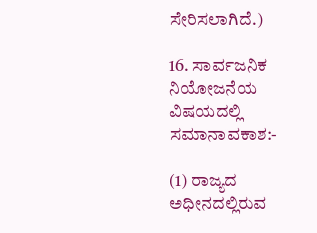ಸೇರಿಸಲಾಗಿದೆ.)

16. ಸಾರ್ವಜನಿಕ ನಿಯೋಜನೆಯ ವಿಷಯದಲ್ಲಿ ಸಮಾನಾವಕಾಶ:-

(1) ರಾಜ್ಯದ ಅಧೀನದಲ್ಲಿರುವ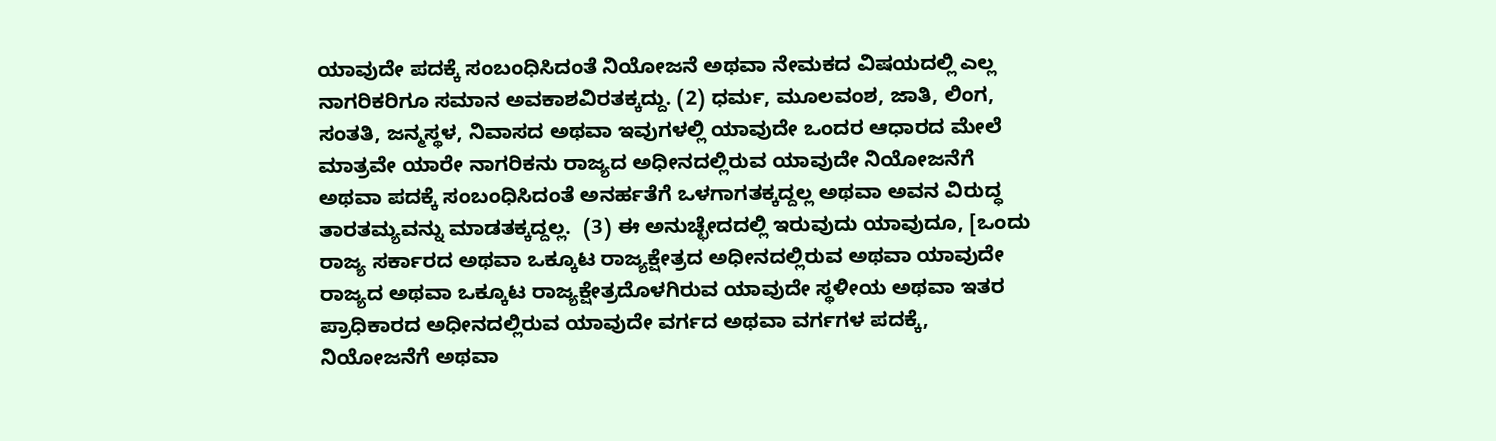ಯಾವುದೇ ಪದಕ್ಕೆ ಸಂಬಂಧಿಸಿದಂತೆ ನಿಯೋಜನೆ ಅಥವಾ ನೇಮಕದ ವಿಷಯದಲ್ಲಿ ಎಲ್ಲ ನಾಗರಿಕರಿಗೂ ಸಮಾನ ಅವಕಾಶವಿರತಕ್ಕದ್ದು. (2) ಧರ್ಮ, ಮೂಲವಂಶ, ಜಾತಿ, ಲಿಂಗ, ಸಂತತಿ, ಜನ್ಮಸ್ಥಳ, ನಿವಾಸದ ಅಥವಾ ಇವುಗಳಲ್ಲಿ ಯಾವುದೇ ಒಂದರ ಆಧಾರದ ಮೇಲೆ ಮಾತ್ರವೇ ಯಾರೇ ನಾಗರಿಕನು ರಾಜ್ಯದ ಅಧೀನದಲ್ಲಿರುವ ಯಾವುದೇ ನಿಯೋಜನೆಗೆ ಅಥವಾ ಪದಕ್ಕೆ ಸಂಬಂಧಿಸಿದಂತೆ ಅನರ್ಹತೆಗೆ ಒಳಗಾಗತಕ್ಕದ್ದಲ್ಲ ಅಥವಾ ಅವನ ವಿರುದ್ಧ ತಾರತಮ್ಯವನ್ನು ಮಾಡತಕ್ಕದ್ದಲ್ಲ.  (3) ಈ ಅನುಚ್ಛೇದದಲ್ಲಿ ಇರುವುದು ಯಾವುದೂ, [ಒಂದು ರಾಜ್ಯ ಸರ್ಕಾರದ ಅಥವಾ ಒಕ್ಕೂಟ ರಾಜ್ಯಕ್ಷೇತ್ರದ ಅಧೀನದಲ್ಲಿರುವ ಅಥವಾ ಯಾವುದೇ ರಾಜ್ಯದ ಅಥವಾ ಒಕ್ಕೂಟ ರಾಜ್ಯಕ್ಷೇತ್ರದೊಳಗಿರುವ ಯಾವುದೇ ಸ್ಥಳೀಯ ಅಥವಾ ಇತರ ಪ್ರಾಧಿಕಾರದ ಅಧೀನದಲ್ಲಿರುವ ಯಾವುದೇ ವರ್ಗದ ಅಥವಾ ವರ್ಗಗಳ ಪದಕ್ಕೆ, ನಿಯೋಜನೆಗೆ ಅಥವಾ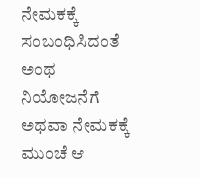ನೇಮಕಕ್ಕೆ ಸಂಬಂಧಿಸಿದಂತೆ ಅಂಥ ನಿಯೋಜನೆಗೆ ಅಥವಾ ನೇಮಕಕ್ಕೆ ಮುಂಚೆ ಆ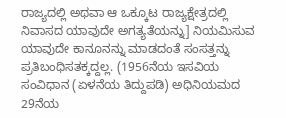ರಾಜ್ಯದಲ್ಲಿ ಅಥವಾ ಆ ಒಕ್ಕೂಟ ರಾಜ್ಯಕ್ಷೇತ್ರದಲ್ಲಿ ನಿವಾಸದ ಯಾವುದೇ ಅಗತ್ಯತೆಯನ್ನು] ನಿಯಮಿಸುವ ಯಾವುದೇ ಕಾನೂನನ್ನು ಮಾಡದಂತೆ ಸಂಸತ್ತನ್ನು ಪ್ರತಿಬಂಧಿಸತಕ್ಕದ್ದಲ್ಲ. (1956ನೆಯ ಇಸವಿಯ ಸಂವಿಧಾನ (ಏಳನೆಯ ತಿದ್ದುಪಡಿ) ಅಧಿನಿಯಮದ 29ನೆಯ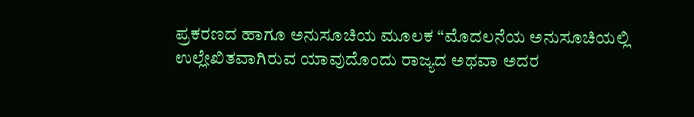ಪ್ರಕರಣದ ಹಾಗೂ ಅನುಸೂಚಿಯ ಮೂಲಕ “ಮೊದಲನೆಯ ಅನುಸೂಚಿಯಲ್ಲಿ ಉಲ್ಲೇಖಿತವಾಗಿರುವ ಯಾವುದೊಂದು ರಾಜ್ಯದ ಅಥವಾ ಅದರ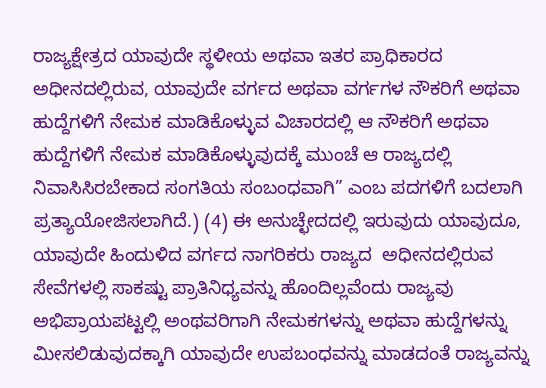ರಾಜ್ಯಕ್ಷೇತ್ರದ ಯಾವುದೇ ಸ್ಥಳೀಯ ಅಥವಾ ಇತರ ಪ್ರಾಧಿಕಾರದ ಅಧೀನದಲ್ಲಿರುವ, ಯಾವುದೇ ವರ್ಗದ ಅಥವಾ ವರ್ಗಗಳ ನೌಕರಿಗೆ ಅಥವಾ ಹುದ್ದೆಗಳಿಗೆ ನೇಮಕ ಮಾಡಿಕೊಳ್ಳುವ ವಿಚಾರದಲ್ಲಿ ಆ ನೌಕರಿಗೆ ಅಥವಾ ಹುದ್ದೆಗಳಿಗೆ ನೇಮಕ ಮಾಡಿಕೊಳ್ಳುವುದಕ್ಕೆ ಮುಂಚೆ ಆ ರಾಜ್ಯದಲ್ಲಿ ನಿವಾಸಿಸಿರಬೇಕಾದ ಸಂಗತಿಯ ಸಂಬಂಧವಾಗಿ” ಎಂಬ ಪದಗಳಿಗೆ ಬದಲಾಗಿ ಪ್ರತ್ಯಾಯೋಜಿಸಲಾಗಿದೆ.) (4) ಈ ಅನುಚ್ಛೇದದಲ್ಲಿ ಇರುವುದು ಯಾವುದೂ, ಯಾವುದೇ ಹಿಂದುಳಿದ ವರ್ಗದ ನಾಗರಿಕರು ರಾಜ್ಯದ  ಅಧೀನದಲ್ಲಿರುವ ಸೇವೆಗಳಲ್ಲಿ ಸಾಕಷ್ಟು ಪ್ರಾತಿನಿಧ್ಯವನ್ನು ಹೊಂದಿಲ್ಲವೆಂದು ರಾಜ್ಯವು ಅಭಿಪ್ರಾಯಪಟ್ಟಲ್ಲಿ ಅಂಥವರಿಗಾಗಿ ನೇಮಕಗಳನ್ನು ಅಥವಾ ಹುದ್ದೆಗಳನ್ನು ಮೀಸಲಿಡುವುದಕ್ಕಾಗಿ ಯಾವುದೇ ಉಪಬಂಧವನ್ನು ಮಾಡದಂತೆ ರಾಜ್ಯವನ್ನು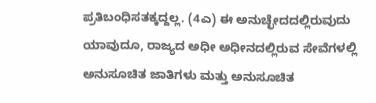ಪ್ರತಿಬಂಧಿಸತಕ್ಕದ್ದಲ್ಲ. (4ಎ) ಈ ಅನುಚ್ಛೇದದಲ್ಲಿರುವುದು ಯಾವುದೂ, ರಾಜ್ಯದ ಅಧೀ ಅಧೀನದಲ್ಲಿರುವ ಸೇವೆಗಳಲ್ಲಿ ಅನುಸೂಚಿತ ಜಾತಿಗಳು ಮತ್ತು ಅನುಸೂಚಿತ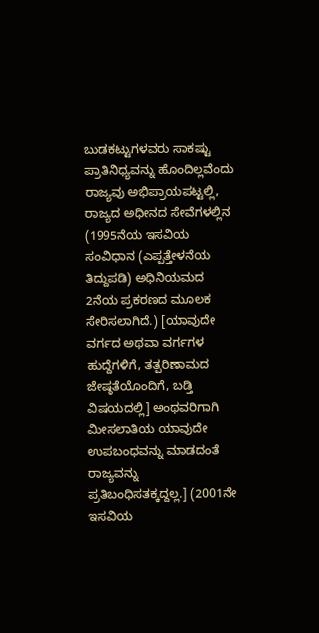ಬುಡಕಟ್ಟುಗಳವರು ಸಾಕಷ್ಟು ಪ್ರಾತಿನಿಧ್ಯವನ್ನು ಹೊಂದಿಲ್ಲವೆಂದು ರಾಜ್ಯವು ಅಭಿಪ್ರಾಯಪಟ್ಟಲ್ಲಿ, ರಾಜ್ಯದ ಅಧೀನದ ಸೇವೆಗಳಲ್ಲಿನ (1995ನೆಯ ಇಸವಿಯ ಸಂವಿಧಾನ (ಎಪ್ಪತ್ತೇಳನೆಯ ತಿದ್ದುಪಡಿ) ಅಧಿನಿಯಮದ 2ನೆಯ ಪ್ರಕರಣದ ಮೂಲಕ ಸೇರಿಸಲಾಗಿದೆ.) [ಯಾವುದೇ ವರ್ಗದ ಅಥವಾ ವರ್ಗಗಳ ಹುದ್ದೆಗಳಿಗೆ, ತತ್ಪರಿಣಾಮದ ಜೇಷ್ಠತೆಯೊಂದಿಗೆ, ಬಡ್ತಿ ವಿಷಯದಲ್ಲಿ] ಅಂಥವರಿಗಾಗಿ ಮೀಸಲಾತಿಯ ಯಾವುದೇ ಉಪಬಂಧವನ್ನು ಮಾಡದಂತೆ ರಾಜ್ಯವನ್ನು ಪ್ರತಿಬಂಧಿಸತಕ್ಕದ್ದಲ್ಲ.] (2001ನೇ ಇಸವಿಯ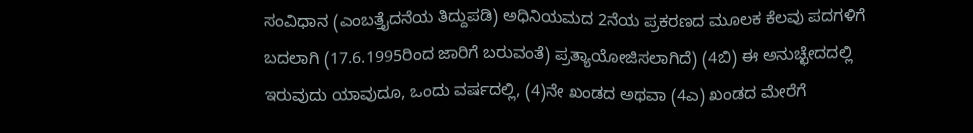ಸಂವಿಧಾನ (ಎಂಬತ್ತೈದನೆಯ ತಿದ್ದುಪಡಿ) ಅಧಿನಿಯಮದ 2ನೆಯ ಪ್ರಕರಣದ ಮೂಲಕ ಕೆಲವು ಪದಗಳಿಗೆ ಬದಲಾಗಿ (17.6.1995ರಿಂದ ಜಾರಿಗೆ ಬರುವಂತೆ) ಪ್ರತ್ಯಾಯೋಜಿಸಲಾಗಿದೆ) (4ಬಿ) ಈ ಅನುಚ್ಛೇದದಲ್ಲಿ ಇರುವುದು ಯಾವುದೂ, ಒಂದು ವರ್ಷದಲ್ಲಿ, (4)ನೇ ಖಂಡದ ಅಥವಾ (4ಎ) ಖಂಡದ ಮೇರೆಗೆ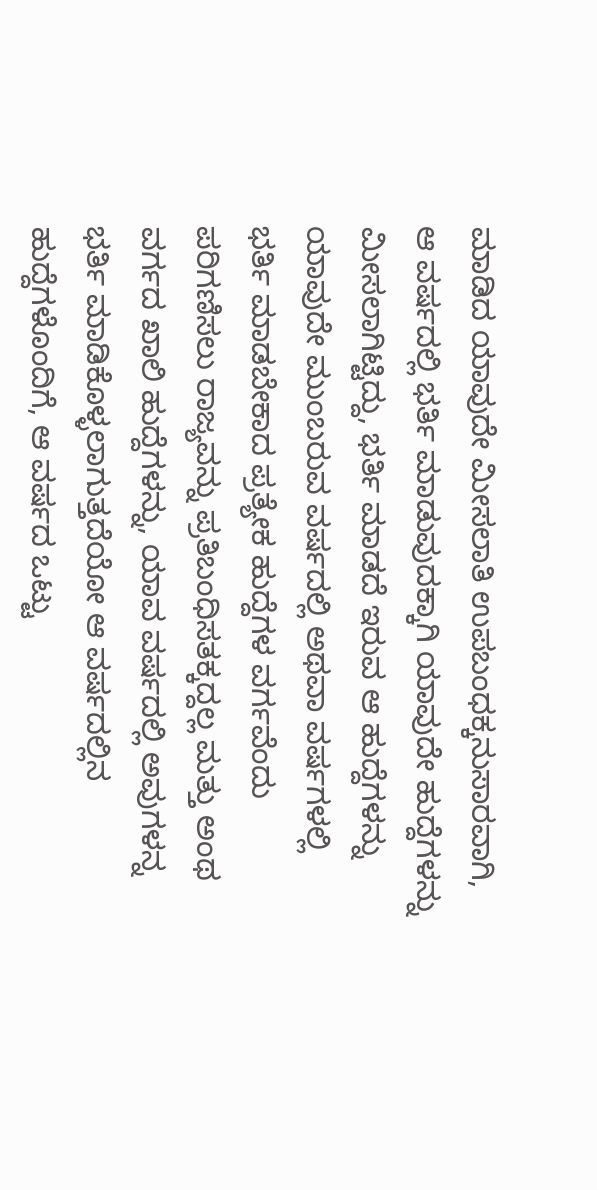ಮಾಡಿದ ಯಾವುದೇ ಮೀಸಲಾತಿ ಉಪಬಂಧಕ್ಕನುಸಾರವಾಗಿ, ಆ ವರ್ಷದಲ್ಲಿ ಭರ್ತಿ ಮಾಡುವುದಕ್ಕಾಗಿ ಯಾವುದೇ ಹುದ್ದೆಗಳನ್ನು ಮೀಸಲಾಗಿಟ್ಟಿದ್ದು, ಭರ್ತಿ ಮಾಡದೆ ಇರುವ ಆ ಹುದ್ದೆಗಳನ್ನು ಯಾವುದೇ ಮುಂಬರುವ ವರ್ಷದಲ್ಲಿ ಅಥವಾ ವರ್ಷಗಳಲ್ಲಿ ಭರ್ತಿ ಮಾಡಬೇಕಾದ ಪ್ರತ್ಯೇಕ ಹುದ್ದೆಗಳ ವರ್ಗವೆಂದು ಪರಿಗಣಿಸಲು ರಾಜ್ಯವನ್ನು ಪ್ರತಿಬಂಧಿಸತಕ್ಕದ್ದಲ್ಲ ಮತ್ತು ಅಂಥ ವರ್ಗದ ಖಾಲಿ ಹುದ್ದೆಗಳನ್ನು, ಯಾವ ವರ್ಷದಲ್ಲಿ ಅವುಗಳನ್ನ ಭರ್ತಿ ಮಾಡಿಕೊಳ್ಳಲಾಗುತ್ತದೆಯೋ ಆ ವರ್ಷದಲ್ಲಿನ ಹುದ್ದೆಗಳೊಂದಿಗೆ, ಆ ವರ್ಷದ ಒಟ್ಟು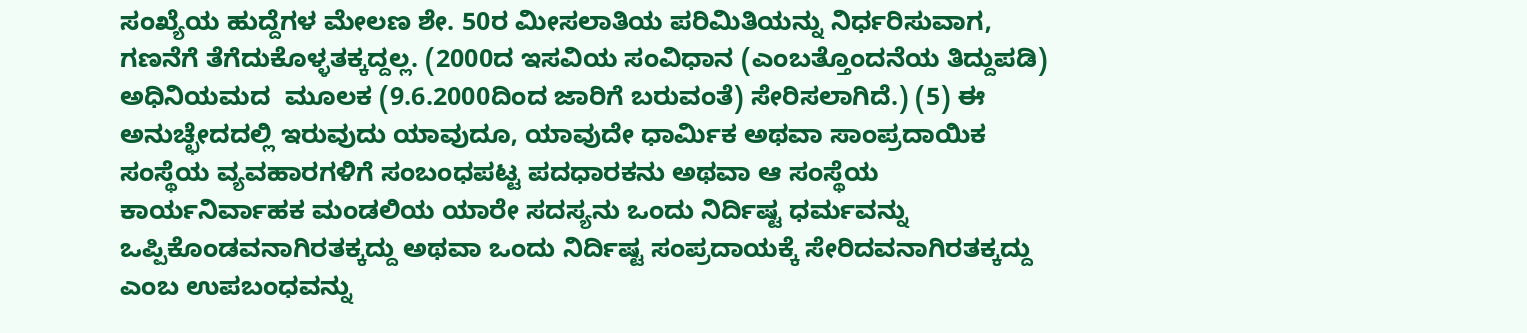ಸಂಖ್ಯೆಯ ಹುದ್ದೆಗಳ ಮೇಲಣ ಶೇ. 50ರ ಮೀಸಲಾತಿಯ ಪರಿಮಿತಿಯನ್ನು ನಿರ್ಧರಿಸುವಾಗ, ಗಣನೆಗೆ ತೆಗೆದುಕೊಳ್ಳತಕ್ಕದ್ದಲ್ಲ. (2000ದ ಇಸವಿಯ ಸಂವಿಧಾನ (ಎಂಬತ್ತೊಂದನೆಯ ತಿದ್ದುಪಡಿ) ಅಧಿನಿಯಮದ  ಮೂಲಕ (9.6.2000ದಿಂದ ಜಾರಿಗೆ ಬರುವಂತೆ) ಸೇರಿಸಲಾಗಿದೆ.) (5) ಈ ಅನುಚ್ಛೇದದಲ್ಲಿ ಇರುವುದು ಯಾವುದೂ, ಯಾವುದೇ ಧಾರ್ಮಿಕ ಅಥವಾ ಸಾಂಪ್ರದಾಯಿಕ ಸಂಸ್ಥೆಯ ವ್ಯವಹಾರಗಳಿಗೆ ಸಂಬಂಧಪಟ್ಟ ಪದಧಾರಕನು ಅಥವಾ ಆ ಸಂಸ್ಥೆಯ ಕಾರ್ಯನಿರ್ವಾಹಕ ಮಂಡಲಿಯ ಯಾರೇ ಸದಸ್ಯನು ಒಂದು ನಿರ್ದಿಷ್ಟ ಧರ್ಮವನ್ನು ಒಪ್ಪಿಕೊಂಡವನಾಗಿರತಕ್ಕದ್ದು ಅಥವಾ ಒಂದು ನಿರ್ದಿಷ್ಟ ಸಂಪ್ರದಾಯಕ್ಕೆ ಸೇರಿದವನಾಗಿರತಕ್ಕದ್ದು ಎಂಬ ಉಪಬಂಧವನ್ನು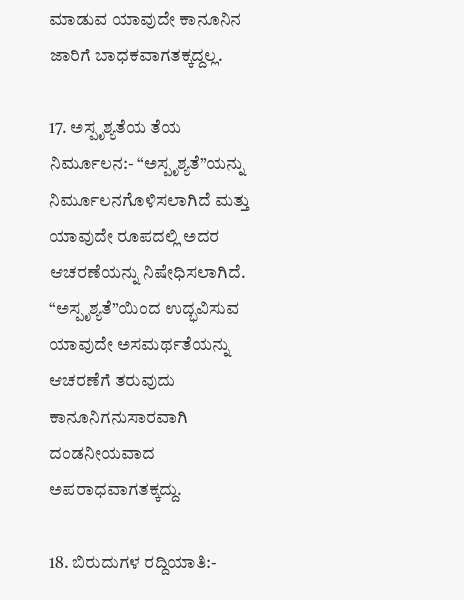ಮಾಡುವ ಯಾವುದೇ ಕಾನೂನಿನ ಜಾರಿಗೆ ಬಾಧಕವಾಗತಕ್ಕದ್ದಲ್ಲ.

17. ಅಸ್ಪೃಶ್ಯತೆಯ ತೆಯ ನಿರ್ಮೂಲನ:- “ಅಸ್ಪೃಶ್ಯತೆ”ಯನ್ನು ನಿರ್ಮೂಲನಗೊಳಿಸಲಾಗಿದೆ ಮತ್ತು ಯಾವುದೇ ರೂಪದಲ್ಲಿ ಅದರ ಆಚರಣೆಯನ್ನು ನಿಷೇಧಿಸಲಾಗಿದೆ. “ಅಸ್ಪೃಶ್ಯತೆ”ಯಿಂದ ಉದ್ಭವಿಸುವ ಯಾವುದೇ ಅಸಮರ್ಥತೆಯನ್ನು ಆಚರಣೆಗೆ ತರುವುದು ಕಾನೂನಿಗನುಸಾರವಾಗಿ ದಂಡನೀಯವಾದ ಅಪರಾಧವಾಗತಕ್ಕದ್ದು.

18. ಬಿರುದುಗಳ ರದ್ದಿಯಾತಿ:-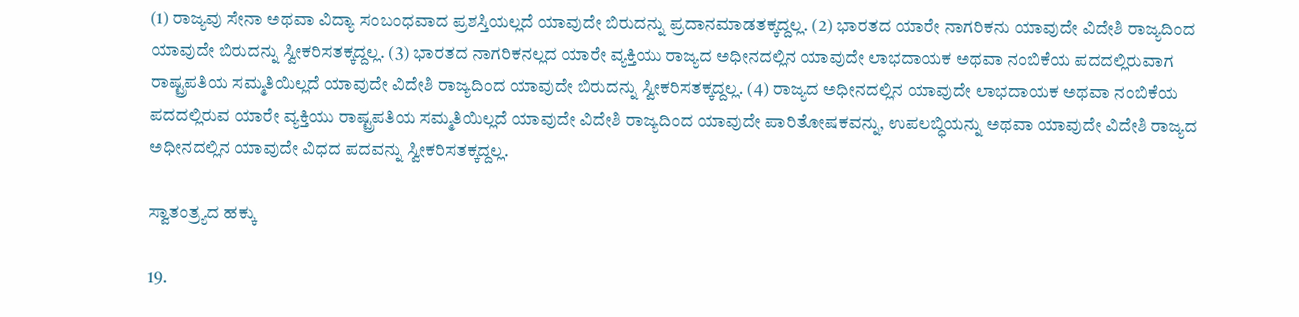(1) ರಾಜ್ಯವು ಸೇನಾ ಅಥವಾ ವಿದ್ಯಾ ಸಂಬಂಧವಾದ ಪ್ರಶಸ್ತಿಯಲ್ಲದೆ ಯಾವುದೇ ಬಿರುದನ್ನು ಪ್ರದಾನಮಾಡತಕ್ಕದ್ದಲ್ಲ. (2) ಭಾರತದ ಯಾರೇ ನಾಗರಿಕನು ಯಾವುದೇ ವಿದೇಶಿ ರಾಜ್ಯದಿಂದ ಯಾವುದೇ ಬಿರುದನ್ನು ಸ್ವೀಕರಿಸತಕ್ಕದ್ದಲ್ಲ. (3) ಭಾರತದ ನಾಗರಿಕನಲ್ಲದ ಯಾರೇ ವ್ಯಕ್ತಿಯು ರಾಜ್ಯದ ಅಧೀನದಲ್ಲಿನ ಯಾವುದೇ ಲಾಭದಾಯಕ ಅಥವಾ ನಂಬಿಕೆಯ ಪದದಲ್ಲಿರುವಾಗ ರಾಷ್ಟ್ರಪತಿಯ ಸಮ್ಮತಿಯಿಲ್ಲದೆ ಯಾವುದೇ ವಿದೇಶಿ ರಾಜ್ಯದಿಂದ ಯಾವುದೇ ಬಿರುದನ್ನು ಸ್ವೀಕರಿಸತಕ್ಕದ್ದಲ್ಲ. (4) ರಾಜ್ಯದ ಅಧೀನದಲ್ಲಿನ ಯಾವುದೇ ಲಾಭದಾಯಕ ಅಥವಾ ನಂಬಿಕೆಯ ಪದದಲ್ಲಿರುವ ಯಾರೇ ವ್ಯಕ್ತಿಯು ರಾಷ್ಟ್ರಪತಿಯ ಸಮ್ಮತಿಯಿಲ್ಲದೆ ಯಾವುದೇ ವಿದೇಶಿ ರಾಜ್ಯದಿಂದ ಯಾವುದೇ ಪಾರಿತೋಷಕವನ್ನು, ಉಪಲಬ್ಧಿಯನ್ನು ಅಥವಾ ಯಾವುದೇ ವಿದೇಶಿ ರಾಜ್ಯದ ಅಧೀನದಲ್ಲಿನ ಯಾವುದೇ ವಿಧದ ಪದವನ್ನು ಸ್ವೀಕರಿಸತಕ್ಕದ್ದಲ್ಲ.

ಸ್ವಾತಂತ್ರ್ಯದ ಹಕ್ಕು

19.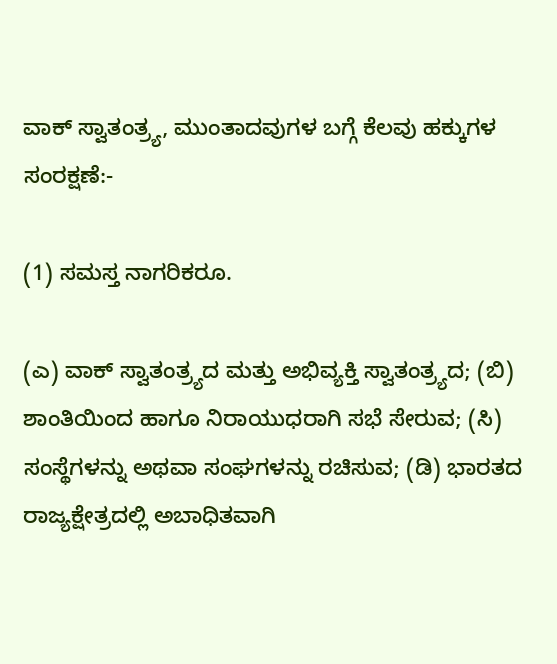ವಾಕ್ ಸ್ವಾತಂತ್ರ್ಯ, ಮುಂತಾದವುಗಳ ಬಗ್ಗೆ ಕೆಲವು ಹಕ್ಕುಗಳ ಸಂರಕ್ಷಣೆ:-

(1) ಸಮಸ್ತ ನಾಗರಿಕರೂ.

(ಎ) ವಾಕ್ ಸ್ವಾತಂತ್ರ್ಯದ ಮತ್ತು ಅಭಿವ್ಯಕ್ತಿ ಸ್ವಾತಂತ್ರ್ಯದ; (ಬಿ) ಶಾಂತಿಯಿಂದ ಹಾಗೂ ನಿರಾಯುಧರಾಗಿ ಸಭೆ ಸೇರುವ; (ಸಿ) ಸಂಸ್ಥೆಗಳನ್ನು ಅಥವಾ ಸಂಘಗಳನ್ನು ರಚಿಸುವ; (ಡಿ) ಭಾರತದ ರಾಜ್ಯಕ್ಷೇತ್ರದಲ್ಲಿ ಅಬಾಧಿತವಾಗಿ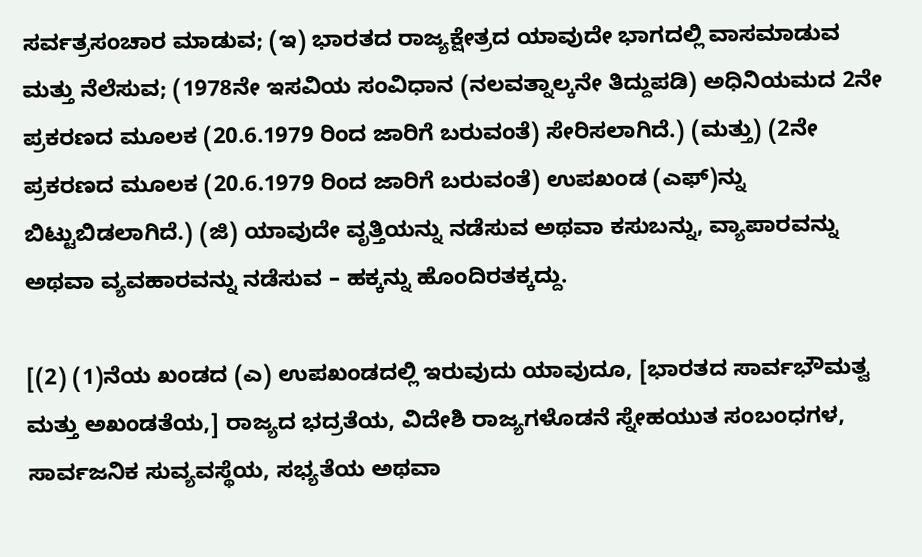ಸರ್ವತ್ರಸಂಚಾರ ಮಾಡುವ; (ಇ) ಭಾರತದ ರಾಜ್ಯಕ್ಷೇತ್ರದ ಯಾವುದೇ ಭಾಗದಲ್ಲಿ ವಾಸಮಾಡುವ ಮತ್ತು ನೆಲೆಸುವ; (1978ನೇ ಇಸವಿಯ ಸಂವಿಧಾನ (ನಲವತ್ನಾಲ್ಕನೇ ತಿದ್ದುಪಡಿ) ಅಧಿನಿಯಮದ 2ನೇ ಪ್ರಕರಣದ ಮೂಲಕ (20.6.1979 ರಿಂದ ಜಾರಿಗೆ ಬರುವಂತೆ) ಸೇರಿಸಲಾಗಿದೆ.) (ಮತ್ತು) (2ನೇ ಪ್ರಕರಣದ ಮೂಲಕ (20.6.1979 ರಿಂದ ಜಾರಿಗೆ ಬರುವಂತೆ) ಉಪಖಂಡ (ಎಫ್)ನ್ನು ಬಿಟ್ಟುಬಿಡಲಾಗಿದೆ.) (ಜಿ) ಯಾವುದೇ ವೃತ್ತಿಯನ್ನು ನಡೆಸುವ ಅಥವಾ ಕಸುಬನ್ನು, ವ್ಯಾಪಾರವನ್ನು ಅಥವಾ ವ್ಯವಹಾರವನ್ನು ನಡೆಸುವ – ಹಕ್ಕನ್ನು ಹೊಂದಿರತಕ್ಕದ್ದು.

[(2) (1)ನೆಯ ಖಂಡದ (ಎ) ಉಪಖಂಡದಲ್ಲಿ ಇರುವುದು ಯಾವುದೂ, [ಭಾರತದ ಸಾರ್ವಭೌಮತ್ವ ಮತ್ತು ಅಖಂಡತೆಯ,] ರಾಜ್ಯದ ಭದ್ರತೆಯ, ವಿದೇಶಿ ರಾಜ್ಯಗಳೊಡನೆ ಸ್ನೇಹಯುತ ಸಂಬಂಧಗಳ, ಸಾರ್ವಜನಿಕ ಸುವ್ಯವಸ್ಥೆಯ, ಸಭ್ಯತೆಯ ಅಥವಾ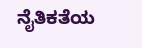ನೈತಿಕತೆಯ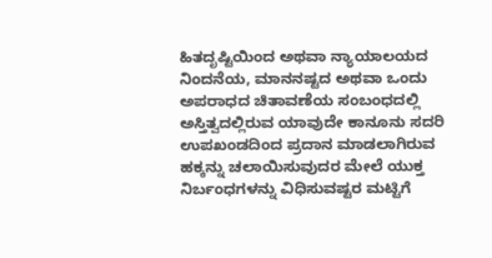ಹಿತದೃಷ್ಟಿಯಿಂದ ಅಥವಾ ನ್ಯಾಯಾಲಯದ ನಿಂದನೆಯ, ಮಾನನಷ್ಟದ ಅಥವಾ ಒಂದು ಅಪರಾಧದ ಚಿತಾವಣೆಯ ಸಂಬಂಧದಲ್ಲಿ ಅಸ್ತಿತ್ವದಲ್ಲಿರುವ ಯಾವುದೇ ಕಾನೂನು ಸದರಿ ಉಪಖಂಡದಿಂದ ಪ್ರದಾನ ಮಾಡಲಾಗಿರುವ ಹಕ್ಕನ್ನು ಚಲಾಯಿಸುವುದರ ಮೇಲೆ ಯುಕ್ತ ನಿರ್ಬಂಧಗಳನ್ನು ವಿಧಿಸುವಷ್ಟರ ಮಟ್ಟಿಗೆ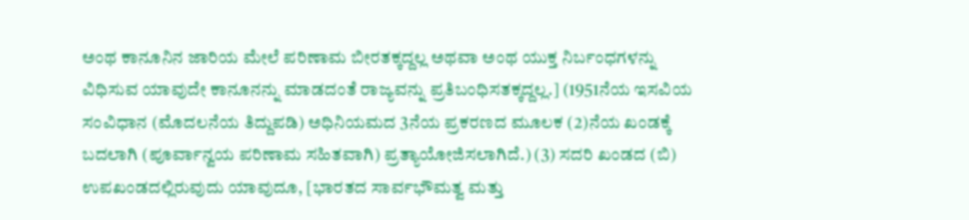ಅಂಥ ಕಾನೂನಿನ ಜಾರಿಯ ಮೇಲೆ ಪರಿಣಾಮ ಬೀರತಕ್ಕದ್ದಲ್ಲ ಅಥವಾ ಅಂಥ ಯುಕ್ತ ನಿರ್ಬಂಧಗಳನ್ನು ವಿಧಿಸುವ ಯಾವುದೇ ಕಾನೂನನ್ನು ಮಾಡದಂತೆ ರಾಜ್ಯವನ್ನು ಪ್ರತಿಬಂಧಿಸತಕ್ಕದ್ದಲ್ಲ.] (1951ನೆಯ ಇಸವಿಯ ಸಂವಿಧಾನ (ಮೊದಲನೆಯ ತಿದ್ದುಪಡಿ) ಅಧಿನಿಯಮದ 3ನೆಯ ಪ್ರಕರಣದ ಮೂಲಕ (2)ನೆಯ ಖಂಡಕ್ಕೆ ಬದಲಾಗಿ (ಪೂರ್ವಾನ್ವಯ ಪರಿಣಾಮ ಸಹಿತವಾಗಿ) ಪ್ರತ್ಯಾಯೋಜಿಸಲಾಗಿದೆ.) (3) ಸದರಿ ಖಂಡದ (ಬಿ) ಉಪಖಂಡದಲ್ಲಿರುವುದು ಯಾವುದೂ, [ಭಾರತದ ಸಾರ್ವಭೌಮತ್ವ ಮತ್ತು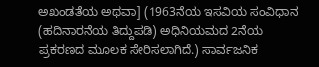ಅಖಂಡತೆಯ ಅಥವಾ] (1963ನೆಯ ಇಸವಿಯ ಸಂವಿಧಾನ (ಹದಿನಾರನೆಯ ತಿದ್ದುಪಡಿ) ಅಧಿನಿಯಮದ 2ನೆಯ ಪ್ರಕರಣದ ಮೂಲಕ ಸೇರಿಸಲಾಗಿದೆ.) ಸಾರ್ವಜನಿಕ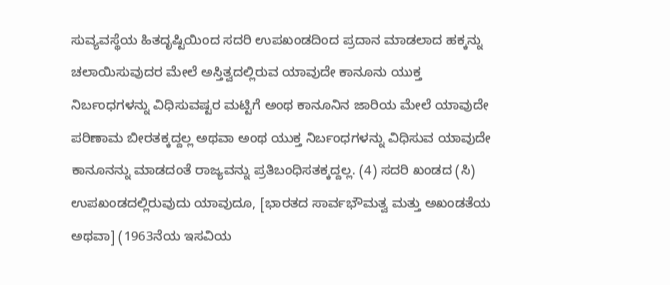ಸುವ್ಯವಸ್ಥೆಯ ಹಿತದೃಷ್ಟಿಯಿಂದ ಸದರಿ ಉಪಖಂಡದಿಂದ ಪ್ರದಾನ ಮಾಡಲಾದ ಹಕ್ಕನ್ನು ಚಲಾಯಿಸುವುದರ ಮೇಲೆ ಅಸ್ತಿತ್ವದಲ್ಲಿರುವ ಯಾವುದೇ ಕಾನೂನು ಯುಕ್ತ ನಿರ್ಬಂಧಗಳನ್ನು ವಿಧಿಸುವಷ್ಟರ ಮಟ್ಟಿಗೆ ಅಂಥ ಕಾನೂನಿನ ಜಾರಿಯ ಮೇಲೆ ಯಾವುದೇ ಪರಿಣಾಮ ಬೀರತಕ್ಕದ್ದಲ್ಲ ಅಥವಾ ಅಂಥ ಯುಕ್ತ ನಿರ್ಬಂಧಗಳನ್ನು ವಿಧಿಸುವ ಯಾವುದೇ ಕಾನೂನನ್ನು ಮಾಡದಂತೆ ರಾಜ್ಯವನ್ನು ಪ್ರತಿಬಂಧಿಸತಕ್ಕದ್ದಲ್ಲ. (4) ಸದರಿ ಖಂಡದ (ಸಿ) ಉಪಖಂಡದಲ್ಲಿರುವುದು ಯಾವುದೂ, [ಭಾರತದ ಸಾರ್ವಭೌಮತ್ವ ಮತ್ತು ಅಖಂಡತೆಯ ಅಥವಾ] (1963ನೆಯ ಇಸವಿಯ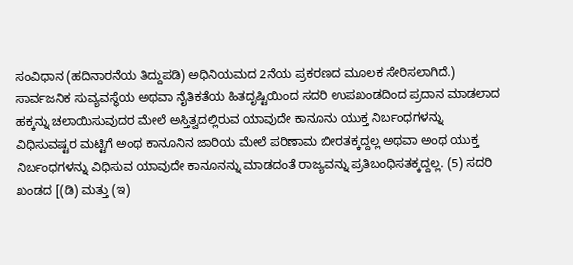ಸಂವಿಧಾನ (ಹದಿನಾರನೆಯ ತಿದ್ದುಪಡಿ) ಅಧಿನಿಯಮದ 2ನೆಯ ಪ್ರಕರಣದ ಮೂಲಕ ಸೇರಿಸಲಾಗಿದೆ.) ಸಾರ್ವಜನಿಕ ಸುವ್ಯವಸ್ಥೆಯ ಅಥವಾ ನೈತಿಕತೆಯ ಹಿತದೃಷ್ಟಿಯಿಂದ ಸದರಿ ಉಪಖಂಡದಿಂದ ಪ್ರದಾನ ಮಾಡಲಾದ ಹಕ್ಕನ್ನು ಚಲಾಯಿಸುವುದರ ಮೇಲೆ ಅಸ್ತಿತ್ವದಲ್ಲಿರುವ ಯಾವುದೇ ಕಾನೂನು ಯುಕ್ತ ನಿರ್ಬಂಧಗಳನ್ನು ವಿಧಿಸುವಷ್ಟರ ಮಟ್ಟಿಗೆ ಅಂಥ ಕಾನೂನಿನ ಜಾರಿಯ ಮೇಲೆ ಪರಿಣಾಮ ಬೀರತಕ್ಕದ್ದಲ್ಲ ಅಥವಾ ಅಂಥ ಯುಕ್ತ ನಿರ್ಬಂಧಗಳನ್ನು ವಿಧಿಸುವ ಯಾವುದೇ ಕಾನೂನನ್ನು ಮಾಡದಂತೆ ರಾಜ್ಯವನ್ನು ಪ್ರತಿಬಂಧಿಸತಕ್ಕದ್ದಲ್ಲ. (5) ಸದರಿ ಖಂಡದ [(ಡಿ) ಮತ್ತು (ಇ)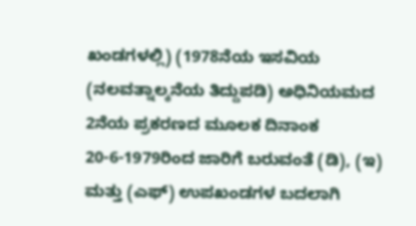ಖಂಡಗಳಲ್ಲಿ) (1978ನೆಯ ಇಸವಿಯ (ನಲವತ್ನಾಲ್ಕನೆಯ ತಿದ್ದುಪಡಿ) ಅಧಿನಿಯಮದ 2ನೆಯ ಪ್ರಕರಣದ ಮೂಲಕ ದಿನಾಂಕ 20-6-1979ರಿಂದ ಜಾರಿಗೆ ಬರುವಂತೆ (ಡಿ), (ಇ) ಮತ್ತು (ಎಫ್) ಉಪಖಂಡಗಳ ಬದಲಾಗಿ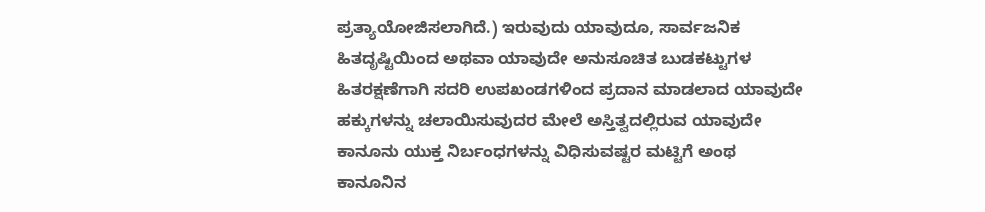ಪ್ರತ್ಯಾಯೋಜಿಸಲಾಗಿದೆ.) ಇರುವುದು ಯಾವುದೂ, ಸಾರ್ವಜನಿಕ ಹಿತದೃಷ್ಟಿಯಿಂದ ಅಥವಾ ಯಾವುದೇ ಅನುಸೂಚಿತ ಬುಡಕಟ್ಟುಗಳ ಹಿತರಕ್ಷಣೆಗಾಗಿ ಸದರಿ ಉಪಖಂಡಗಳಿಂದ ಪ್ರದಾನ ಮಾಡಲಾದ ಯಾವುದೇ ಹಕ್ಕುಗಳನ್ನು ಚಲಾಯಿಸುವುದರ ಮೇಲೆ ಅಸ್ತಿತ್ವದಲ್ಲಿರುವ ಯಾವುದೇ ಕಾನೂನು ಯುಕ್ತ ನಿರ್ಬಂಧಗಳನ್ನು ವಿಧಿಸುವಷ್ಟರ ಮಟ್ಟಿಗೆ ಅಂಥ ಕಾನೂನಿನ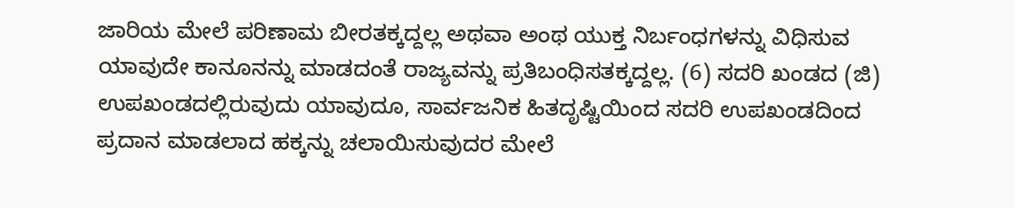ಜಾರಿಯ ಮೇಲೆ ಪರಿಣಾಮ ಬೀರತಕ್ಕದ್ದಲ್ಲ ಅಥವಾ ಅಂಥ ಯುಕ್ತ ನಿರ್ಬಂಧಗಳನ್ನು ವಿಧಿಸುವ ಯಾವುದೇ ಕಾನೂನನ್ನು ಮಾಡದಂತೆ ರಾಜ್ಯವನ್ನು ಪ್ರತಿಬಂಧಿಸತಕ್ಕದ್ದಲ್ಲ. (6) ಸದರಿ ಖಂಡದ (ಜಿ) ಉಪಖಂಡದಲ್ಲಿರುವುದು ಯಾವುದೂ, ಸಾರ್ವಜನಿಕ ಹಿತದೃಷ್ಟಿಯಿಂದ ಸದರಿ ಉಪಖಂಡದಿಂದ ಪ್ರದಾನ ಮಾಡಲಾದ ಹಕ್ಕನ್ನು ಚಲಾಯಿಸುವುದರ ಮೇಲೆ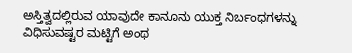ಅಸ್ತಿತ್ವದಲ್ಲಿರುವ ಯಾವುದೇ ಕಾನೂನು ಯುಕ್ತ ನಿರ್ಬಂಧಗಳನ್ನು ವಿಧಿಸುವಷ್ಟರ ಮಟ್ಟಿಗೆ ಅಂಥ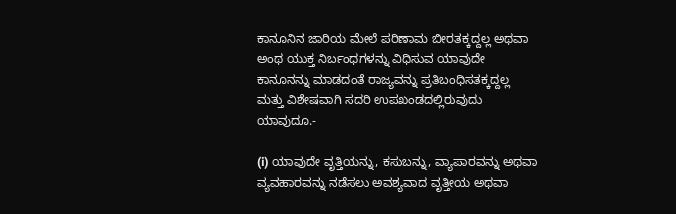ಕಾನೂನಿನ ಜಾರಿಯ ಮೇಲೆ ಪರಿಣಾಮ ಬೀರತಕ್ಕದ್ದಲ್ಲ ಅಥವಾ ಅಂಥ ಯುಕ್ತ ನಿರ್ಬಂಧಗಳನ್ನು ವಿಧಿಸುವ ಯಾವುದೇ ಕಾನೂನನ್ನು ಮಾಡದಂತೆ ರಾಜ್ಯವನ್ನು ಪ್ರತಿಬಂಧಿಸತಕ್ಕದ್ದಲ್ಲ ಮತ್ತು ವಿಶೇಷವಾಗಿ ಸದರಿ ಉಪಖಂಡದಲ್ಲಿರುವುದು ಯಾವುದೂ.-

(i) ಯಾವುದೇ ವೃತ್ತಿಯನ್ನು, ಕಸುಬನ್ನು, ವ್ಯಾಪಾರವನ್ನು ಅಥವಾ ವ್ಯವಹಾರವನ್ನು ನಡೆಸಲು ಅವಶ್ಯವಾದ ವೃತ್ತೀಯ ಅಥವಾ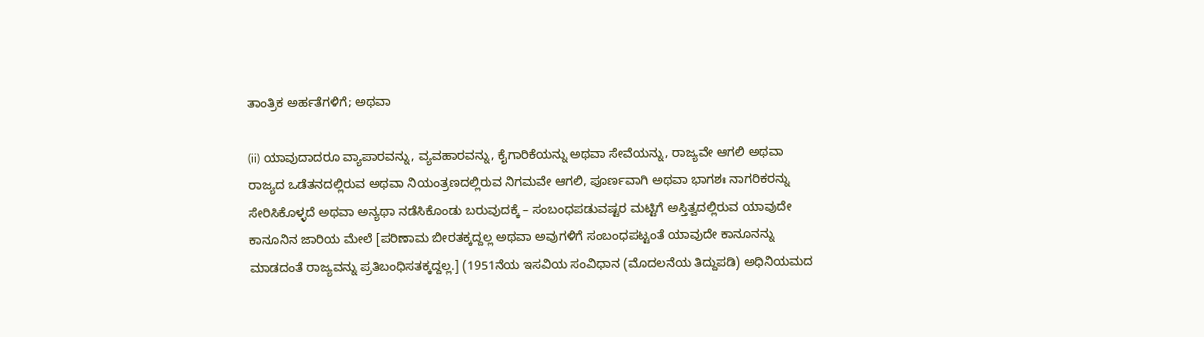ತಾಂತ್ರಿಕ ಅರ್ಹತೆಗಳಿಗೆ; ಅಥವಾ

(ii) ಯಾವುದಾದರೂ ವ್ಯಾಪಾರವನ್ನು, ವ್ಯವಹಾರವನ್ನು, ಕೈಗಾರಿಕೆಯನ್ನು ಅಥವಾ ಸೇವೆಯನ್ನು, ರಾಜ್ಯವೇ ಆಗಲಿ ಅಥವಾ ರಾಜ್ಯದ ಒಡೆತನದಲ್ಲಿರುವ ಅಥವಾ ನಿಯಂತ್ರಣದಲ್ಲಿರುವ ನಿಗಮವೇ ಆಗಲಿ, ಪೂರ್ಣವಾಗಿ ಅಥವಾ ಭಾಗಶಃ ನಾಗರಿಕರನ್ನು ಸೇರಿಸಿಕೊಳ್ಳದೆ ಅಥವಾ ಅನ್ಯಥಾ ನಡೆಸಿಕೊಂಡು ಬರುವುದಕ್ಕೆ – ಸಂಬಂಧಪಡುವಷ್ಟರ ಮಟ್ಟಿಗೆ ಅಸ್ತಿತ್ವದಲ್ಲಿರುವ ಯಾವುದೇ ಕಾನೂನಿನ ಜಾರಿಯ ಮೇಲೆ [ಪರಿಣಾಮ ಬೀರತಕ್ಕದ್ದಲ್ಲ ಅಥವಾ ಅವುಗಳಿಗೆ ಸಂಬಂಧಪಟ್ಟಂತೆ ಯಾವುದೇ ಕಾನೂನನ್ನು ಮಾಡದಂತೆ ರಾಜ್ಯವನ್ನು ಪ್ರತಿಬಂಧಿಸತಕ್ಕದ್ದಲ್ಲ.] (1951ನೆಯ ಇಸವಿಯ ಸಂವಿಧಾನ (ಮೊದಲನೆಯ ತಿದ್ದುಪಡಿ) ಅಧಿನಿಯಮದ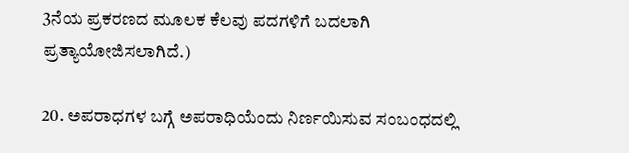3ನೆಯ ಪ್ರಕರಣದ ಮೂಲಕ ಕೆಲವು ಪದಗಳಿಗೆ ಬದಲಾಗಿ ಪ್ರತ್ಯಾಯೋಜಿಸಲಾಗಿದೆ.)

20. ಅಪರಾಧಗಳ ಬಗ್ಗೆ ಅಪರಾಧಿಯೆಂದು ನಿರ್ಣಯಿಸುವ ಸಂಬಂಧದಲ್ಲಿ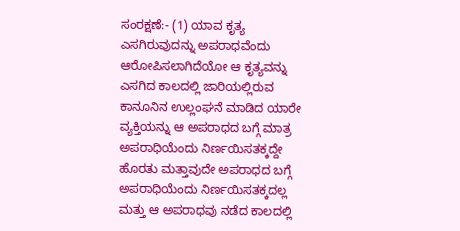ಸಂರಕ್ಷಣೆ:- (1) ಯಾವ ಕೃತ್ಯ ಎಸಗಿರುವುದನ್ನು ಅಪರಾಧವೆಂದು ಆರೋಪಿಸಲಾಗಿದೆಯೋ ಆ ಕೃತ್ಯವನ್ನು ಎಸಗಿದ ಕಾಲದಲ್ಲಿ ಜಾರಿಯಲ್ಲಿರುವ ಕಾನೂನಿನ ಉಲ್ಲಂಘನೆ ಮಾಡಿದ ಯಾರೇ ವ್ಯಕ್ತಿಯನ್ನು ಆ ಅಪರಾಧದ ಬಗ್ಗೆ ಮಾತ್ರ ಅಪರಾಧಿಯೆಂದು ನಿರ್ಣಯಿಸತಕ್ಕದ್ದೇ ಹೊರತು ಮತ್ತಾವುದೇ ಅಪರಾಧದ ಬಗ್ಗೆ ಅಪರಾಧಿಯೆಂದು ನಿರ್ಣಯಿಸತಕ್ಕದಲ್ಲ ಮತ್ತು ಆ ಅಪರಾಧವು ನಡೆದ ಕಾಲದಲ್ಲಿ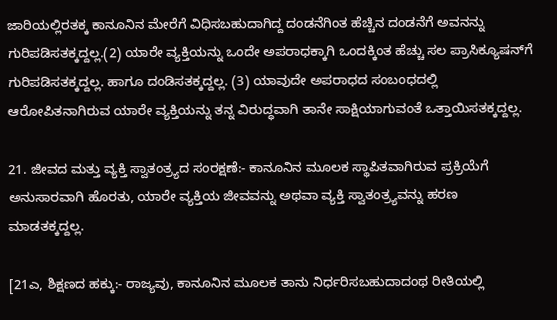ಜಾರಿಯಲ್ಲಿರತಕ್ಕ ಕಾನೂನಿನ ಮೇರೆಗೆ ವಿಧಿಸಬಹುದಾಗಿದ್ದ ದಂಡನೆಗಿಂತ ಹೆಚ್ಚಿನ ದಂಡನೆಗೆ ಅವನನ್ನು ಗುರಿಪಡಿಸತಕ್ಕದ್ದಲ್ಲ.(2) ಯಾರೇ ವ್ಯಕ್ತಿಯನ್ನು ಒಂದೇ ಅಪರಾಧಕ್ಕಾಗಿ ಒಂದಕ್ಕಿಂತ ಹೆಚ್ಚು ಸಲ ಪ್ರಾಸಿಕ್ಯೂಷನ್‌ಗೆ ಗುರಿಪಡಿಸತಕ್ಕದ್ದಲ್ಲ. ಹಾಗೂ ದಂಡಿಸತಕ್ಕದ್ದಲ್ಲ. (3) ಯಾವುದೇ ಅಪರಾಧದ ಸಂಬಂಧದಲ್ಲಿ ಆರೋಪಿತನಾಗಿರುವ ಯಾರೇ ವ್ಯಕ್ತಿಯನ್ನು ತನ್ನ ವಿರುದ್ಧವಾಗಿ ತಾನೇ ಸಾಕ್ಷಿಯಾಗುವಂತೆ ಒತ್ತಾಯಿಸತಕ್ಕದ್ದಲ್ಲ.

21. ಜೀವದ ಮತ್ತು ವ್ಯಕ್ತಿ ಸ್ವಾತಂತ್ರ್ಯದ ಸಂರಕ್ಷಣೆ:- ಕಾನೂನಿನ ಮೂಲಕ ಸ್ಥಾಪಿತವಾಗಿರುವ ಪ್ರಕ್ರಿಯೆಗೆ ಅನುಸಾರವಾಗಿ ಹೊರತು, ಯಾರೇ ವ್ಯಕ್ತಿಯ ಜೀವವನ್ನು ಅಥವಾ ವ್ಯಕ್ತಿ ಸ್ವಾತಂತ್ರ್ಯವನ್ನು ಹರಣ ಮಾಡತಕ್ಕದ್ದಲ್ಲ.

[21ಎ, ಶಿಕ್ಷಣದ ಹಕ್ಕು:- ರಾಜ್ಯವು, ಕಾನೂನಿನ ಮೂಲಕ ತಾನು ನಿರ್ಧರಿಸಬಹುದಾದಂಥ ರೀತಿಯಲ್ಲಿ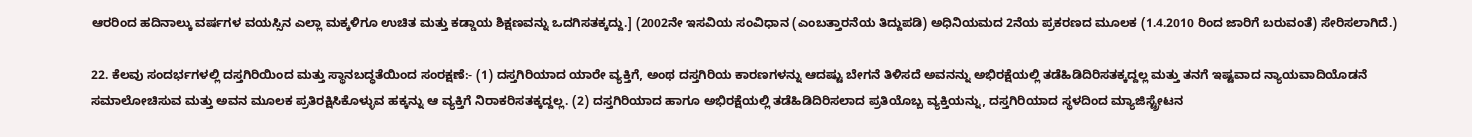ಆರರಿಂದ ಹದಿನಾಲ್ಕು ವರ್ಷಗಳ ವಯಸ್ಸಿನ ಎಲ್ಲಾ ಮಕ್ಕಳಿಗೂ ಉಚಿತ ಮತ್ತು ಕಡ್ಡಾಯ ಶಿಕ್ಷಣವನ್ನು ಒದಗಿಸತಕ್ಕದ್ದು.] (2002ನೇ ಇಸವಿಯ ಸಂವಿಧಾನ (ಎಂಬತ್ತಾರನೆಯ ತಿದ್ದುಪಡಿ) ಅಧಿನಿಯಮದ 2ನೆಯ ಪ್ರಕರಣದ ಮೂಲಕ (1.4.2010 ರಿಂದ ಜಾರಿಗೆ ಬರುವಂತೆ) ಸೇರಿಸಲಾಗಿದೆ.)

22. ಕೆಲವು ಸಂದರ್ಭಗಳಲ್ಲಿ ದಸ್ತಗಿರಿಯಿಂದ ಮತ್ತು ಸ್ಥಾನಬದ್ಧತೆಯಿಂದ ಸಂರಕ್ಷಣೆ:- (1) ದಸ್ತಗಿರಿಯಾದ ಯಾರೇ ವ್ಯಕ್ತಿಗೆ, ಅಂಥ ದಸ್ತಗಿರಿಯ ಕಾರಣಗಳನ್ನು ಆದಷ್ಟು ಬೇಗನೆ ತಿಳಿಸದೆ ಅವನನ್ನು ಅಭಿರಕ್ಷೆಯಲ್ಲಿ ತಡೆಹಿಡಿದಿರಿಸತಕ್ಕದ್ದಲ್ಲ ಮತ್ತು ತನಗೆ ಇಷ್ಟವಾದ ನ್ಯಾಯವಾದಿಯೊಡನೆ ಸಮಾಲೋಚಿಸುವ ಮತ್ತು ಅವನ ಮೂಲಕ ಪ್ರತಿರಕ್ಷಿಸಿಕೊಳ್ಳುವ ಹಕ್ಕನ್ನು ಆ ವ್ಯಕ್ತಿಗೆ ನಿರಾಕರಿಸತಕ್ಕದ್ದಲ್ಲ. (2) ದಸ್ತಗಿರಿಯಾದ ಹಾಗೂ ಅಭಿರಕ್ಷೆಯಲ್ಲಿ ತಡೆಹಿಡಿದಿರಿಸಲಾದ ಪ್ರತಿಯೊಬ್ಬ ವ್ಯಕ್ತಿಯನ್ನು, ದಸ್ತಗಿರಿಯಾದ ಸ್ಥಳದಿಂದ ಮ್ಯಾಜಿಸ್ಟ್ರೇಟನ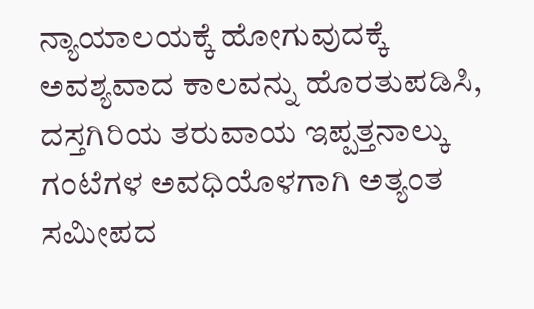ನ್ಯಾಯಾಲಯಕ್ಕೆ ಹೋಗುವುದಕ್ಕೆ ಅವಶ್ಯವಾದ ಕಾಲವನ್ನು ಹೊರತುಪಡಿಸಿ, ದಸ್ತಗಿರಿಯ ತರುವಾಯ ಇಪ್ಪತ್ತನಾಲ್ಕು ಗಂಟೆಗಳ ಅವಧಿಯೊಳಗಾಗಿ ಅತ್ಯಂತ ಸಮೀಪದ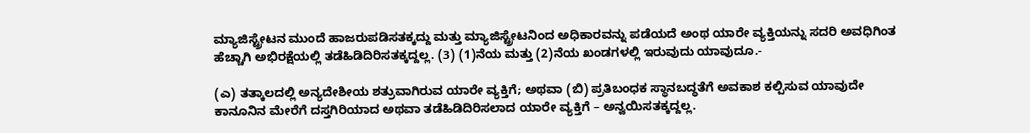ಮ್ಯಾಜಿಸ್ಟ್ರೇಟನ ಮುಂದೆ ಹಾಜರುಪಡಿಸತಕ್ಕದ್ದು ಮತ್ತು ಮ್ಯಾಜಿಸ್ಟ್ರೇಟನಿಂದ ಅಧಿಕಾರವನ್ನು ಪಡೆಯದೆ ಅಂಥ ಯಾರೇ ವ್ಯಕ್ತಿಯನ್ನು ಸದರಿ ಅವಧಿಗಿಂತ ಹೆಚ್ಚಾಗಿ ಅಭಿರಕ್ಷೆಯಲ್ಲಿ ತಡೆಹಿಡಿದಿರಿಸತಕ್ಕದ್ದಲ್ಲ. (3) (1)ನೆಯ ಮತ್ತು (2)ನೆಯ ಖಂಡಗಳಲ್ಲಿ ಇರುವುದು ಯಾವುದೂ.-

(ಎ) ತತ್ಕಾಲದಲ್ಲಿ ಅನ್ಯದೇಶೀಯ ಶತ್ರುವಾಗಿರುವ ಯಾರೇ ವ್ಯಕ್ತಿಗೆ; ಅಥವಾ (ಬಿ) ಪ್ರತಿಬಂಧಕ ಸ್ಥಾನಬದ್ಧತೆಗೆ ಅವಕಾಶ ಕಲ್ಪಿಸುವ ಯಾವುದೇ ಕಾನೂನಿನ ಮೇರೆಗೆ ದಸ್ತಗಿರಿಯಾದ ಅಥವಾ ತಡೆಹಿಡಿದಿರಿಸಲಾದ ಯಾರೇ ವ್ಯಕ್ತಿಗೆ – ಅನ್ವಯಿಸತಕ್ಕದ್ದಲ್ಲ.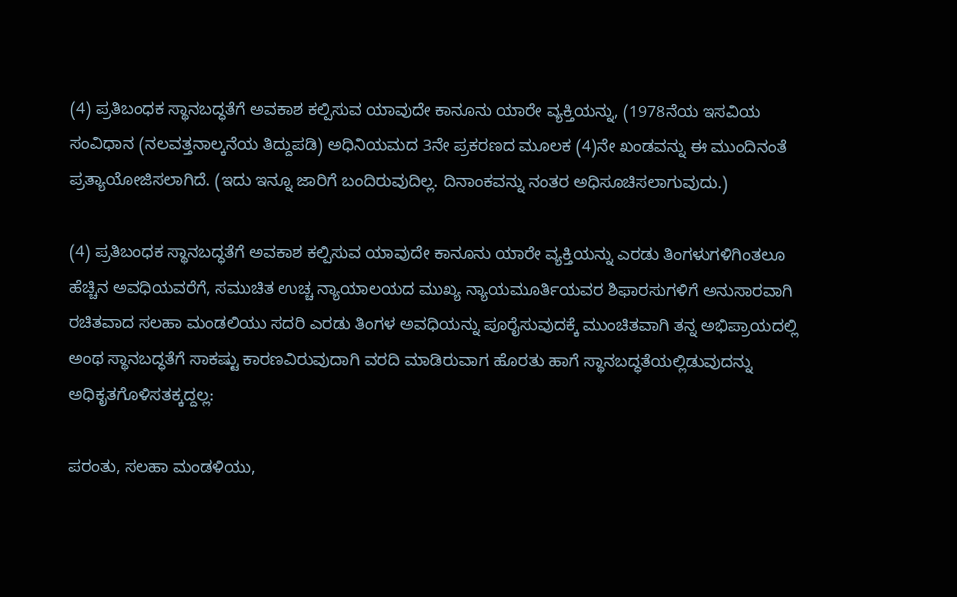(4) ಪ್ರತಿಬಂಧಕ ಸ್ಥಾನಬದ್ಧತೆಗೆ ಅವಕಾಶ ಕಲ್ಪಿಸುವ ಯಾವುದೇ ಕಾನೂನು ಯಾರೇ ವ್ಯಕ್ತಿಯನ್ನು, (1978ನೆಯ ಇಸವಿಯ ಸಂವಿಧಾನ (ನಲವತ್ತನಾಲ್ಕನೆಯ ತಿದ್ದುಪಡಿ) ಅಧಿನಿಯಮದ 3ನೇ ಪ್ರಕರಣದ ಮೂಲಕ (4)ನೇ ಖಂಡವನ್ನು ಈ ಮುಂದಿನಂತೆ ಪ್ರತ್ಯಾಯೋಜಿಸಲಾಗಿದೆ. (ಇದು ಇನ್ನೂ ಜಾರಿಗೆ ಬಂದಿರುವುದಿಲ್ಲ. ದಿನಾಂಕವನ್ನು ನಂತರ ಅಧಿಸೂಚಿಸಲಾಗುವುದು.)

(4) ಪ್ರತಿಬಂಧಕ ಸ್ಥಾನಬದ್ಧತೆಗೆ ಅವಕಾಶ ಕಲ್ಪಿಸುವ ಯಾವುದೇ ಕಾನೂನು ಯಾರೇ ವ್ಯಕ್ತಿಯನ್ನು ಎರಡು ತಿಂಗಳುಗಳಿಗಿಂತಲೂ ಹೆಚ್ಚಿನ ಅವಧಿಯವರೆಗೆ, ಸಮುಚಿತ ಉಚ್ಚ ನ್ಯಾಯಾಲಯದ ಮುಖ್ಯ ನ್ಯಾಯಮೂರ್ತಿಯವರ ಶಿಫಾರಸುಗಳಿಗೆ ಅನುಸಾರವಾಗಿ ರಚಿತವಾದ ಸಲಹಾ ಮಂಡಲಿಯು ಸದರಿ ಎರಡು ತಿಂಗಳ ಅವಧಿಯನ್ನು ಪೂರೈಸುವುದಕ್ಕೆ ಮುಂಚಿತವಾಗಿ ತನ್ನ ಅಭಿಪ್ರಾಯದಲ್ಲಿ ಅಂಥ ಸ್ಥಾನಬದ್ಧತೆಗೆ ಸಾಕಷ್ಟು ಕಾರಣವಿರುವುದಾಗಿ ವರದಿ ಮಾಡಿರುವಾಗ ಹೊರತು ಹಾಗೆ ಸ್ಥಾನಬದ್ಧತೆಯಲ್ಲಿಡುವುದನ್ನು ಅಧಿಕೃತಗೊಳಿಸತಕ್ಕದ್ದಲ್ಲ:

ಪರಂತು, ಸಲಹಾ ಮಂಡಳಿಯು,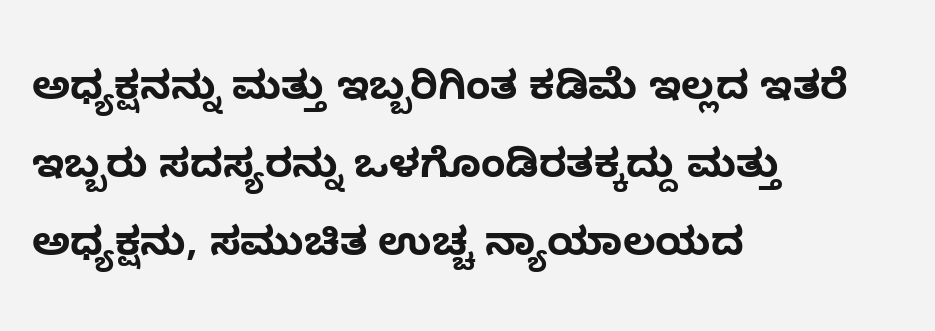ಅಧ್ಯಕ್ಷನನ್ನು ಮತ್ತು ಇಬ್ಬರಿಗಿಂತ ಕಡಿಮೆ ಇಲ್ಲದ ಇತರೆ ಇಬ್ಬರು ಸದಸ್ಯರನ್ನು ಒಳಗೊಂಡಿರತಕ್ಕದ್ದು ಮತ್ತು ಅಧ್ಯಕ್ಷನು, ಸಮುಚಿತ ಉಚ್ಚ ನ್ಯಾಯಾಲಯದ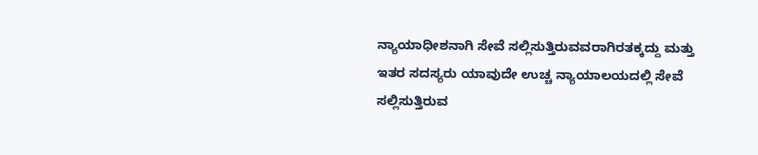ನ್ಯಾಯಾಧೀಶನಾಗಿ ಸೇವೆ ಸಲ್ಲಿಸುತ್ತಿರುವವರಾಗಿರತಕ್ಕದ್ದು ಮತ್ತು ಇತರ ಸದಸ್ಯರು ಯಾವುದೇ ಉಚ್ಚ ನ್ಯಾಯಾಲಯದಲ್ಲಿ ಸೇವೆ ಸಲ್ಲಿಸುತ್ತಿರುವ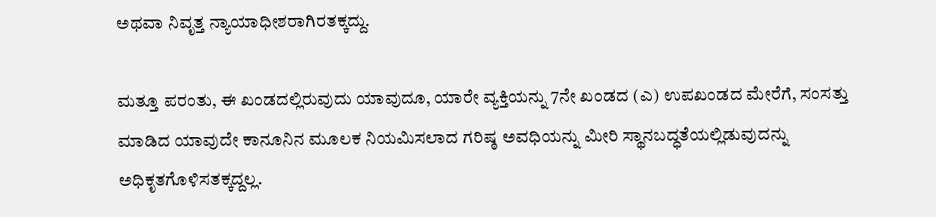ಅಥವಾ ನಿವೃತ್ತ ನ್ಯಾಯಾಧೀಶರಾಗಿರತಕ್ಕದ್ದು.

ಮತ್ತೂ ಪರಂತು, ಈ ಖಂಡದಲ್ಲಿರುವುದು ಯಾವುದೂ, ಯಾರೇ ವ್ಯಕ್ತಿಯನ್ನು 7ನೇ ಖಂಡದ (ಎ) ಉಪಖಂಡದ ಮೇರೆಗೆ, ಸಂಸತ್ತು ಮಾಡಿದ ಯಾವುದೇ ಕಾನೂನಿನ ಮೂಲಕ ನಿಯಮಿಸಲಾದ ಗರಿಷ್ಠ ಅವಧಿಯನ್ನು ಮೀರಿ ಸ್ಥಾನಬದ್ಧತೆಯಲ್ಲಿಡುವುದನ್ನು ಅಧಿಕೃತಗೊಳಿಸತಕ್ಕದ್ದಲ್ಲ.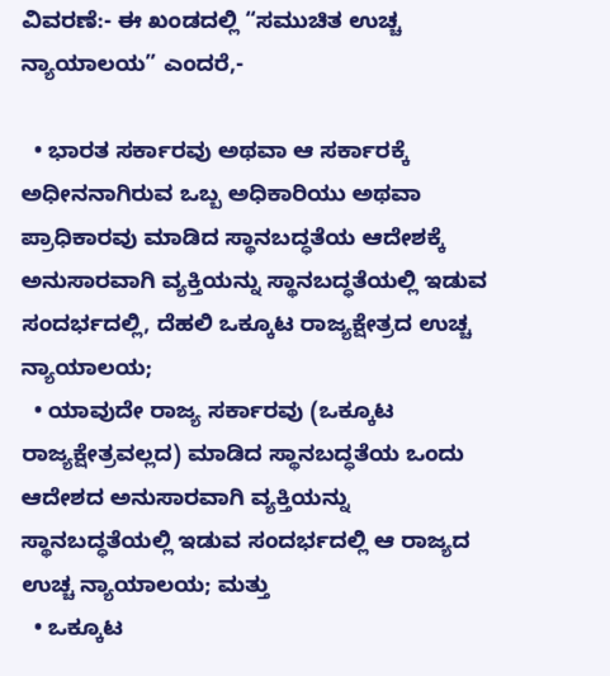ವಿವರಣೆ:- ಈ ಖಂಡದಲ್ಲಿ “ಸಮುಚಿತ ಉಚ್ಚ ನ್ಯಾಯಾಲಯ” ಎಂದರೆ,-

  • ಭಾರತ ಸರ್ಕಾರವು ಅಥವಾ ಆ ಸರ್ಕಾರಕ್ಕೆ ಅಧೀನನಾಗಿರುವ ಒಬ್ಬ ಅಧಿಕಾರಿಯು ಅಥವಾ ಪ್ರಾಧಿಕಾರವು ಮಾಡಿದ ಸ್ಥಾನಬದ್ಧತೆಯ ಆದೇಶಕ್ಕೆ ಅನುಸಾರವಾಗಿ ವ್ಯಕ್ತಿಯನ್ನು ಸ್ಥಾನಬದ್ಧತೆಯಲ್ಲಿ ಇಡುವ ಸಂದರ್ಭದಲ್ಲಿ, ದೆಹಲಿ ಒಕ್ಕೂಟ ರಾಜ್ಯಕ್ಷೇತ್ರದ ಉಚ್ಚ ನ್ಯಾಯಾಲಯ;
  • ಯಾವುದೇ ರಾಜ್ಯ ಸರ್ಕಾರವು (ಒಕ್ಕೂಟ ರಾಜ್ಯಕ್ಷೇತ್ರವಲ್ಲದ) ಮಾಡಿದ ಸ್ಥಾನಬದ್ಧತೆಯ ಒಂದು ಆದೇಶದ ಅನುಸಾರವಾಗಿ ವ್ಯಕ್ತಿಯನ್ನು ಸ್ಥಾನಬದ್ಧತೆಯಲ್ಲಿ ಇಡುವ ಸಂದರ್ಭದಲ್ಲಿ ಆ ರಾಜ್ಯದ ಉಚ್ಚ ನ್ಯಾಯಾಲಯ; ಮತ್ತು
  • ಒಕ್ಕೂಟ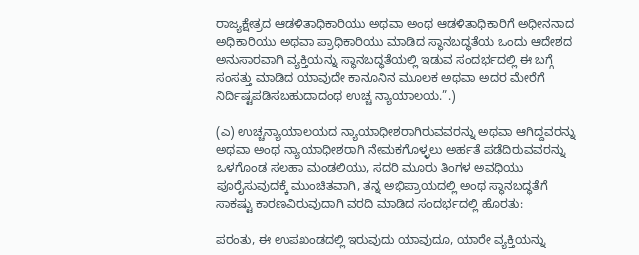ರಾಜ್ಯಕ್ಷೇತ್ರದ ಆಡಳಿತಾಧಿಕಾರಿಯು ಅಥವಾ ಅಂಥ ಆಡಳಿತಾಧಿಕಾರಿಗೆ ಅಧೀನನಾದ ಅಧಿಕಾರಿಯು ಅಥವಾ ಪ್ರಾಧಿಕಾರಿಯು ಮಾಡಿದ ಸ್ಥಾನಬದ್ಧತೆಯ ಒಂದು ಆದೇಶದ ಅನುಸಾರವಾಗಿ ವ್ಯಕ್ತಿಯನ್ನು ಸ್ಥಾನಬದ್ಧತೆಯಲ್ಲಿ ಇಡುವ ಸಂದರ್ಭದಲ್ಲಿ ಈ ಬಗ್ಗೆ ಸಂಸತ್ತು ಮಾಡಿದ ಯಾವುದೇ ಕಾನೂನಿನ ಮೂಲಕ ಅಥವಾ ಅದರ ಮೇರೆಗೆ ನಿರ್ದಿಷ್ಟಪಡಿಸಬಹುದಾದಂಥ ಉಚ್ಚ ನ್ಯಾಯಾಲಯ.”.)

(ಎ) ಉಚ್ಚನ್ಯಾಯಾಲಯದ ನ್ಯಾಯಾಧೀಶರಾಗಿರುವವರನ್ನು ಅಥವಾ ಆಗಿದ್ದವರನ್ನು ಅಥವಾ ಅಂಥ ನ್ಯಾಯಾಧೀಶರಾಗಿ ನೇಮಕಗೊಳ್ಳಲು ಅರ್ಹತೆ ಪಡೆದಿರುವವರನ್ನು ಒಳಗೊಂಡ ಸಲಹಾ ಮಂಡಲಿಯು, ಸದರಿ ಮೂರು ತಿಂಗಳ ಅವಧಿಯು ಪೂರೈಸುವುದಕ್ಕೆ ಮುಂಚಿತವಾಗಿ, ತನ್ನ ಅಭಿಪ್ರಾಯದಲ್ಲಿ ಅಂಥ ಸ್ಥಾನಬದ್ಧತೆಗೆ ಸಾಕಷ್ಟು ಕಾರಣವಿರುವುದಾಗಿ ವರದಿ ಮಾಡಿದ ಸಂದರ್ಭದಲ್ಲಿ ಹೊರತು:

ಪರಂತು, ಈ ಉಪಖಂಡದಲ್ಲಿ ಇರುವುದು ಯಾವುದೂ, ಯಾರೇ ವ್ಯಕ್ತಿಯನ್ನು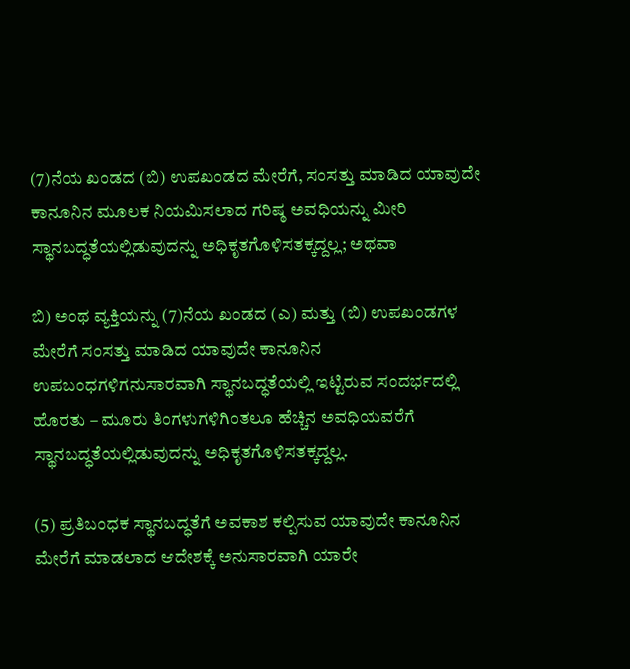(7)ನೆಯ ಖಂಡದ (ಬಿ) ಉಪಖಂಡದ ಮೇರೆಗೆ, ಸಂಸತ್ತು ಮಾಡಿದ ಯಾವುದೇ ಕಾನೂನಿನ ಮೂಲಕ ನಿಯಮಿಸಲಾದ ಗರಿಷ್ಠ ಅವಧಿಯನ್ನು ಮೀರಿ ಸ್ಥಾನಬದ್ಧತೆಯಲ್ಲಿಡುವುದನ್ನು ಅಧಿಕೃತಗೊಳಿಸತಕ್ಕದ್ದಲ್ಲ; ಅಥವಾ

ಬಿ) ಅಂಥ ವ್ಯಕ್ತಿಯನ್ನು (7)ನೆಯ ಖಂಡದ (ಎ) ಮತ್ತು (ಬಿ) ಉಪಖಂಡಗಳ ಮೇರೆಗೆ ಸಂಸತ್ತು ಮಾಡಿದ ಯಾವುದೇ ಕಾನೂನಿನ ಉಪಬಂಧಗಳಿಗನುಸಾರವಾಗಿ ಸ್ಥಾನಬದ್ಧತೆಯಲ್ಲಿ ಇಟ್ಟಿರುವ ಸಂದರ್ಭದಲ್ಲಿ ಹೊರತು – ಮೂರು ತಿಂಗಳುಗಳಿಗಿಂತಲೂ ಹೆಚ್ಚಿನ ಅವಧಿಯವರೆಗೆ ಸ್ಥಾನಬದ್ಧತೆಯಲ್ಲಿಡುವುದನ್ನು ಅಧಿಕೃತಗೊಳಿಸತಕ್ಕದ್ದಲ್ಲ.

(5) ಪ್ರತಿಬಂಧಕ ಸ್ಥಾನಬದ್ಧತೆಗೆ ಅವಕಾಶ ಕಲ್ಪಿಸುವ ಯಾವುದೇ ಕಾನೂನಿನ ಮೇರೆಗೆ ಮಾಡಲಾದ ಆದೇಶಕ್ಕೆ ಅನುಸಾರವಾಗಿ ಯಾರೇ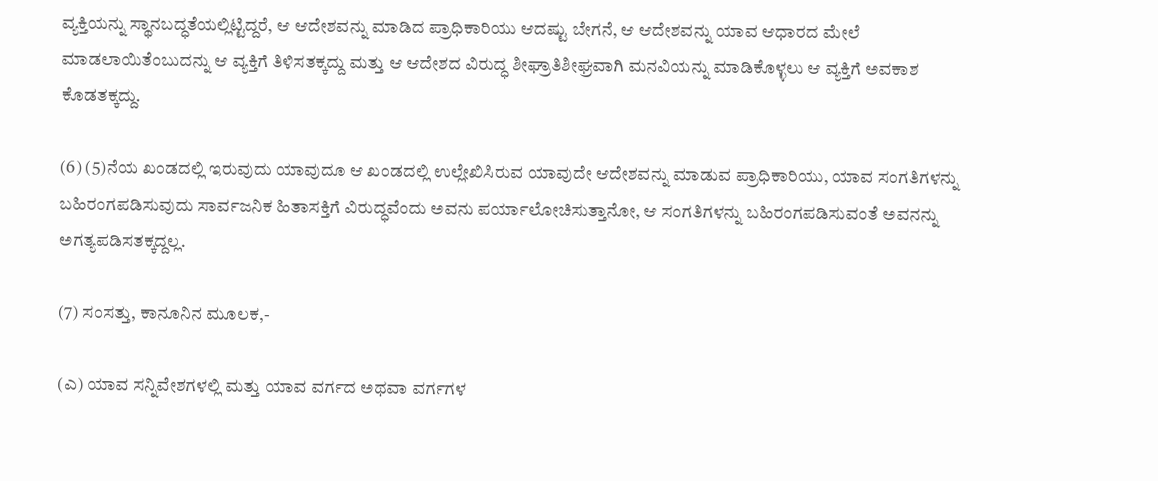ವ್ಯಕ್ತಿಯನ್ನು ಸ್ಥಾನಬದ್ಧತೆಯಲ್ಲಿಟ್ಟಿದ್ದರೆ, ಆ ಆದೇಶವನ್ನು ಮಾಡಿದ ಪ್ರಾಧಿಕಾರಿಯು ಆದಷ್ಟು ಬೇಗನೆ, ಆ ಆದೇಶವನ್ನು ಯಾವ ಆಧಾರದ ಮೇಲೆ ಮಾಡಲಾಯಿತೆಂಬುದನ್ನು ಆ ವ್ಯಕ್ತಿಗೆ ತಿಳಿಸತಕ್ಕದ್ದು ಮತ್ತು ಆ ಆದೇಶದ ವಿರುದ್ಧ ಶೀಘ್ರಾತಿಶೀಘ್ರವಾಗಿ ಮನವಿಯನ್ನು ಮಾಡಿಕೊಳ್ಳಲು ಆ ವ್ಯಕ್ತಿಗೆ ಅವಕಾಶ ಕೊಡತಕ್ಕದ್ದು.

(6) (5)ನೆಯ ಖಂಡದಲ್ಲಿ ಇರುವುದು ಯಾವುದೂ ಆ ಖಂಡದಲ್ಲಿ ಉಲ್ಲೇಖಿಸಿರುವ ಯಾವುದೇ ಆದೇಶವನ್ನು ಮಾಡುವ ಪ್ರಾಧಿಕಾರಿಯು, ಯಾವ ಸಂಗತಿಗಳನ್ನು ಬಹಿರಂಗಪಡಿಸುವುದು ಸಾರ್ವಜನಿಕ ಹಿತಾಸಕ್ತಿಗೆ ವಿರುದ್ಧವೆಂದು ಅವನು ಪರ್ಯಾಲೋಚಿಸುತ್ತಾನೋ, ಆ ಸಂಗತಿಗಳನ್ನು ಬಹಿರಂಗಪಡಿಸುವಂತೆ ಅವನನ್ನು ಅಗತ್ಯಪಡಿಸತಕ್ಕದ್ದಲ್ಲ.

(7) ಸಂಸತ್ತು, ಕಾನೂನಿನ ಮೂಲಕ,-

(ಎ) ಯಾವ ಸನ್ನಿವೇಶಗಳಲ್ಲಿ ಮತ್ತು ಯಾವ ವರ್ಗದ ಅಥವಾ ವರ್ಗಗಳ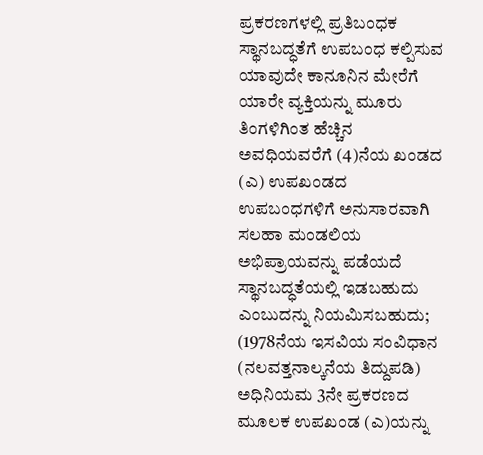ಪ್ರಕರಣಗಳಲ್ಲಿ ಪ್ರತಿಬಂಧಕ ಸ್ಥಾನಬದ್ಧತೆಗೆ ಉಪಬಂಧ ಕಲ್ಪಿಸುವ ಯಾವುದೇ ಕಾನೂನಿನ ಮೇರೆಗೆ ಯಾರೇ ವ್ಯಕ್ತಿಯನ್ನು ಮೂರು ತಿಂಗಳಿಗಿಂತ ಹೆಚ್ಚಿನ ಅವಧಿಯವರೆಗೆ (4)ನೆಯ ಖಂಡದ (ಎ) ಉಪಖಂಡದ ಉಪಬಂಧಗಳಿಗೆ ಅನುಸಾರವಾಗಿ ಸಲಹಾ ಮಂಡಲಿಯ ಅಭಿಪ್ರಾಯವನ್ನು ಪಡೆಯದೆ ಸ್ಥಾನಬದ್ಧತೆಯಲ್ಲಿ ಇಡಬಹುದು ಎಂಬುದನ್ನು ನಿಯಮಿಸಬಹುದು; (1978ನೆಯ ಇಸವಿಯ ಸಂವಿಧಾನ (ನಲವತ್ತನಾಲ್ಕನೆಯ ತಿದ್ದುಪಡಿ) ಅಧಿನಿಯಮ 3ನೇ ಪ್ರಕರಣದ ಮೂಲಕ ಉಪಖಂಡ (ಎ)ಯನ್ನು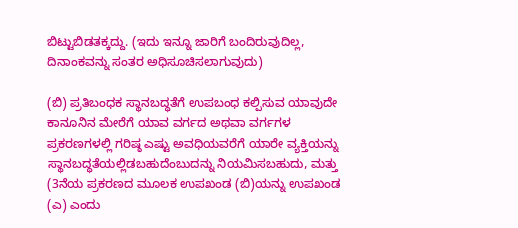ಬಿಟ್ಟುಬಿಡತಕ್ಕದ್ದು. (ಇದು ಇನ್ನೂ ಜಾರಿಗೆ ಬಂದಿರುವುದಿಲ್ಲ, ದಿನಾಂಕವನ್ನು ಸಂತರ ಅಧಿಸೂಚಿಸಲಾಗುವುದು)

(ಬಿ) ಪ್ರತಿಬಂಧಕ ಸ್ಥಾನಬದ್ಧತೆಗೆ ಉಪಬಂಧ ಕಲ್ಪಿಸುವ ಯಾವುದೇ ಕಾನೂನಿನ ಮೇರೆಗೆ ಯಾವ ವರ್ಗದ ಅಥವಾ ವರ್ಗಗಳ ಪ್ರಕರಣಗಳಲ್ಲಿ ಗರಿಷ್ಠ ಎಷ್ಟು ಅವಧಿಯವರೆಗೆ ಯಾರೇ ವ್ಯಕ್ತಿಯನ್ನು ಸ್ಥಾನಬದ್ಧತೆಯಲ್ಲಿಡಬಹುದೆಂಬುದನ್ನು ನಿಯಮಿಸಬಹುದು, ಮತ್ತು (3ನೆಯ ಪ್ರಕರಣದ ಮೂಲಕ ಉಪಖಂಡ (ಬಿ)ಯನ್ನು ಉಪಖಂಡ (ಎ) ಎಂದು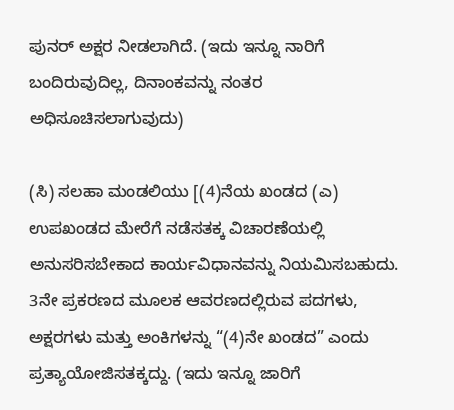ಪುನರ್ ಅಕ್ಷರ ನೀಡಲಾಗಿದೆ. (ಇದು ಇನ್ನೂ ನಾರಿಗೆ ಬಂದಿರುವುದಿಲ್ಲ, ದಿನಾಂಕವನ್ನು ನಂತರ ಅಧಿಸೂಚಿಸಲಾಗುವುದು)

(ಸಿ) ಸಲಹಾ ಮಂಡಲಿಯು [(4)ನೆಯ ಖಂಡದ (ಎ) ಉಪಖಂಡದ ಮೇರೆಗೆ ನಡೆಸತಕ್ಕ ವಿಚಾರಣೆಯಲ್ಲಿ ಅನುಸರಿಸಬೇಕಾದ ಕಾರ್ಯವಿಧಾನವನ್ನು ನಿಯಮಿಸಬಹುದು. 3ನೇ ಪ್ರಕರಣದ ಮೂಲಕ ಆವರಣದಲ್ಲಿರುವ ಪದಗಳು, ಅಕ್ಷರಗಳು ಮತ್ತು ಅಂಕಿಗಳನ್ನು “(4)ನೇ ಖಂಡದ” ಎಂದು ಪ್ರತ್ಯಾಯೋಜಿಸತಕ್ಕದ್ದು. (ಇದು ಇನ್ನೂ ಜಾರಿಗೆ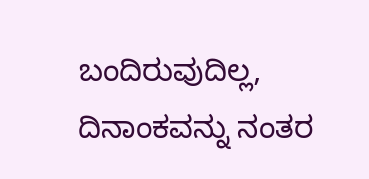ಬಂದಿರುವುದಿಲ್ಲ, ದಿನಾಂಕವನ್ನು ನಂತರ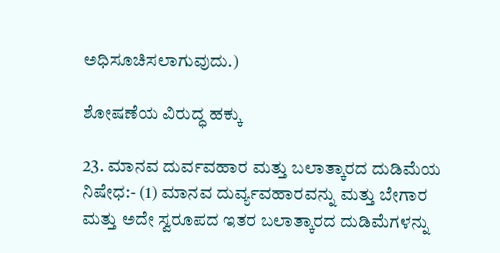ಅಧಿಸೂಚಿಸಲಾಗುವುದು.)

ಶೋಷಣೆಯ ವಿರುದ್ಧ ಹಕ್ಕು

23. ಮಾನವ ದುರ್ವವಹಾರ ಮತ್ತು ಬಲಾತ್ಕಾರದ ದುಡಿಮೆಯ ನಿಷೇಧ:- (1) ಮಾನವ ದುರ್ವ್ಯವಹಾರವನ್ನು ಮತ್ತು ಬೇಗಾರ ಮತ್ತು ಅದೇ ಸ್ವರೂಪದ ಇತರ ಬಲಾತ್ಕಾರದ ದುಡಿಮೆಗಳನ್ನು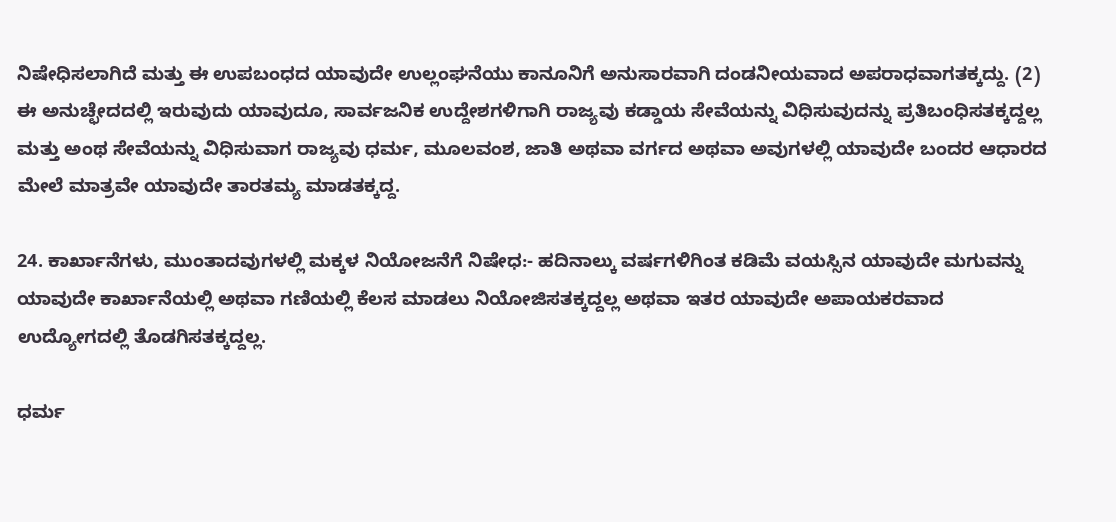ನಿಷೇಧಿಸಲಾಗಿದೆ ಮತ್ತು ಈ ಉಪಬಂಧದ ಯಾವುದೇ ಉಲ್ಲಂಘನೆಯು ಕಾನೂನಿಗೆ ಅನುಸಾರವಾಗಿ ದಂಡನೀಯವಾದ ಅಪರಾಧವಾಗತಕ್ಕದ್ದು. (2) ಈ ಅನುಚ್ಛೇದದಲ್ಲಿ ಇರುವುದು ಯಾವುದೂ, ಸಾರ್ವಜನಿಕ ಉದ್ದೇಶಗಳಿಗಾಗಿ ರಾಜ್ಯವು ಕಡ್ಡಾಯ ಸೇವೆಯನ್ನು ವಿಧಿಸುವುದನ್ನು ಪ್ರತಿಬಂಧಿಸತಕ್ಕದ್ದಲ್ಲ ಮತ್ತು ಅಂಥ ಸೇವೆಯನ್ನು ವಿಧಿಸುವಾಗ ರಾಜ್ಯವು ಧರ್ಮ, ಮೂಲವಂಶ, ಜಾತಿ ಅಥವಾ ವರ್ಗದ ಅಥವಾ ಅವುಗಳಲ್ಲಿ ಯಾವುದೇ ಬಂದರ ಆಧಾರದ ಮೇಲೆ ಮಾತ್ರವೇ ಯಾವುದೇ ತಾರತಮ್ಯ ಮಾಡತಕ್ಕದ್ದ.

24. ಕಾರ್ಖಾನೆಗಳು, ಮುಂತಾದವುಗಳಲ್ಲಿ ಮಕ್ಕಳ ನಿಯೋಜನೆಗೆ ನಿಷೇಧ:- ಹದಿನಾಲ್ಕು ವರ್ಷಗಳಿಗಿಂತ ಕಡಿಮೆ ವಯಸ್ಸಿನ ಯಾವುದೇ ಮಗುವನ್ನು ಯಾವುದೇ ಕಾರ್ಖಾನೆಯಲ್ಲಿ ಅಥವಾ ಗಣಿಯಲ್ಲಿ ಕೆಲಸ ಮಾಡಲು ನಿಯೋಜಿಸತಕ್ಕದ್ದಲ್ಲ ಅಥವಾ ಇತರ ಯಾವುದೇ ಅಪಾಯಕರವಾದ ಉದ್ಯೋಗದಲ್ಲಿ ತೊಡಗಿಸತಕ್ಕದ್ದಲ್ಲ.

ಧರ್ಮ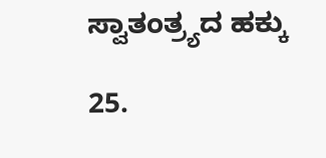ಸ್ವಾತಂತ್ರ್ಯದ ಹಕ್ಕು

25.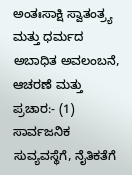ಅಂತಃಸಾಕ್ಷಿ ಸ್ವಾತಂತ್ರ್ಯ ಮತ್ತು ಧರ್ಮದ ಅಬಾಧಿತ ಅವಲಂಬನೆ, ಆಚರಣೆ ಮತ್ತು ಪ್ರಚಾರ:- (1) ಸಾರ್ವಜನಿಕ ಸುವ್ಯವಸ್ಥೆಗೆ, ನೈತಿಕತೆಗೆ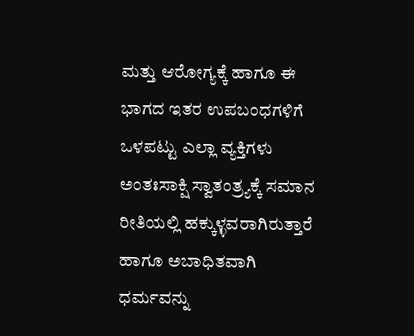ಮತ್ತು ಆರೋಗ್ಯಕ್ಕೆ ಹಾಗೂ ಈ ಭಾಗದ ಇತರ ಉಪಬಂಧಗಳಿಗೆ ಒಳಪಟ್ಟು ಎಲ್ಲಾ ವ್ಯಕ್ತಿಗಳು ಅಂತಃಸಾಕ್ಷಿ ಸ್ವಾತಂತ್ರ್ಯಕ್ಕೆ ಸಮಾನ ರೀತಿಯಲ್ಲಿ ಹಕ್ಕುಳ್ಳವರಾಗಿರುತ್ತಾರೆ ಹಾಗೂ ಅಬಾಧಿತವಾಗಿ ಧರ್ಮವನ್ನು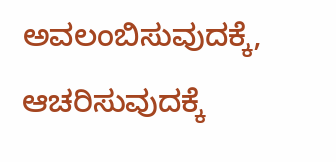ಅವಲಂಬಿಸುವುದಕ್ಕೆ, ಆಚರಿಸುವುದಕ್ಕೆ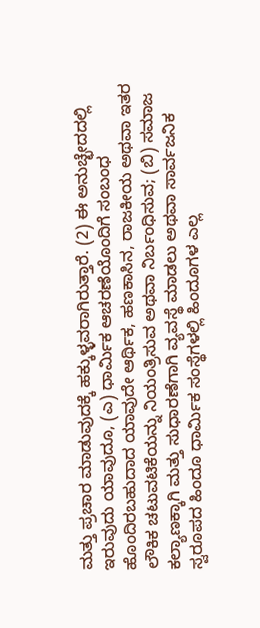ಮತ್ತು ಪ್ರಚಾರ ಮಾಡುವುದಕ್ಕೆ ಹಕ್ಕುಳ್ಳವರಾಗಿರುತ್ತಾರೆ. (2) ಈ ಅನುಚ್ಛೇದದಲ್ಲಿ ಇರುವುದು ಯಾವುದೂ, (ಎ) ಧಾರ್ಮಿಕ ಆಚರಣೆಯೊಂದಿಗೆ ಸಂಬಂಧ ಹೊಂದಿರಬಹುದಾದ ಯಾವುದೇ ಆರ್ಥಿಕ, ಹಣಕಾಸಿನ, ರಾಜಕೀಯ ಅಥವಾ ಇತರ ಲೌಕಿಕ ಚಟುವಟಿಕೆಯನ್ನು ನಿಯಂತ್ರಿಸುವ ಅಥವಾ ನಿರ್ಬಂಧಿಸುವ; (ಬಿ) ಸಮಾಜ ಕಲ್ಯಾಣಕ್ಕಾಗಿ ಮತ್ತು ಸುಧಾರಣೆಗಾಗಿ ವ್ಯವಸ್ಥೆ ಮಾಡಲು ಅಥವಾ ಸಾರ್ವಜನಿಕ ಸ್ವರೂಪದ ಹಿಂದೂ ಧಾರ್ಮಿಕ ಸಂಸ್ಥೆಗಳಲ್ಲಿ ಹಿಂದೂಗಳ ಎಲ್ಲ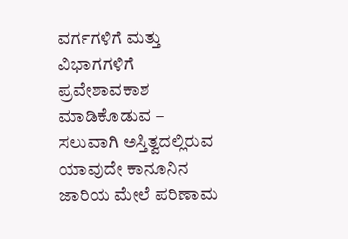ವರ್ಗಗಳಿಗೆ ಮತ್ತು ವಿಭಾಗಗಳಿಗೆ ಪ್ರವೇಶಾವಕಾಶ ಮಾಡಿಕೊಡುವ – ಸಲುವಾಗಿ ಅಸ್ತಿತ್ವದಲ್ಲಿರುವ ಯಾವುದೇ ಕಾನೂನಿನ ಜಾರಿಯ ಮೇಲೆ ಪರಿಣಾಮ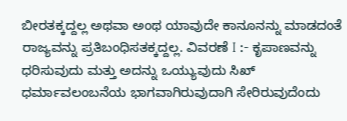ಬೀರತಕ್ಕದ್ದಲ್ಲ ಅಥವಾ ಅಂಥ ಯಾವುದೇ ಕಾನೂನನ್ನು ಮಾಡದಂತೆ ರಾಜ್ಯವನ್ನು ಪ್ರತಿಬಂಧಿಸತಕ್ಕದ್ದಲ್ಲ. ವಿವರಣೆ I :- ಕೃಪಾಣವನ್ನು ಧರಿಸುವುದು ಮತ್ತು ಅದನ್ನು ಒಯ್ಯುವುದು ಸಿಖ್ ಧರ್ಮಾವಲಂಬನೆಯ ಭಾಗವಾಗಿರುವುದಾಗಿ ಸೇರಿರುವುದೆಂದು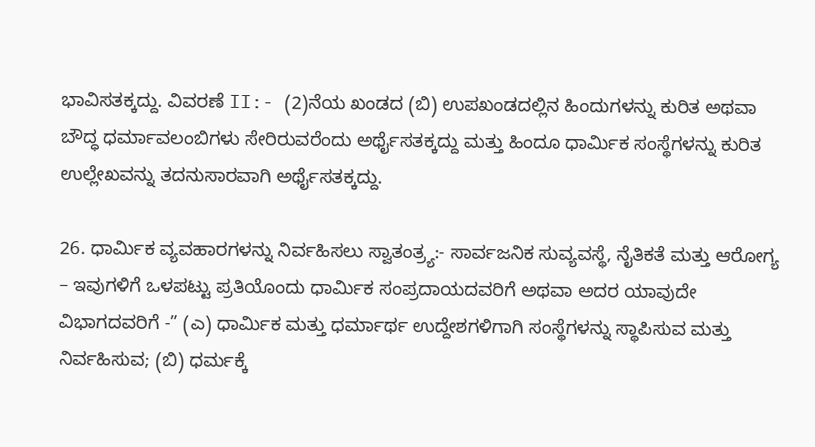ಭಾವಿಸತಕ್ಕದ್ದು. ವಿವರಣೆ II:- (2)ನೆಯ ಖಂಡದ (ಬಿ) ಉಪಖಂಡದಲ್ಲಿನ ಹಿಂದುಗಳನ್ನು ಕುರಿತ ಅಥವಾ ಬೌದ್ಧ ಧರ್ಮಾವಲಂಬಿಗಳು ಸೇರಿರುವರೆಂದು ಅರ್ಥೈಸತಕ್ಕದ್ದು ಮತ್ತು ಹಿಂದೂ ಧಾರ್ಮಿಕ ಸಂಸ್ಥೆಗಳನ್ನು ಕುರಿತ ಉಲ್ಲೇಖವನ್ನು ತದನುಸಾರವಾಗಿ ಅರ್ಥೈಸತಕ್ಕದ್ದು.

26. ಧಾರ್ಮಿಕ ವ್ಯವಹಾರಗಳನ್ನು ನಿರ್ವಹಿಸಲು ಸ್ವಾತಂತ್ರ್ಯ:- ಸಾರ್ವಜನಿಕ ಸುವ್ಯವಸ್ಥೆ, ನೈತಿಕತೆ ಮತ್ತು ಆರೋಗ್ಯ – ಇವುಗಳಿಗೆ ಒಳಪಟ್ಟು ಪ್ರತಿಯೊಂದು ಧಾರ್ಮಿಕ ಸಂಪ್ರದಾಯದವರಿಗೆ ಅಥವಾ ಅದರ ಯಾವುದೇ ವಿಭಾಗದವರಿಗೆ -” (ಎ) ಧಾರ್ಮಿಕ ಮತ್ತು ಧರ್ಮಾರ್ಥ ಉದ್ದೇಶಗಳಿಗಾಗಿ ಸಂಸ್ಥೆಗಳನ್ನು ಸ್ಥಾಪಿಸುವ ಮತ್ತು ನಿರ್ವಹಿಸುವ; (ಬಿ) ಧರ್ಮಕ್ಕೆ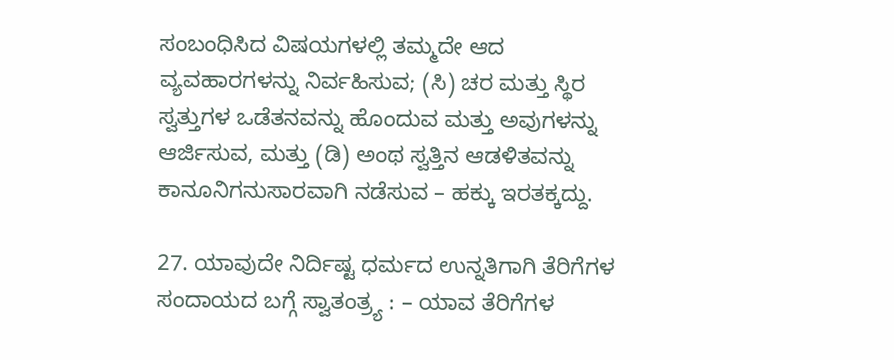ಸಂಬಂಧಿಸಿದ ವಿಷಯಗಳಲ್ಲಿ ತಮ್ಮದೇ ಆದ ವ್ಯವಹಾರಗಳನ್ನು ನಿರ್ವಹಿಸುವ; (ಸಿ) ಚರ ಮತ್ತು ಸ್ಥಿರ ಸ್ವತ್ತುಗಳ ಒಡೆತನವನ್ನು ಹೊಂದುವ ಮತ್ತು ಅವುಗಳನ್ನು ಆರ್ಜಿಸುವ, ಮತ್ತು (ಡಿ) ಅಂಥ ಸ್ವತ್ತಿನ ಆಡಳಿತವನ್ನು ಕಾನೂನಿಗನುಸಾರವಾಗಿ ನಡೆಸುವ – ಹಕ್ಕು ಇರತಕ್ಕದ್ದು.

27. ಯಾವುದೇ ನಿರ್ದಿಷ್ಟ ಧರ್ಮದ ಉನ್ನತಿಗಾಗಿ ತೆರಿಗೆಗಳ ಸಂದಾಯದ ಬಗ್ಗೆ ಸ್ವಾತಂತ್ರ್ಯ : – ಯಾವ ತೆರಿಗೆಗಳ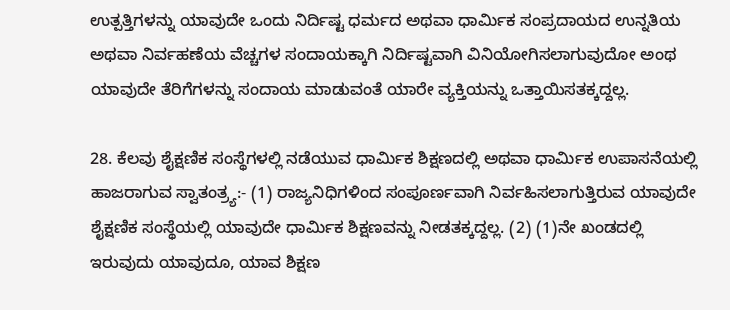ಉತ್ಪತ್ತಿಗಳನ್ನು ಯಾವುದೇ ಒಂದು ನಿರ್ದಿಷ್ಟ ಧರ್ಮದ ಅಥವಾ ಧಾರ್ಮಿಕ ಸಂಪ್ರದಾಯದ ಉನ್ನತಿಯ ಅಥವಾ ನಿರ್ವಹಣೆಯ ವೆಚ್ಚಗಳ ಸಂದಾಯಕ್ಕಾಗಿ ನಿರ್ದಿಷ್ಟವಾಗಿ ವಿನಿಯೋಗಿಸಲಾಗುವುದೋ ಅಂಥ ಯಾವುದೇ ತೆರಿಗೆಗಳನ್ನು ಸಂದಾಯ ಮಾಡುವಂತೆ ಯಾರೇ ವ್ಯಕ್ತಿಯನ್ನು ಒತ್ತಾಯಿಸತಕ್ಕದ್ದಲ್ಲ.

28. ಕೆಲವು ಶೈಕ್ಷಣಿಕ ಸಂಸ್ಥೆಗಳಲ್ಲಿ ನಡೆಯುವ ಧಾರ್ಮಿಕ ಶಿಕ್ಷಣದಲ್ಲಿ ಅಥವಾ ಧಾರ್ಮಿಕ ಉಪಾಸನೆಯಲ್ಲಿ ಹಾಜರಾಗುವ ಸ್ವಾತಂತ್ರ್ಯ:- (1) ರಾಜ್ಯನಿಧಿಗಳಿಂದ ಸಂಪೂರ್ಣವಾಗಿ ನಿರ್ವಹಿಸಲಾಗುತ್ತಿರುವ ಯಾವುದೇ ಶೈಕ್ಷಣಿಕ ಸಂಸ್ಥೆಯಲ್ಲಿ ಯಾವುದೇ ಧಾರ್ಮಿಕ ಶಿಕ್ಷಣವನ್ನು ನೀಡತಕ್ಕದ್ದಲ್ಲ. (2) (1)ನೇ ಖಂಡದಲ್ಲಿ ಇರುವುದು ಯಾವುದೂ, ಯಾವ ಶಿಕ್ಷಣ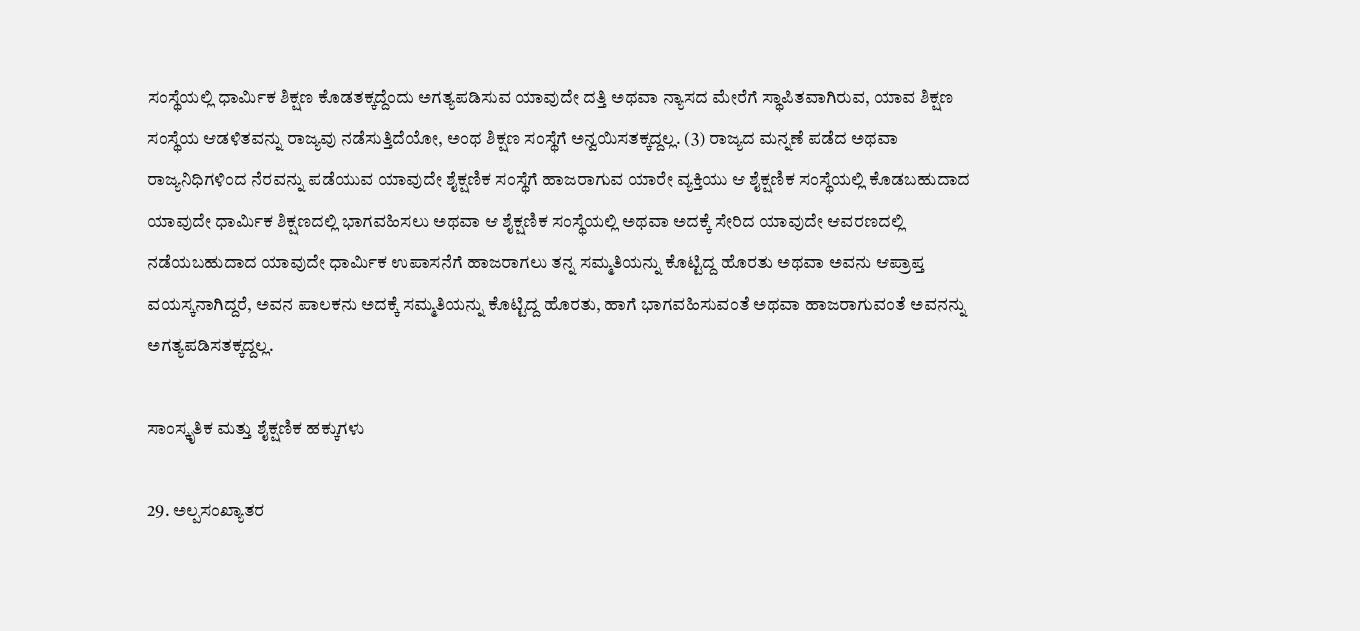ಸಂಸ್ಥೆಯಲ್ಲಿ ಧಾರ್ಮಿಕ ಶಿಕ್ಷಣ ಕೊಡತಕ್ಕದ್ದೆಂದು ಅಗತ್ಯಪಡಿಸುವ ಯಾವುದೇ ದತ್ತಿ ಅಥವಾ ನ್ಯಾಸದ ಮೇರೆಗೆ ಸ್ಥಾಪಿತವಾಗಿರುವ, ಯಾವ ಶಿಕ್ಷಣ ಸಂಸ್ಥೆಯ ಆಡಳಿತವನ್ನು ರಾಜ್ಯವು ನಡೆಸುತ್ತಿದೆಯೋ, ಅಂಥ ಶಿಕ್ಷಣ ಸಂಸ್ಥೆಗೆ ಅನ್ವಯಿಸತಕ್ಕದ್ದಲ್ಲ. (3) ರಾಜ್ಯದ ಮನ್ನಣೆ ಪಡೆದ ಅಥವಾ ರಾಜ್ಯನಿಧಿಗಳಿಂದ ನೆರವನ್ನು ಪಡೆಯುವ ಯಾವುದೇ ಶೈಕ್ಷಣಿಕ ಸಂಸ್ಥೆಗೆ ಹಾಜರಾಗುವ ಯಾರೇ ವ್ಯಕ್ತಿಯು ಆ ಶೈಕ್ಷಣಿಕ ಸಂಸ್ಥೆಯಲ್ಲಿ ಕೊಡಬಹುದಾದ ಯಾವುದೇ ಧಾರ್ಮಿಕ ಶಿಕ್ಷಣದಲ್ಲಿ ಭಾಗವಹಿಸಲು ಅಥವಾ ಆ ಶೈಕ್ಷಣಿಕ ಸಂಸ್ಥೆಯಲ್ಲಿ ಅಥವಾ ಅದಕ್ಕೆ ಸೇರಿದ ಯಾವುದೇ ಆವರಣದಲ್ಲಿ ನಡೆಯಬಹುದಾದ ಯಾವುದೇ ಧಾರ್ಮಿಕ ಉಪಾಸನೆಗೆ ಹಾಜರಾಗಲು ತನ್ನ ಸಮ್ಮತಿಯನ್ನು ಕೊಟ್ಟಿದ್ದ ಹೊರತು ಅಥವಾ ಅವನು ಆಪ್ರಾಪ್ತ ವಯಸ್ಕನಾಗಿದ್ದರೆ, ಅವನ ಪಾಲಕನು ಅದಕ್ಕೆ ಸಮ್ಮತಿಯನ್ನು ಕೊಟ್ಟಿದ್ದ ಹೊರತು, ಹಾಗೆ ಭಾಗವಹಿಸುವಂತೆ ಅಥವಾ ಹಾಜರಾಗುವಂತೆ ಅವನನ್ನು ಅಗತ್ಯಪಡಿಸತಕ್ಕದ್ದಲ್ಲ.

ಸಾಂಸ್ಕೃತಿಕ ಮತ್ತು ಶೈಕ್ಷಣಿಕ ಹಕ್ಕುಗಳು

29. ಅಲ್ಪಸಂಖ್ಯಾತರ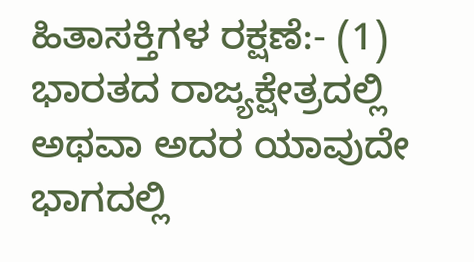ಹಿತಾಸಕ್ತಿಗಳ ರಕ್ಷಣೆ:- (1) ಭಾರತದ ರಾಜ್ಯಕ್ಷೇತ್ರದಲ್ಲಿ ಅಥವಾ ಅದರ ಯಾವುದೇ ಭಾಗದಲ್ಲಿ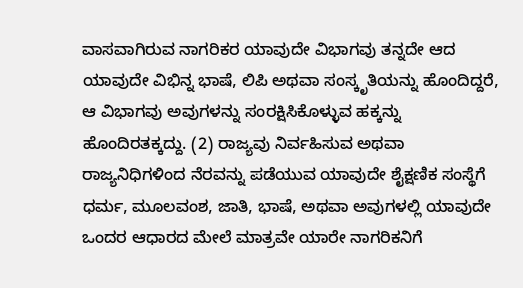ವಾಸವಾಗಿರುವ ನಾಗರಿಕರ ಯಾವುದೇ ವಿಭಾಗವು ತನ್ನದೇ ಆದ ಯಾವುದೇ ವಿಭಿನ್ನ ಭಾಷೆ, ಲಿಪಿ ಅಥವಾ ಸಂಸ್ಕೃತಿಯನ್ನು ಹೊಂದಿದ್ದರೆ, ಆ ವಿಭಾಗವು ಅವುಗಳನ್ನು ಸಂರಕ್ಷಿಸಿಕೊಳ್ಳುವ ಹಕ್ಕನ್ನು ಹೊಂದಿರತಕ್ಕದ್ದು. (2) ರಾಜ್ಯವು ನಿರ್ವಹಿಸುವ ಅಥವಾ ರಾಜ್ಯನಿಧಿಗಳಿಂದ ನೆರವನ್ನು ಪಡೆಯುವ ಯಾವುದೇ ಶೈಕ್ಷಣಿಕ ಸಂಸ್ಥೆಗೆ ಧರ್ಮ, ಮೂಲವಂಶ, ಜಾತಿ, ಭಾಷೆ, ಅಥವಾ ಅವುಗಳಲ್ಲಿ ಯಾವುದೇ ಒಂದರ ಆಧಾರದ ಮೇಲೆ ಮಾತ್ರವೇ ಯಾರೇ ನಾಗರಿಕನಿಗೆ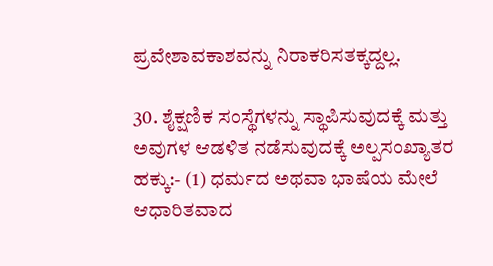ಪ್ರವೇಶಾವಕಾಶವನ್ನು ನಿರಾಕರಿಸತಕ್ಕದ್ದಲ್ಲ.

30. ಶೈಕ್ಷಣಿಕ ಸಂಸ್ಥೆಗಳನ್ನು ಸ್ಥಾಪಿಸುವುದಕ್ಕೆ ಮತ್ತು ಅವುಗಳ ಆಡಳಿತ ನಡೆಸುವುದಕ್ಕೆ ಅಲ್ಪಸಂಖ್ಯಾತರ ಹಕ್ಕು:- (1) ಧರ್ಮದ ಅಥವಾ ಭಾಷೆಯ ಮೇಲೆ ಆಧಾರಿತವಾದ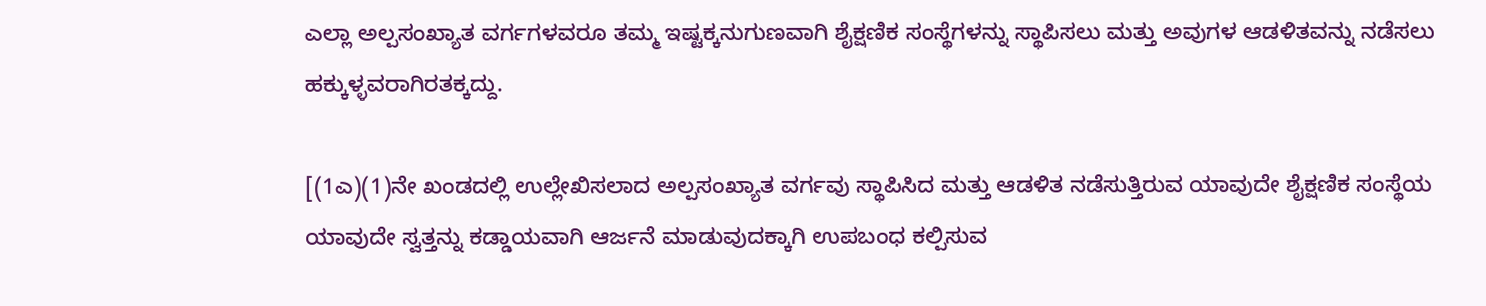ಎಲ್ಲಾ ಅಲ್ಪಸಂಖ್ಯಾತ ವರ್ಗಗಳವರೂ ತಮ್ಮ ಇಷ್ಟಕ್ಕನುಗುಣವಾಗಿ ಶೈಕ್ಷಣಿಕ ಸಂಸ್ಥೆಗಳನ್ನು ಸ್ಥಾಪಿಸಲು ಮತ್ತು ಅವುಗಳ ಆಡಳಿತವನ್ನು ನಡೆಸಲು ಹಕ್ಕುಳ್ಳವರಾಗಿರತಕ್ಕದ್ದು.

[(1ಎ)(1)ನೇ ಖಂಡದಲ್ಲಿ ಉಲ್ಲೇಖಿಸಲಾದ ಅಲ್ಪಸಂಖ್ಯಾತ ವರ್ಗವು ಸ್ಥಾಪಿಸಿದ ಮತ್ತು ಆಡಳಿತ ನಡೆಸುತ್ತಿರುವ ಯಾವುದೇ ಶೈಕ್ಷಣಿಕ ಸಂಸ್ಥೆಯ ಯಾವುದೇ ಸ್ವತ್ತನ್ನು ಕಡ್ಡಾಯವಾಗಿ ಆರ್ಜನೆ ಮಾಡುವುದಕ್ಕಾಗಿ ಉಪಬಂಧ ಕಲ್ಪಿಸುವ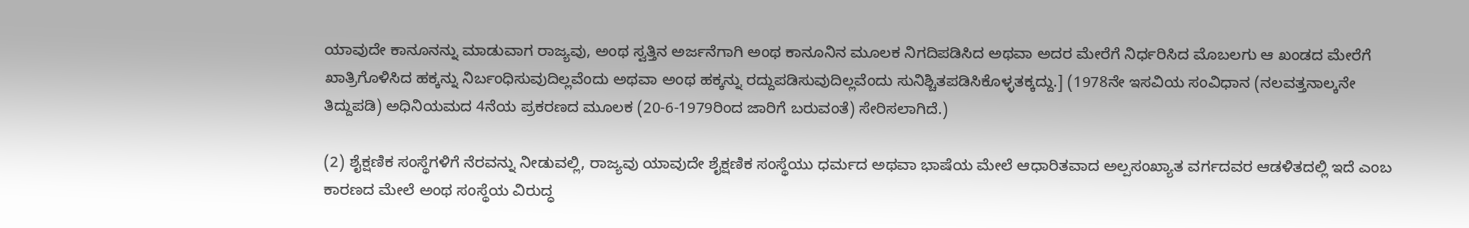ಯಾವುದೇ ಕಾನೂನನ್ನು ಮಾಡುವಾಗ ರಾಜ್ಯವು, ಅಂಥ ಸ್ವತ್ತಿನ ಅರ್ಜನೆಗಾಗಿ ಅಂಥ ಕಾನೂನಿನ ಮೂಲಕ ನಿಗದಿಪಡಿಸಿದ ಅಥವಾ ಅದರ ಮೇರೆಗೆ ನಿರ್ಧರಿಸಿದ ಮೊಬಲಗು ಆ ಖಂಡದ ಮೇರೆಗೆ ಖಾತ್ರಿಗೊಳಿಸಿದ ಹಕ್ಕನ್ನು ನಿರ್ಬಂಧಿಸುವುದಿಲ್ಲವೆಂದು ಅಥವಾ ಅಂಥ ಹಕ್ಕನ್ನು ರದ್ದುಪಡಿಸುವುದಿಲ್ಲವೆಂದು ಸುನಿಶ್ಚಿತಪಡಿಸಿಕೊಳ್ಳತಕ್ಕದ್ದು.] (1978ನೇ ಇಸವಿಯ ಸಂವಿಧಾನ (ನಲವತ್ತನಾಲ್ಕನೇ ತಿದ್ದುಪಡಿ) ಅಧಿನಿಯಮದ 4ನೆಯ ಪ್ರಕರಣದ ಮೂಲಕ (20-6-1979ರಿಂದ ಜಾರಿಗೆ ಬರುವಂತೆ) ಸೇರಿಸಲಾಗಿದೆ.)

(2) ಶೈಕ್ಷಣಿಕ ಸಂಸ್ಥೆಗಳಿಗೆ ನೆರವನ್ನು ನೀಡುವಲ್ಲಿ, ರಾಜ್ಯವು ಯಾವುದೇ ಶೈಕ್ಷಣಿಕ ಸಂಸ್ಥೆಯು ಧರ್ಮದ ಅಥವಾ ಭಾಷೆಯ ಮೇಲೆ ಆಧಾರಿತವಾದ ಅಲ್ಪಸಂಖ್ಯಾತ ವರ್ಗದವರ ಆಡಳಿತದಲ್ಲಿ ಇದೆ ಎಂಬ ಕಾರಣದ ಮೇಲೆ ಅಂಥ ಸಂಸ್ಥೆಯ ವಿರುದ್ಧ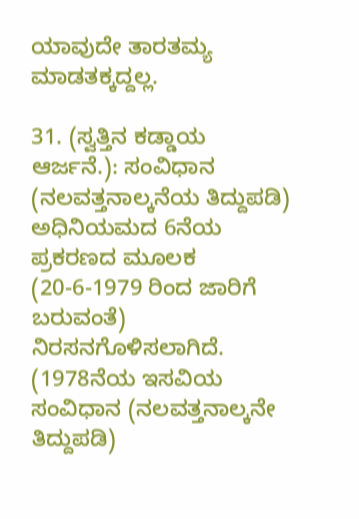ಯಾವುದೇ ತಾರತಮ್ಯ ಮಾಡತಕ್ಕದ್ದಲ್ಲ.

31. (ಸ್ವತ್ತಿನ ಕಡ್ಡಾಯ ಆರ್ಜನೆ.): ಸಂವಿಧಾನ (ನಲವತ್ತನಾಲ್ಕನೆಯ ತಿದ್ದುಪಡಿ) ಅಧಿನಿಯಮದ 6ನೆಯ ಪ್ರಕರಣದ ಮೂಲಕ (20-6-1979 ರಿಂದ ಜಾರಿಗೆ ಬರುವಂತೆ) ನಿರಸನಗೊಳಿಸಲಾಗಿದೆ. (1978ನೆಯ ಇಸವಿಯ ಸಂವಿಧಾನ (ನಲವತ್ತನಾಲ್ಕನೇ ತಿದ್ದುಪಡಿ)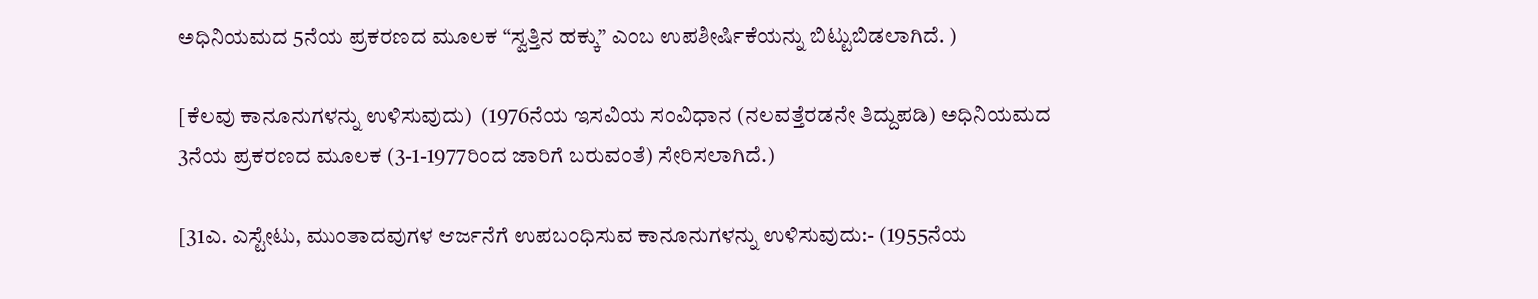ಅಧಿನಿಯಮದ 5ನೆಯ ಪ್ರಕರಣದ ಮೂಲಕ “ಸ್ವತ್ತಿನ ಹಕ್ಕು” ಎಂಬ ಉಪಶೀರ್ಷಿಕೆಯನ್ನು ಬಿಟ್ಟುಬಿಡಲಾಗಿದೆ. )

[ಕೆಲವು ಕಾನೂನುಗಳನ್ನು ಉಳಿಸುವುದು)  (1976ನೆಯ ಇಸವಿಯ ಸಂವಿಧಾನ (ನಲವತ್ತೆರಡನೇ ತಿದ್ದುಪಡಿ) ಅಧಿನಿಯಮದ 3ನೆಯ ಪ್ರಕರಣದ ಮೂಲಕ (3-1-1977ರಿಂದ ಜಾರಿಗೆ ಬರುವಂತೆ) ಸೇರಿಸಲಾಗಿದೆ.)

[31ಎ. ಎಸ್ಟೇಟು, ಮುಂತಾದವುಗಳ ಆರ್ಜನೆಗೆ ಉಪಬಂಧಿಸುವ ಕಾನೂನುಗಳನ್ನು ಉಳಿಸುವುದು:- (1955ನೆಯ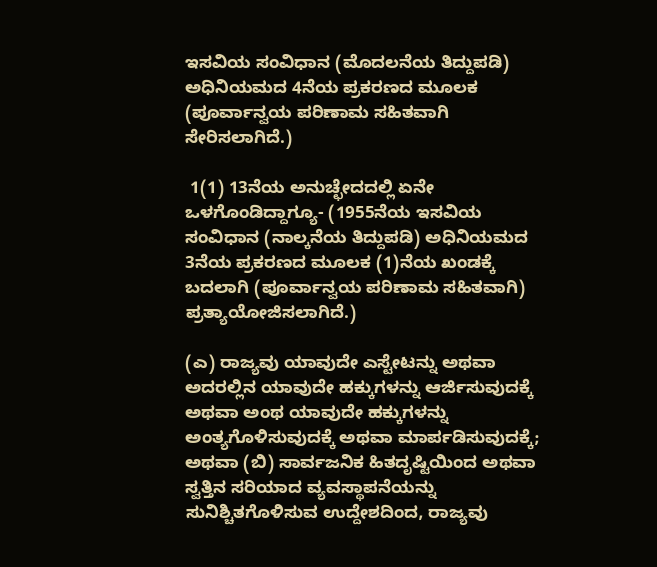ಇಸವಿಯ ಸಂವಿಧಾನ (ಮೊದಲನೆಯ ತಿದ್ದುಪಡಿ) ಅಧಿನಿಯಮದ 4ನೆಯ ಪ್ರಕರಣದ ಮೂಲಕ (ಪೂರ್ವಾನ್ವಯ ಪರಿಣಾಮ ಸಹಿತವಾಗಿ ಸೇರಿಸಲಾಗಿದೆ.)

 1(1) 13ನೆಯ ಅನುಚ್ಛೇದದಲ್ಲಿ ಏನೇ ಒಳಗೊಂಡಿದ್ದಾಗ್ಯೂ- (1955ನೆಯ ಇಸವಿಯ ಸಂವಿಧಾನ (ನಾಲ್ಕನೆಯ ತಿದ್ದುಪಡಿ) ಅಧಿನಿಯಮದ 3ನೆಯ ಪ್ರಕರಣದ ಮೂಲಕ (1)ನೆಯ ಖಂಡಕ್ಕೆ ಬದಲಾಗಿ (ಪೂರ್ವಾನ್ವಯ ಪರಿಣಾಮ ಸಹಿತವಾಗಿ) ಪ್ರತ್ಯಾಯೋಜಿಸಲಾಗಿದೆ.)

(ಎ) ರಾಜ್ಯವು ಯಾವುದೇ ಎಸ್ಟೇಟನ್ನು ಅಥವಾ ಅದರಲ್ಲಿನ ಯಾವುದೇ ಹಕ್ಕುಗಳನ್ನು ಆರ್ಜಿಸುವುದಕ್ಕೆ ಅಥವಾ ಅಂಥ ಯಾವುದೇ ಹಕ್ಕುಗಳನ್ನು ಅಂತ್ಯಗೊಳಿಸುವುದಕ್ಕೆ ಅಥವಾ ಮಾರ್ಪಡಿಸುವುದಕ್ಕೆ; ಅಥವಾ (ಬಿ) ಸಾರ್ವಜನಿಕ ಹಿತದೃಷ್ಟಿಯಿಂದ ಅಥವಾ ಸ್ವತ್ತಿನ ಸರಿಯಾದ ವ್ಯವಸ್ಥಾಪನೆಯನ್ನು ಸುನಿಶ್ಚಿತಗೊಳಿಸುವ ಉದ್ದೇಶದಿಂದ, ರಾಜ್ಯವು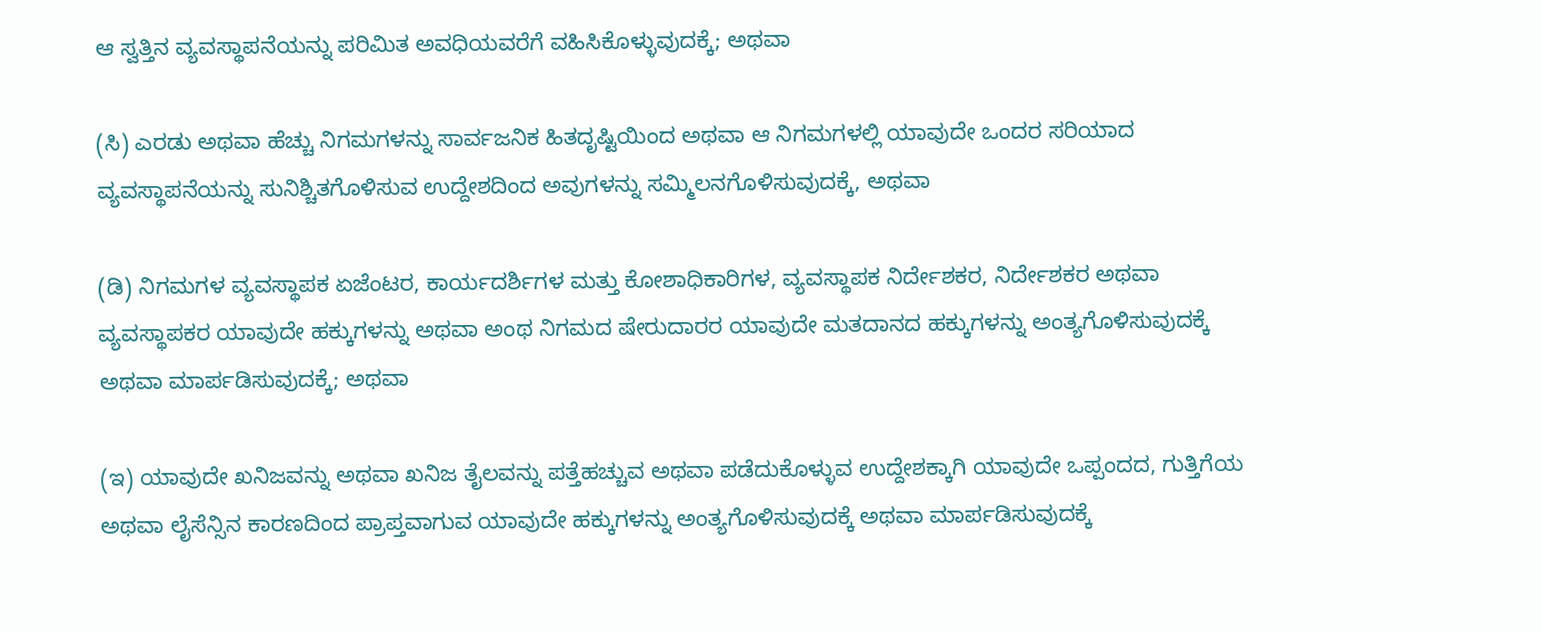ಆ ಸ್ವತ್ತಿನ ವ್ಯವಸ್ಥಾಪನೆಯನ್ನು ಪರಿಮಿತ ಅವಧಿಯವರೆಗೆ ವಹಿಸಿಕೊಳ್ಳುವುದಕ್ಕೆ; ಅಥವಾ

(ಸಿ) ಎರಡು ಅಥವಾ ಹೆಚ್ಚು ನಿಗಮಗಳನ್ನು ಸಾರ್ವಜನಿಕ ಹಿತದೃಷ್ಟಿಯಿಂದ ಅಥವಾ ಆ ನಿಗಮಗಳಲ್ಲಿ ಯಾವುದೇ ಒಂದರ ಸರಿಯಾದ ವ್ಯವಸ್ಥಾಪನೆಯನ್ನು ಸುನಿಶ್ಚಿತಗೊಳಿಸುವ ಉದ್ದೇಶದಿಂದ ಅವುಗಳನ್ನು ಸಮ್ಮಿಲನಗೊಳಿಸುವುದಕ್ಕೆ, ಅಥವಾ

(ಡಿ) ನಿಗಮಗಳ ವ್ಯವಸ್ಥಾಪಕ ಏಜೆಂಟರ, ಕಾರ್ಯದರ್ಶಿಗಳ ಮತ್ತು ಕೋಶಾಧಿಕಾರಿಗಳ, ವ್ಯವಸ್ಥಾಪಕ ನಿರ್ದೇಶಕರ, ನಿರ್ದೇಶಕರ ಅಥವಾ ವ್ಯವಸ್ಥಾಪಕರ ಯಾವುದೇ ಹಕ್ಕುಗಳನ್ನು ಅಥವಾ ಅಂಥ ನಿಗಮದ ಷೇರುದಾರರ ಯಾವುದೇ ಮತದಾನದ ಹಕ್ಕುಗಳನ್ನು ಅಂತ್ಯಗೊಳಿಸುವುದಕ್ಕೆ ಅಥವಾ ಮಾರ್ಪಡಿಸುವುದಕ್ಕೆ; ಅಥವಾ

(ಇ) ಯಾವುದೇ ಖನಿಜವನ್ನು ಅಥವಾ ಖನಿಜ ತೈಲವನ್ನು ಪತ್ತೆಹಚ್ಚುವ ಅಥವಾ ಪಡೆದುಕೊಳ್ಳುವ ಉದ್ದೇಶಕ್ಕಾಗಿ ಯಾವುದೇ ಒಪ್ಪಂದದ, ಗುತ್ತಿಗೆಯ ಅಥವಾ ಲೈಸೆನ್ಸಿನ ಕಾರಣದಿಂದ ಪ್ರಾಪ್ತವಾಗುವ ಯಾವುದೇ ಹಕ್ಕುಗಳನ್ನು ಅಂತ್ಯಗೊಳಿಸುವುದಕ್ಕೆ ಅಥವಾ ಮಾರ್ಪಡಿಸುವುದಕ್ಕೆ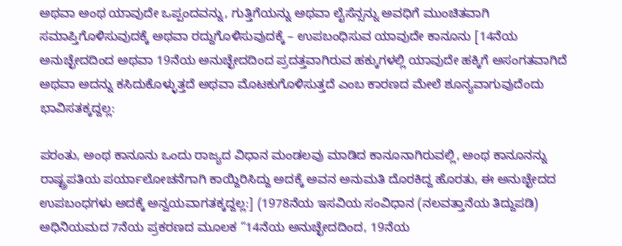ಅಥವಾ ಅಂಥ ಯಾವುದೇ ಒಪ್ಪಂದವನ್ನು, ಗುತ್ತಿಗೆಯನ್ನು ಅಥವಾ ಲೈಸೆನ್ಸನ್ನು ಅವಧಿಗೆ ಮುಂಚಿತವಾಗಿ ಸಮಾಪ್ತಿಗೊಳಿಸುವುದಕ್ಕೆ ಅಥವಾ ರದ್ದುಗೊಳಿಸುವುದಕ್ಕೆ – ಉಪಬಂಧಿಸುವ ಯಾವುದೇ ಕಾನೂನು [14ನೆಯ ಅನುಚ್ಛೇದದಿಂದ ಅಥವಾ 19ನೆಯ ಅನುಚ್ಛೇದದಿಂದ ಪ್ರದತ್ತವಾಗಿರುವ ಹಕ್ಕುಗಳಲ್ಲಿ ಯಾವುದೇ ಹಕ್ಕಿಗೆ ಅಸಂಗತವಾಗಿದೆ ಅಥವಾ ಅದನ್ನು ಕಸಿದುಕೊಳ್ಳುತ್ತದೆ ಅಥವಾ ಮೊಟಕುಗೊಳಿಸುತ್ತದೆ ಎಂಬ ಕಾರಣದ ಮೇಲೆ ಶೂನ್ಯವಾಗುವುದೆಂದು ಭಾವಿಸತಕ್ಕದ್ದಲ್ಲ:

ಪರಂತು, ಅಂಥ ಕಾನೂನು ಒಂದು ರಾಜ್ಯದ ವಿಧಾನ ಮಂಡಲವು ಮಾಡಿದ ಕಾನೂನಾಗಿರುವಲ್ಲಿ, ಅಂಥ ಕಾನೂನನ್ನು ರಾಷ್ಟ್ರಪತಿಯ ಪರ್ಯಾಲೋಚನೆಗಾಗಿ ಕಾಯ್ದಿರಿಸಿದ್ದು ಅದಕ್ಕೆ ಅವನ ಅನುಮತಿ ದೊರಕಿದ್ದ ಹೊರತು, ಈ ಅನುಚ್ಛೇದದ ಉಪಬಂಧಗಳು ಅದಕ್ಕೆ ಅನ್ವಯವಾಗತಕ್ಕದ್ದಲ್ಲ:] (1978ನೆಯ ಇಸವಿಯ ಸಂವಿಧಾನ (ನಲವತ್ತಾನೆಯ ತಿದ್ದುಪಡಿ) ಅಧಿನಿಯಮದ 7ನೆಯ ಪ್ರಕರಣದ ಮೂಲಕ “14ನೆಯ ಅನುಚ್ಛೇದದಿಂದ, 19ನೆಯ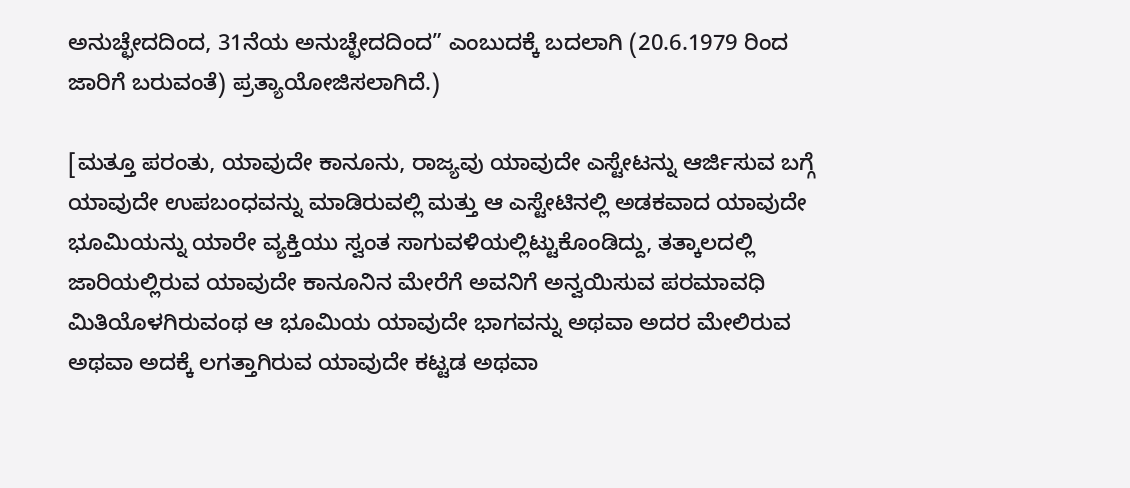ಅನುಚ್ಛೇದದಿಂದ, 31ನೆಯ ಅನುಚ್ಛೇದದಿಂದ” ಎಂಬುದಕ್ಕೆ ಬದಲಾಗಿ (20.6.1979 ರಿಂದ ಜಾರಿಗೆ ಬರುವಂತೆ) ಪ್ರತ್ಯಾಯೋಜಿಸಲಾಗಿದೆ.)

[ಮತ್ತೂ ಪರಂತು, ಯಾವುದೇ ಕಾನೂನು, ರಾಜ್ಯವು ಯಾವುದೇ ಎಸ್ಟೇಟನ್ನು ಆರ್ಜಿಸುವ ಬಗ್ಗೆ ಯಾವುದೇ ಉಪಬಂಧವನ್ನು ಮಾಡಿರುವಲ್ಲಿ ಮತ್ತು ಆ ಎಸ್ಟೇಟಿನಲ್ಲಿ ಅಡಕವಾದ ಯಾವುದೇ ಭೂಮಿಯನ್ನು ಯಾರೇ ವ್ಯಕ್ತಿಯು ಸ್ವಂತ ಸಾಗುವಳಿಯಲ್ಲಿಟ್ಟುಕೊಂಡಿದ್ದು, ತತ್ಕಾಲದಲ್ಲಿ ಜಾರಿಯಲ್ಲಿರುವ ಯಾವುದೇ ಕಾನೂನಿನ ಮೇರೆಗೆ ಅವನಿಗೆ ಅನ್ವಯಿಸುವ ಪರಮಾವಧಿ ಮಿತಿಯೊಳಗಿರುವಂಥ ಆ ಭೂಮಿಯ ಯಾವುದೇ ಭಾಗವನ್ನು ಅಥವಾ ಅದರ ಮೇಲಿರುವ ಅಥವಾ ಅದಕ್ಕೆ ಲಗತ್ತಾಗಿರುವ ಯಾವುದೇ ಕಟ್ಟಡ ಅಥವಾ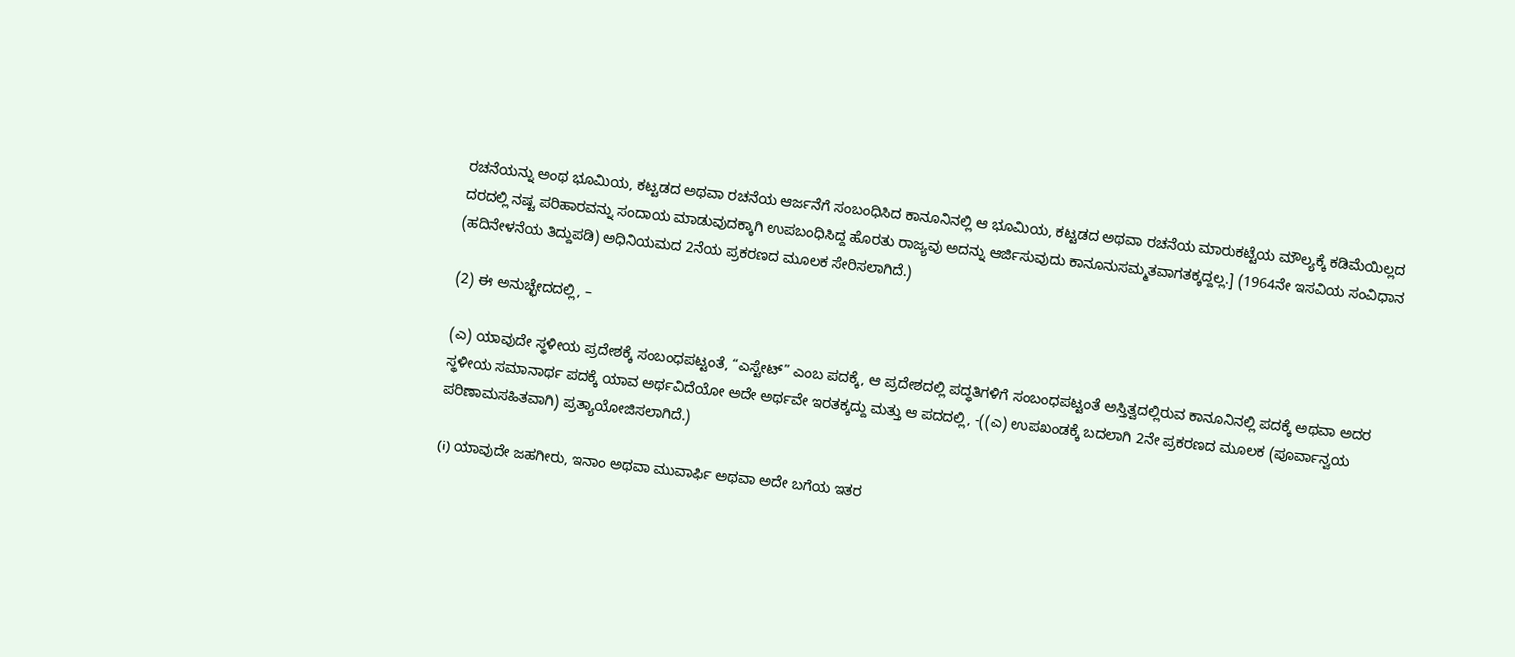ರಚನೆಯನ್ನು ಅಂಥ ಭೂಮಿಯ, ಕಟ್ಟಡದ ಅಥವಾ ರಚನೆಯ ಆರ್ಜನೆಗೆ ಸಂಬಂಧಿಸಿದ ಕಾನೂನಿನಲ್ಲಿ ಆ ಭೂಮಿಯ, ಕಟ್ಟಡದ ಅಥವಾ ರಚನೆಯ ಮಾರುಕಟ್ಟೆಯ ಮೌಲ್ಯಕ್ಕೆ ಕಡಿಮೆಯಿಲ್ಲದ ದರದಲ್ಲಿ ನಷ್ಟ ಪರಿಹಾರವನ್ನು ಸಂದಾಯ ಮಾಡುವುದಕ್ಕಾಗಿ ಉಪಬಂಧಿಸಿದ್ದ ಹೊರತು ರಾಜ್ಯವು ಅದನ್ನು ಆರ್ಜಿಸುವುದು ಕಾನೂನುಸಮ್ಮತವಾಗತಕ್ಕದ್ದಲ್ಲ.] (1964ನೇ ಇಸವಿಯ ಸಂವಿಧಾನ (ಹದಿನೇಳನೆಯ ತಿದ್ದುಪಡಿ) ಅಧಿನಿಯಮದ 2ನೆಯ ಪ್ರಕರಣದ ಮೂಲಕ ಸೇರಿಸಲಾಗಿದೆ.)

(2) ಈ ಅನುಚ್ಛೇದದಲ್ಲಿ, –

(ಎ) ಯಾವುದೇ ಸ್ಥಳೀಯ ಪ್ರದೇಶಕ್ಕೆ ಸಂಬಂಧಪಟ್ಟಂತೆ, “ಎಸ್ಟೇಟ್” ಎಂಬ ಪದಕ್ಕೆ, ಆ ಪ್ರದೇಶದಲ್ಲಿ ಪದ್ಧತಿಗಳಿಗೆ ಸಂಬಂಧಪಟ್ಟಂತೆ ಅಸ್ತಿತ್ವದಲ್ಲಿರುವ ಕಾನೂನಿನಲ್ಲಿ ಪದಕ್ಕೆ ಅಥವಾ ಅದರ ಸ್ಥಳೀಯ ಸಮಾನಾರ್ಥ ಪದಕ್ಕೆ ಯಾವ ಅರ್ಥವಿದೆಯೋ ಅದೇ ಅರ್ಥವೇ ಇರತಕ್ಕದ್ದು ಮತ್ತು ಆ ಪದದಲ್ಲಿ, -((ಎ) ಉಪಖಂಡಕ್ಕೆ ಬದಲಾಗಿ 2ನೇ ಪ್ರಕರಣದ ಮೂಲಕ (ಪೂರ್ವಾನ್ವಯ ಪರಿಣಾಮಸಹಿತವಾಗಿ) ಪ್ರತ್ಯಾಯೋಜಿಸಲಾಗಿದೆ.)

(i) ಯಾವುದೇ ಜಹಗೀರು, ಇನಾಂ ಅಥವಾ ಮುವಾರ್ಫಿ ಅಥವಾ ಅದೇ ಬಗೆಯ ಇತರ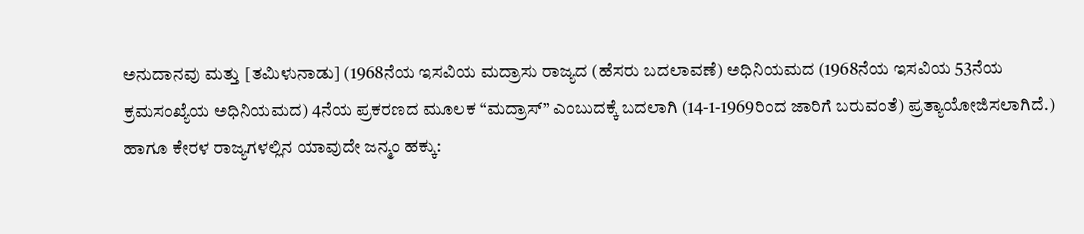ಅನುದಾನವು ಮತ್ತು [ತಮಿಳುನಾಡು] (1968ನೆಯ ಇಸವಿಯ ಮದ್ರಾಸು ರಾಜ್ಯದ (ಹೆಸರು ಬದಲಾವಣೆ) ಅಧಿನಿಯಮದ (1968ನೆಯ ಇಸವಿಯ 53ನೆಯ ಕ್ರಮಸಂಖ್ಯೆಯ ಅಧಿನಿಯಮದ) 4ನೆಯ ಪ್ರಕರಣದ ಮೂಲಕ “ಮದ್ರಾಸ್” ಎಂಬುದಕ್ಕೆ ಬದಲಾಗಿ (14-1-1969ರಿಂದ ಜಾರಿಗೆ ಬರುವಂತೆ) ಪ್ರತ್ಯಾಯೋಜಿಸಲಾಗಿದೆ.) ಹಾಗೂ ಕೇರಳ ರಾಜ್ಯಗಳಲ್ಲಿನ ಯಾವುದೇ ಜನ್ಮಂ ಹಕ್ಕು: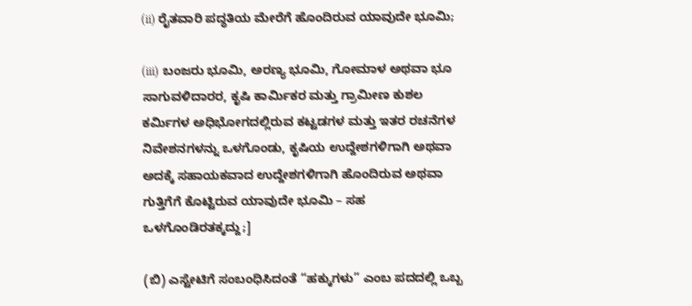(ii) ರೈತವಾರಿ ಪದ್ಧತಿಯ ಮೇರೆಗೆ ಹೊಂದಿರುವ ಯಾವುದೇ ಭೂಮಿ;

(iii) ಬಂಜರು ಭೂಮಿ, ಅರಣ್ಯ ಭೂಮಿ, ಗೋಮಾಳ ಅಥವಾ ಭೂ ಸಾಗುವಳಿದಾರರ, ಕೃಷಿ ಕಾರ್ಮಿಕರ ಮತ್ತು ಗ್ರಾಮೀಣ ಕುಶಲ ಕರ್ಮಿಗಳ ಅಧಿಭೋಗದಲ್ಲಿರುವ ಕಟ್ಟಡಗಳ ಮತ್ತು ಇತರ ರಚನೆಗಳ ನಿವೇಶನಗಳನ್ನು ಒಳಗೊಂಡು, ಕೃಷಿಯ ಉದ್ದೇಶಗಳಿಗಾಗಿ ಅಥವಾ ಅದಕ್ಕೆ ಸಹಾಯಕವಾದ ಉದ್ದೇಶಗಳಿಗಾಗಿ ಹೊಂದಿರುವ ಅಥವಾ ಗುತ್ತಿಗೆಗೆ ಕೊಟ್ಟಿರುವ ಯಾವುದೇ ಭೂಮಿ – ಸಹ ಒಳಗೊಂಡಿರತಕ್ಕದ್ದು;]

(ಬಿ) ಎಸ್ಟೇಟಿಗೆ ಸಂಬಂಧಿಸಿದಂತೆ “ಹಕ್ಕುಗಳು” ಎಂಬ ಪದದಲ್ಲಿ ಒಬ್ಬ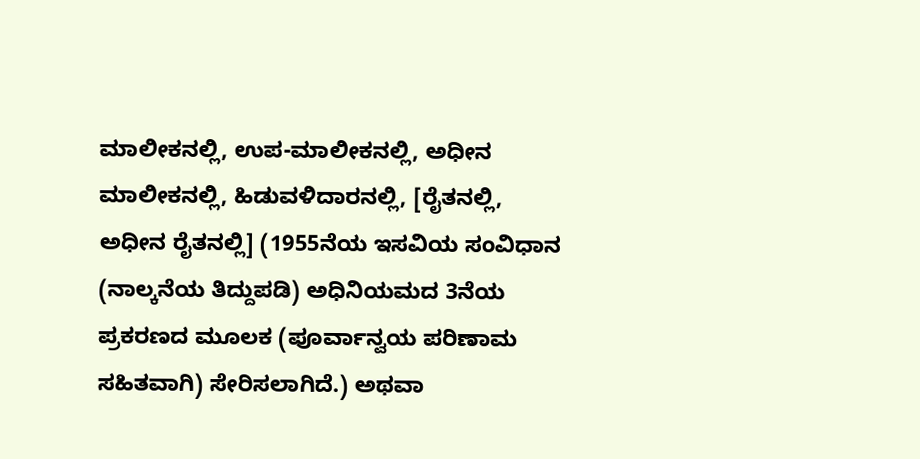ಮಾಲೀಕನಲ್ಲಿ, ಉಪ-ಮಾಲೀಕನಲ್ಲಿ, ಅಧೀನ ಮಾಲೀಕನಲ್ಲಿ, ಹಿಡುವಳಿದಾರನಲ್ಲಿ, [ರೈತನಲ್ಲಿ, ಅಧೀನ ರೈತನಲ್ಲಿ] (1955ನೆಯ ಇಸವಿಯ ಸಂವಿಧಾನ (ನಾಲ್ಕನೆಯ ತಿದ್ದುಪಡಿ) ಅಧಿನಿಯಮದ 3ನೆಯ ಪ್ರಕರಣದ ಮೂಲಕ (ಪೂರ್ವಾನ್ವಯ ಪರಿಣಾಮ ಸಹಿತವಾಗಿ) ಸೇರಿಸಲಾಗಿದೆ.) ಅಥವಾ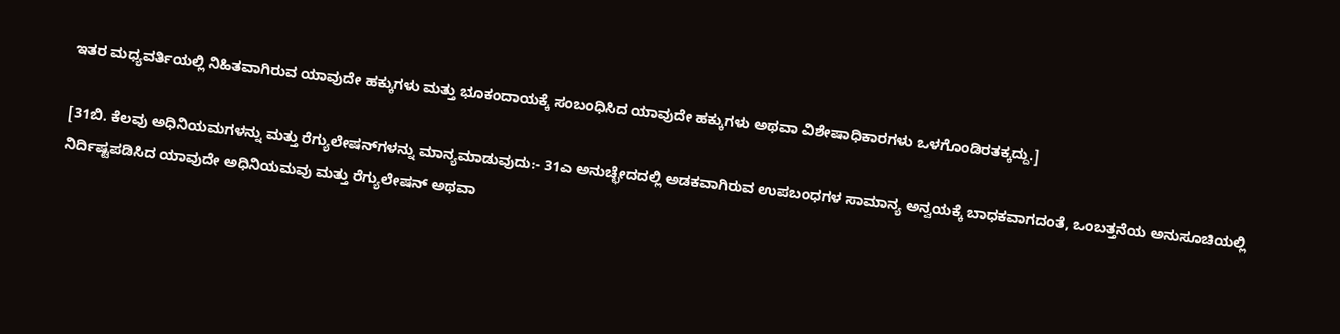ಇತರ ಮಧ್ಯವರ್ತಿಯಲ್ಲಿ ನಿಹಿತವಾಗಿರುವ ಯಾವುದೇ ಹಕ್ಕುಗಳು ಮತ್ತು ಭೂಕಂದಾಯಕ್ಕೆ ಸಂಬಂಧಿಸಿದ ಯಾವುದೇ ಹಕ್ಕುಗಳು ಅಥವಾ ವಿಶೇಷಾಧಿಕಾರಗಳು ಒಳಗೊಂಡಿರತಕ್ಕದ್ದು.]

[31ಬಿ. ಕೆಲವು ಅಧಿನಿಯಮಗಳನ್ನು ಮತ್ತು ರೆಗ್ಯುಲೇಷನ್‌ಗಳನ್ನು ಮಾನ್ಯಮಾಡುವುದು:- 31ಎ ಅನುಚ್ಛೇದದಲ್ಲಿ ಅಡಕವಾಗಿರುವ ಉಪಬಂಧಗಳ ಸಾಮಾನ್ಯ ಅನ್ವಯಕ್ಕೆ ಬಾಧಕವಾಗದಂತೆ, ಒಂಬತ್ತನೆಯ ಅನುಸೂಚಿಯಲ್ಲಿ ನಿರ್ದಿಷ್ಟಪಡಿಸಿದ ಯಾವುದೇ ಅಧಿನಿಯಮವು ಮತ್ತು ರೆಗ್ಯುಲೇಷನ್ ಅಥವಾ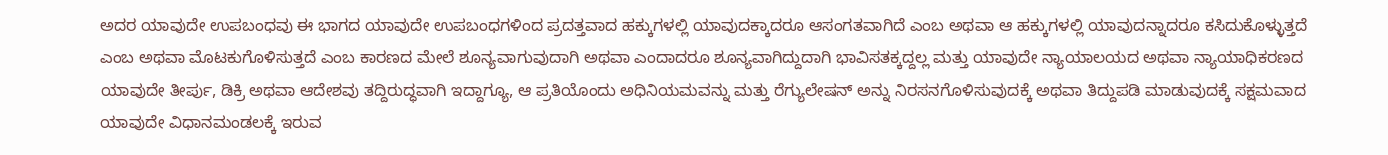ಅದರ ಯಾವುದೇ ಉಪಬಂಧವು ಈ ಭಾಗದ ಯಾವುದೇ ಉಪಬಂಧಗಳಿಂದ ಪ್ರದತ್ತವಾದ ಹಕ್ಕುಗಳಲ್ಲಿ ಯಾವುದಕ್ಕಾದರೂ ಆಸಂಗತವಾಗಿದೆ ಎಂಬ ಅಥವಾ ಆ ಹಕ್ಕುಗಳಲ್ಲಿ ಯಾವುದನ್ನಾದರೂ ಕಸಿದುಕೊಳ್ಳುತ್ತದೆ ಎಂಬ ಅಥವಾ ಮೊಟಕುಗೊಳಿಸುತ್ತದೆ ಎಂಬ ಕಾರಣದ ಮೇಲೆ ಶೂನ್ಯವಾಗುವುದಾಗಿ ಅಥವಾ ಎಂದಾದರೂ ಶೂನ್ಯವಾಗಿದ್ದುದಾಗಿ ಭಾವಿಸತಕ್ಕದ್ದಲ್ಲ ಮತ್ತು ಯಾವುದೇ ನ್ಯಾಯಾಲಯದ ಅಥವಾ ನ್ಯಾಯಾಧಿಕರಣದ ಯಾವುದೇ ತೀರ್ಪು, ಡಿಕ್ರಿ ಅಥವಾ ಆದೇಶವು ತದ್ದಿರುದ್ಧವಾಗಿ ಇದ್ದಾಗ್ಯೂ, ಆ ಪ್ರತಿಯೊಂದು ಅಧಿನಿಯಮವನ್ನು ಮತ್ತು ರೆಗ್ಯುಲೇಷನ್ ಅನ್ನು ನಿರಸನಗೊಳಿಸುವುದಕ್ಕೆ ಅಥವಾ ತಿದ್ದುಪಡಿ ಮಾಡುವುದಕ್ಕೆ ಸಕ್ಷಮವಾದ ಯಾವುದೇ ವಿಧಾನಮಂಡಲಕ್ಕೆ ಇರುವ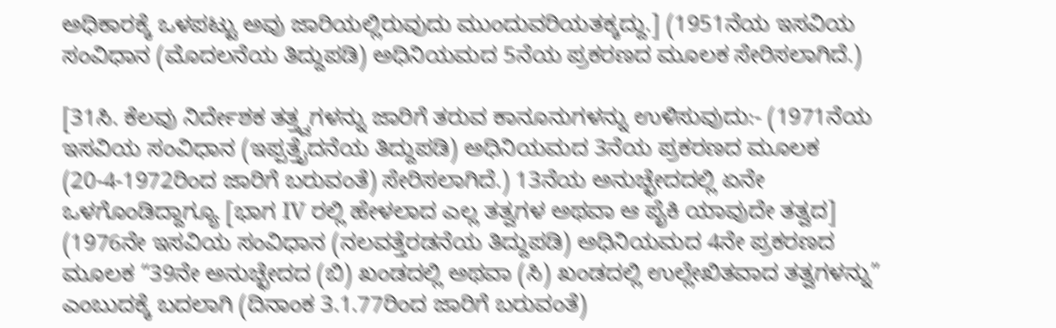ಅಧಿಕಾರಕ್ಕೆ ಒಳಪಟ್ಟು ಅವು ಜಾರಿಯಲ್ಲಿರುವುದು ಮುಂದುವರಿಯತಕ್ಕದ್ದು.] (1951ನೆಯ ಇಸವಿಯ ಸಂವಿಧಾನ (ಮೊದಲನೆಯ ತಿದ್ದುಪಡಿ) ಅಧಿನಿಯಮದ 5ನೆಯ ಪ್ರಕರಣದ ಮೂಲಕ ಸೇರಿಸಲಾಗಿದೆ.)

[31ಸಿ. ಕೆಲವು ನಿರ್ದೇಶಕ ತತ್ತ್ವಗಳನ್ನು ಜಾರಿಗೆ ತರುವ ಕಾನೂನುಗಳನ್ನು ಉಳಿಸುವುದು:- (1971ನೆಯ ಇಸವಿಯ ಸಂವಿಧಾನ (ಇಪ್ಪತ್ತೈದನೆಯ ತಿದ್ದುಪಡಿ) ಅಧಿನಿಯಮದ 3ನೆಯ ಪ್ರಕರಣದ ಮೂಲಕ (20-4-1972ರಿಂದ ಜಾರಿಗೆ ಬರುವಂತೆ) ಸೇರಿಸಲಾಗಿದೆ.) 13ನೆಯ ಅನುಚ್ಛೇದದಲ್ಲಿ ಏನೇ ಒಳಗೊಂಡಿದ್ದಾಗ್ಯೂ [ಭಾಗ IV ರಲ್ಲಿ ಹೇಳಲಾದ ಎಲ್ಲ ತತ್ವಗಳ ಅಥವಾ ಆ ಪೈಕಿ ಯಾವುದೇ ತತ್ವದ] (1976ನೇ ಇಸವಿಯ ಸಂವಿಧಾನ (ನಲವತ್ತೆರಡನೆಯ ತಿದ್ದುಪಡಿ) ಅಧಿನಿಯಮದ 4ನೇ ಪ್ರಕರಣದ ಮೂಲಕ “39ನೇ ಅನುಚ್ಛೇದದ (ಬಿ) ಖಂಡದಲ್ಲಿ ಅಥವಾ (ಸಿ) ಖಂಡದಲ್ಲಿ ಉಲ್ಲೇಖಿತವಾದ ತತ್ವಗಳನ್ನು” ಎಂಬುದಕ್ಕೆ ಬದಲಾಗಿ (ದಿನಾಂಕ 3.1.77ರಿಂದ ಜಾರಿಗೆ ಬರುವಂತೆ)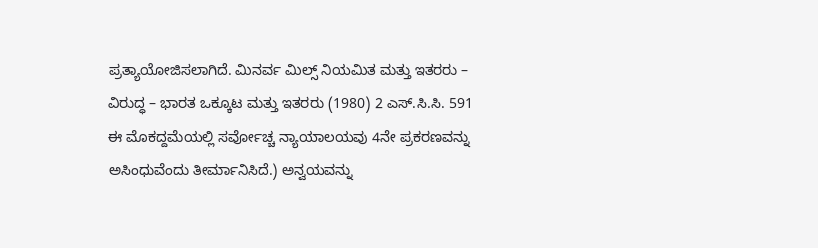ಪ್ರತ್ಯಾಯೋಜಿಸಲಾಗಿದೆ. ಮಿನರ್ವ ಮಿಲ್ಸ್ ನಿಯಮಿತ ಮತ್ತು ಇತರರು – ವಿರುದ್ಧ – ಭಾರತ ಒಕ್ಕೂಟ ಮತ್ತು ಇತರರು (1980) 2 ಎಸ್.ಸಿ.ಸಿ. 591 ಈ ಮೊಕದ್ದಮೆಯಲ್ಲಿ ಸರ್ವೋಚ್ಚ ನ್ಯಾಯಾಲಯವು 4ನೇ ಪ್ರಕರಣವನ್ನು ಅಸಿಂಧುವೆಂದು ತೀರ್ಮಾನಿಸಿದೆ.) ಅನ್ವಯವನ್ನು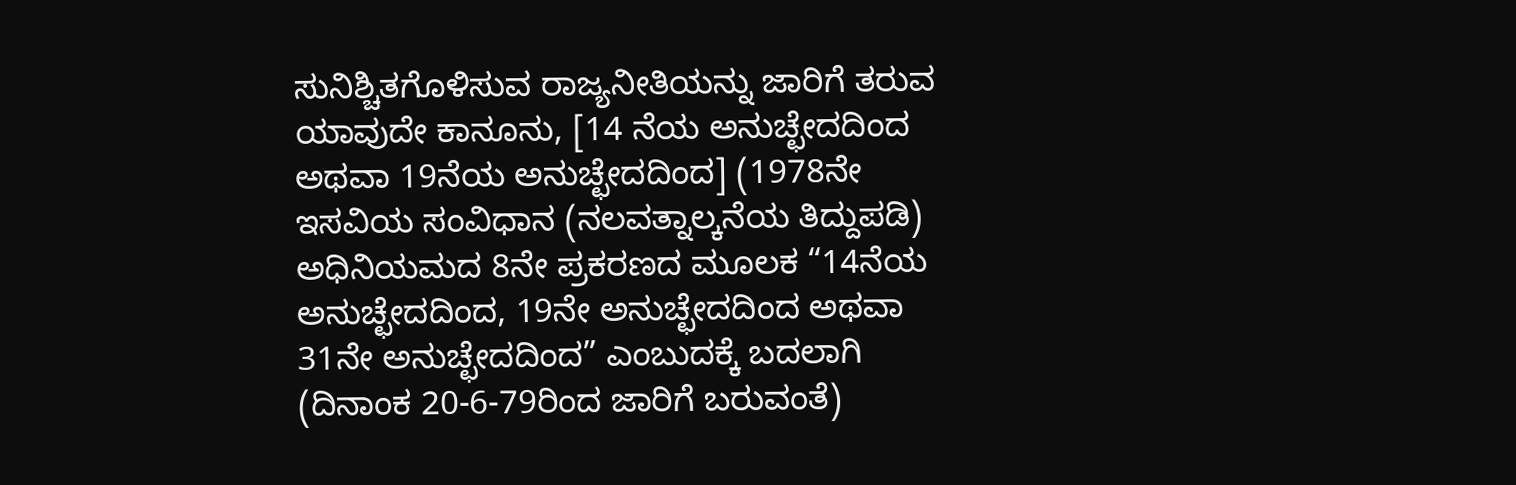ಸುನಿಶ್ಚಿತಗೊಳಿಸುವ ರಾಜ್ಯನೀತಿಯನ್ನು ಜಾರಿಗೆ ತರುವ ಯಾವುದೇ ಕಾನೂನು, [14 ನೆಯ ಅನುಚ್ಛೇದದಿಂದ ಅಥವಾ 19ನೆಯ ಅನುಚ್ಛೇದದಿಂದ] (1978ನೇ ಇಸವಿಯ ಸಂವಿಧಾನ (ನಲವತ್ನಾಲ್ಕನೆಯ ತಿದ್ದುಪಡಿ) ಅಧಿನಿಯಮದ 8ನೇ ಪ್ರಕರಣದ ಮೂಲಕ “14ನೆಯ ಅನುಚ್ಛೇದದಿಂದ, 19ನೇ ಅನುಚ್ಛೇದದಿಂದ ಅಥವಾ 31ನೇ ಅನುಚ್ಛೇದದಿಂದ” ಎಂಬುದಕ್ಕೆ ಬದಲಾಗಿ (ದಿನಾಂಕ 20-6-79ರಿಂದ ಜಾರಿಗೆ ಬರುವಂತೆ)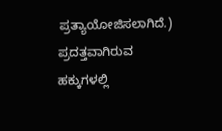ಪ್ರತ್ಯಾಯೋಜಿಸಲಾಗಿದೆ.) ಪ್ರದತ್ತವಾಗಿರುವ ಹಕ್ಕುಗಳಲ್ಲಿ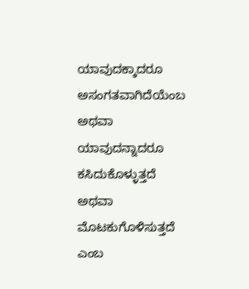ಯಾವುದಕ್ಕಾದರೂ ಅಸಂಗತವಾಗಿದೆಯೆಂಬ ಅಥವಾ ಯಾವುದನ್ನಾದರೂ ಕಸಿದುಕೊಳ್ಳುತ್ತದೆ ಅಥವಾ ಮೊಟಕುಗೊಳಿಸುತ್ತದೆ ಎಂಬ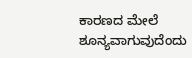ಕಾರಣದ ಮೇಲೆ ಶೂನ್ಯವಾಗುವುದೆಂದು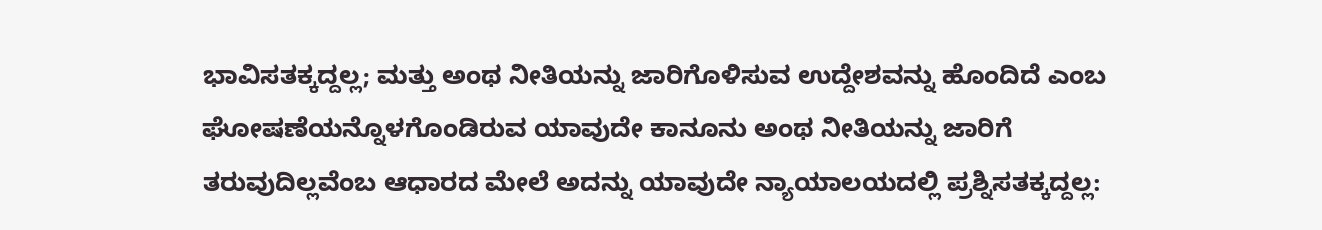ಭಾವಿಸತಕ್ಕದ್ದಲ್ಲ; ಮತ್ತು ಅಂಥ ನೀತಿಯನ್ನು ಜಾರಿಗೊಳಿಸುವ ಉದ್ದೇಶವನ್ನು ಹೊಂದಿದೆ ಎಂಬ ಘೋಷಣೆಯನ್ನೊಳಗೊಂಡಿರುವ ಯಾವುದೇ ಕಾನೂನು ಅಂಥ ನೀತಿಯನ್ನು ಜಾರಿಗೆ ತರುವುದಿಲ್ಲವೆಂಬ ಆಧಾರದ ಮೇಲೆ ಅದನ್ನು ಯಾವುದೇ ನ್ಯಾಯಾಲಯದಲ್ಲಿ ಪ್ರಶ್ನಿಸತಕ್ಕದ್ದಲ್ಲ: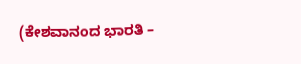(ಕೇಶವಾನಂದ ಭಾರತಿ –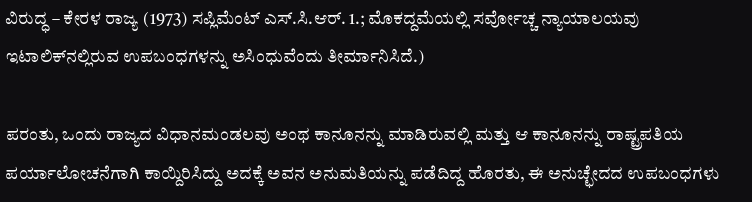ವಿರುದ್ಧ – ಕೇರಳ ರಾಜ್ಯ (1973) ಸಪ್ಲಿಮೆಂಟ್ ಎಸ್.ಸಿ.ಆರ್. 1.; ಮೊಕದ್ದಮೆಯಲ್ಲಿ ಸರ್ವೋಚ್ಚ ನ್ಯಾಯಾಲಯವು ಇಟಾಲಿಕ್‌ನಲ್ಲಿರುವ ಉಪಬಂಧಗಳನ್ನು ಅಸಿಂಧುವೆಂದು ತೀರ್ಮಾನಿಸಿದೆ.)

ಪರಂತು, ಒಂದು ರಾಜ್ಯದ ವಿಧಾನಮಂಡಲವು ಅಂಥ ಕಾನೂನನ್ನು ಮಾಡಿರುವಲ್ಲಿ ಮತ್ತು ಆ ಕಾನೂನನ್ನು ರಾಷ್ಟ್ರಪತಿಯ ಪರ್ಯಾಲೋಚನೆಗಾಗಿ ಕಾಯ್ದಿರಿಸಿದ್ದು ಅದಕ್ಕೆ ಅವನ ಅನುಮತಿಯನ್ನು ಪಡೆದಿದ್ದ ಹೊರತು, ಈ ಅನುಚ್ಛೇದದ ಉಪಬಂಧಗಳು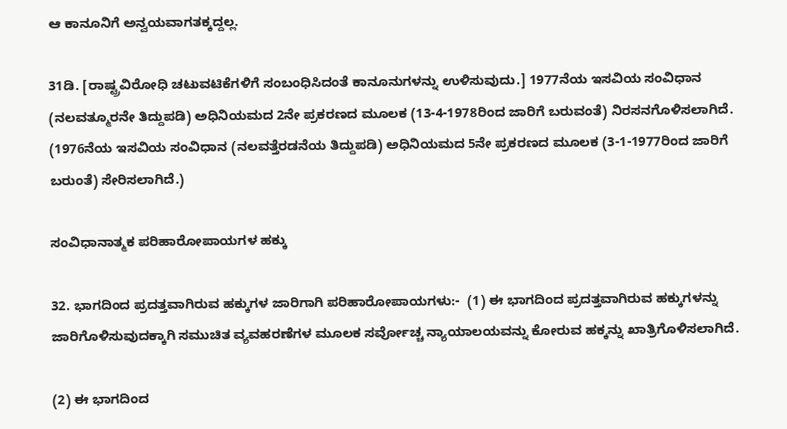ಆ ಕಾನೂನಿಗೆ ಅನ್ವಯವಾಗತಕ್ಕದ್ದಲ್ಲ.

31ಡಿ. [ರಾಷ್ಟ್ರವಿರೋಧಿ ಚಟುವಟಿಕೆಗಳಿಗೆ ಸಂಬಂಧಿಸಿದಂತೆ ಕಾನೂನುಗಳನ್ನು ಉಳಿಸುವುದು.] 1977ನೆಯ ಇಸವಿಯ ಸಂವಿಧಾನ (ನಲವತ್ಮೂರನೇ ತಿದ್ದುಪಡಿ) ಅಧಿನಿಯಮದ 2ನೇ ಪ್ರಕರಣದ ಮೂಲಕ (13-4-1978ರಿಂದ ಜಾರಿಗೆ ಬರುವಂತೆ) ನಿರಸನಗೊಳಿಸಲಾಗಿದೆ. (1976ನೆಯ ಇಸವಿಯ ಸಂವಿಧಾನ (ನಲವತ್ತೆರಡನೆಯ ತಿದ್ದುಪಡಿ) ಅಧಿನಿಯಮದ 5ನೇ ಪ್ರಕರಣದ ಮೂಲಕ (3-1-1977ರಿಂದ ಜಾರಿಗೆ ಬರುಂತೆ) ಸೇರಿಸಲಾಗಿದೆ.)

ಸಂವಿಧಾನಾತ್ಮಕ ಪರಿಹಾರೋಪಾಯಗಳ ಹಕ್ಕು

32. ಭಾಗದಿಂದ ಪ್ರದತ್ತವಾಗಿರುವ ಹಕ್ಕುಗಳ ಜಾರಿಗಾಗಿ ಪರಿಹಾರೋಪಾಯಗಳು:-  (1) ಈ ಭಾಗದಿಂದ ಪ್ರದತ್ತವಾಗಿರುವ ಹಕ್ಕುಗಳನ್ನು ಜಾರಿಗೊಳಿಸುವುದಕ್ಕಾಗಿ ಸಮುಚಿತ ವ್ಯವಹರಣೆಗಳ ಮೂಲಕ ಸರ್ವೋಚ್ಚ ನ್ಯಾಯಾಲಯವನ್ನು ಕೋರುವ ಹಕ್ಕನ್ನು ಖಾತ್ರಿಗೊಳಿಸಲಾಗಿದೆ.

(2) ಈ ಭಾಗದಿಂದ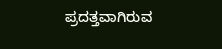ಪ್ರದತ್ತವಾಗಿರುವ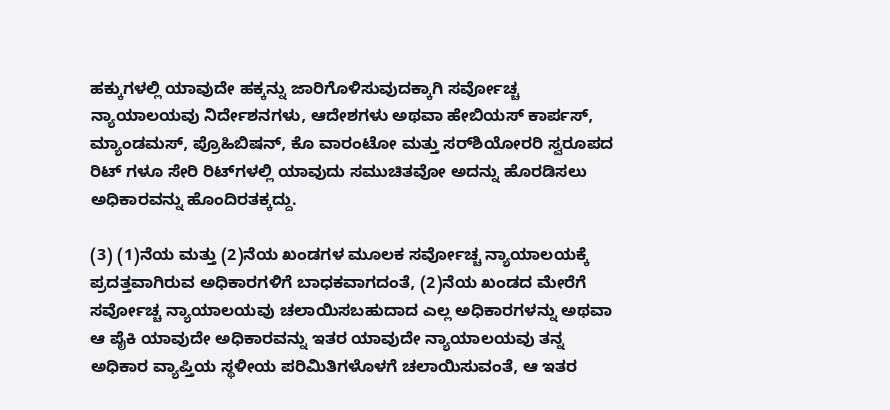ಹಕ್ಕುಗಳಲ್ಲಿ ಯಾವುದೇ ಹಕ್ಕನ್ನು ಜಾರಿಗೊಳಿಸುವುದಕ್ಕಾಗಿ ಸರ್ವೋಚ್ಚ ನ್ಯಾಯಾಲಯವು ನಿರ್ದೇಶನಗಳು, ಆದೇಶಗಳು ಅಥವಾ ಹೇಬಿಯಸ್ ಕಾರ್ಪಸ್, ಮ್ಯಾಂಡಮಸ್, ಪ್ರೊಹಿಬಿಷನ್, ಕೊ ವಾರಂಟೋ ಮತ್ತು ಸರ್‌ಶಿಯೋರರಿ ಸ್ವರೂಪದ ರಿಟ್‌ ಗಳೂ ಸೇರಿ ರಿಟ್‌ಗಳಲ್ಲಿ ಯಾವುದು ಸಮುಚಿತವೋ ಅದನ್ನು ಹೊರಡಿಸಲು ಅಧಿಕಾರವನ್ನು ಹೊಂದಿರತಕ್ಕದ್ದು.

(3) (1)ನೆಯ ಮತ್ತು (2)ನೆಯ ಖಂಡಗಳ ಮೂಲಕ ಸರ್ವೋಚ್ಚ ನ್ಯಾಯಾಲಯಕ್ಕೆ ಪ್ರದತ್ತವಾಗಿರುವ ಅಧಿಕಾರಗಳಿಗೆ ಬಾಧಕವಾಗದಂತೆ, (2)ನೆಯ ಖಂಡದ ಮೇರೆಗೆ ಸರ್ವೋಚ್ಚ ನ್ಯಾಯಾಲಯವು ಚಲಾಯಿಸಬಹುದಾದ ಎಲ್ಲ ಅಧಿಕಾರಗಳನ್ನು ಅಥವಾ ಆ ಪೈಕಿ ಯಾವುದೇ ಅಧಿಕಾರವನ್ನು ಇತರ ಯಾವುದೇ ನ್ಯಾಯಾಲಯವು ತನ್ನ ಅಧಿಕಾರ ವ್ಯಾಪ್ತಿಯ ಸ್ಥಳೀಯ ಪರಿಮಿತಿಗಳೊಳಗೆ ಚಲಾಯಿಸುವಂತೆ, ಆ ಇತರ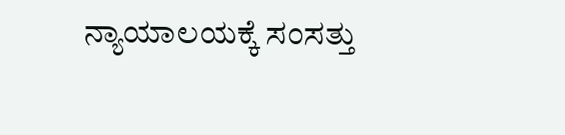ನ್ಯಾಯಾಲಯಕ್ಕೆ ಸಂಸತ್ತು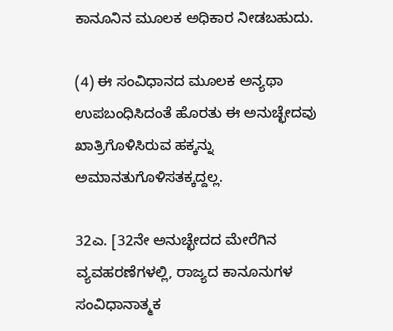ಕಾನೂನಿನ ಮೂಲಕ ಅಧಿಕಾರ ನೀಡಬಹುದು.

(4) ಈ ಸಂವಿಧಾನದ ಮೂಲಕ ಅನ್ಯಥಾ ಉಪಬಂಧಿಸಿದಂತೆ ಹೊರತು ಈ ಅನುಚ್ಛೇದವು ಖಾತ್ರಿಗೊಳಿಸಿರುವ ಹಕ್ಕನ್ನು ಅಮಾನತುಗೊಳಿಸತಕ್ಕದ್ದಲ್ಲ.

32ಎ. [32ನೇ ಅನುಚ್ಛೇದದ ಮೇರೆಗಿನ ವ್ಯವಹರಣೆಗಳಲ್ಲಿ, ರಾಜ್ಯದ ಕಾನೂನುಗಳ ಸಂವಿಧಾನಾತ್ಮಕ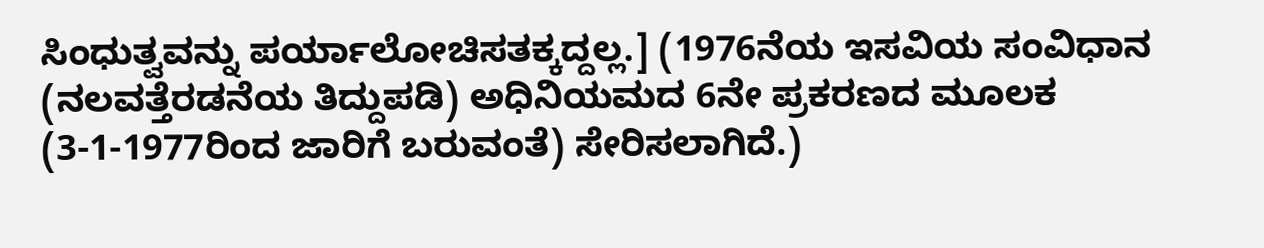ಸಿಂಧುತ್ವವನ್ನು ಪರ್ಯಾಲೋಚಿಸತಕ್ಕದ್ದಲ್ಲ.] (1976ನೆಯ ಇಸವಿಯ ಸಂವಿಧಾನ (ನಲವತ್ತೆರಡನೆಯ ತಿದ್ದುಪಡಿ) ಅಧಿನಿಯಮದ 6ನೇ ಪ್ರಕರಣದ ಮೂಲಕ (3-1-1977ರಿಂದ ಜಾರಿಗೆ ಬರುವಂತೆ) ಸೇರಿಸಲಾಗಿದೆ.)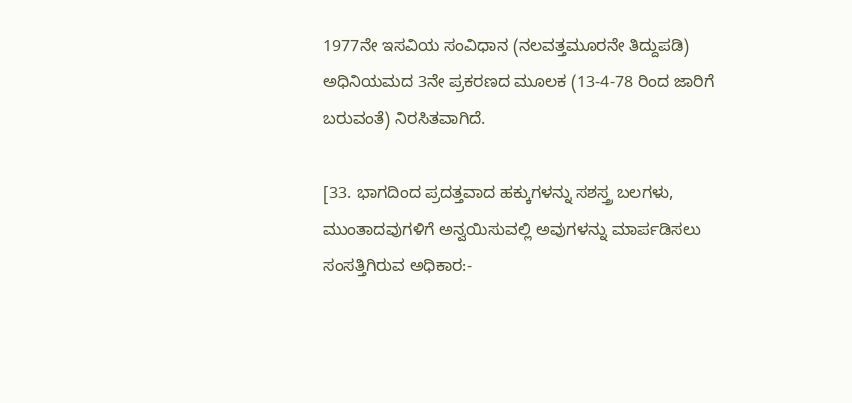1977ನೇ ಇಸವಿಯ ಸಂವಿಧಾನ (ನಲವತ್ತಮೂರನೇ ತಿದ್ದುಪಡಿ) ಅಧಿನಿಯಮದ 3ನೇ ಪ್ರಕರಣದ ಮೂಲಕ (13-4-78 ರಿಂದ ಜಾರಿಗೆ ಬರುವಂತೆ) ನಿರಸಿತವಾಗಿದೆ.

[33. ಭಾಗದಿಂದ ಪ್ರದತ್ತವಾದ ಹಕ್ಕುಗಳನ್ನು ಸಶಸ್ತ್ರ ಬಲಗಳು, ಮುಂತಾದವುಗಳಿಗೆ ಅನ್ವಯಿಸುವಲ್ಲಿ ಅವುಗಳನ್ನು ಮಾರ್ಪಡಿಸಲು ಸಂಸತ್ತಿಗಿರುವ ಅಧಿಕಾರ:-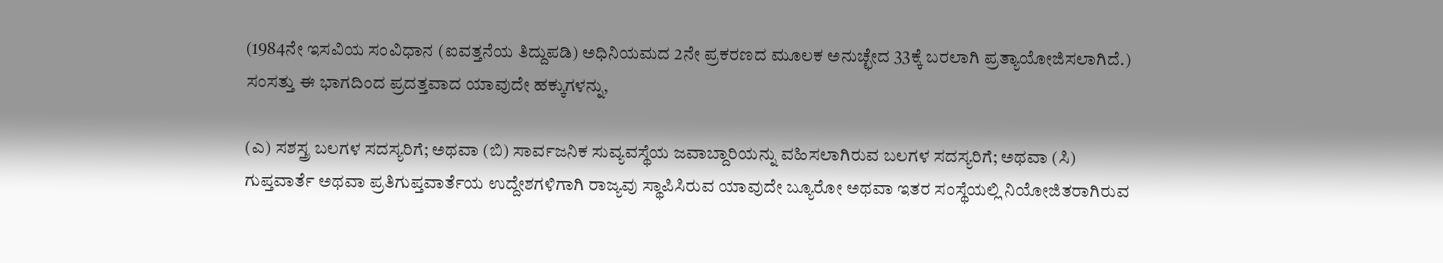(1984ನೇ ಇಸವಿಯ ಸಂವಿಧಾನ (ಐವತ್ತನೆಯ ತಿದ್ದುಪಡಿ) ಅಧಿನಿಯಮದ 2ನೇ ಪ್ರಕರಣದ ಮೂಲಕ ಅನುಚ್ಛೇದ 33ಕ್ಕೆ ಬರಲಾಗಿ ಪ್ರತ್ಯಾಯೋಜಿಸಲಾಗಿದೆ.) ಸಂಸತ್ತು ಈ ಭಾಗದಿಂದ ಪ್ರದತ್ತವಾದ ಯಾವುದೇ ಹಕ್ಕುಗಳನ್ನು,

(ಎ) ಸಶಸ್ತ್ರ ಬಲಗಳ ಸದಸ್ಯರಿಗೆ; ಅಥವಾ (ಬಿ) ಸಾರ್ವಜನಿಕ ಸುವ್ಯವಸ್ಥೆಯ ಜವಾಬ್ದಾರಿಯನ್ನು ವಹಿಸಲಾಗಿರುವ ಬಲಗಳ ಸದಸ್ಯರಿಗೆ; ಅಥವಾ (ಸಿ) ಗುಪ್ತವಾರ್ತೆ ಅಥವಾ ಪ್ರತಿಗುಪ್ತವಾರ್ತೆಯ ಉದ್ದೇಶಗಳಿಗಾಗಿ ರಾಜ್ಯವು ಸ್ಥಾಪಿಸಿರುವ ಯಾವುದೇ ಬ್ಯೂರೋ ಅಥವಾ ಇತರ ಸಂಸ್ಥೆಯಲ್ಲಿ ನಿಯೋಜಿತರಾಗಿರುವ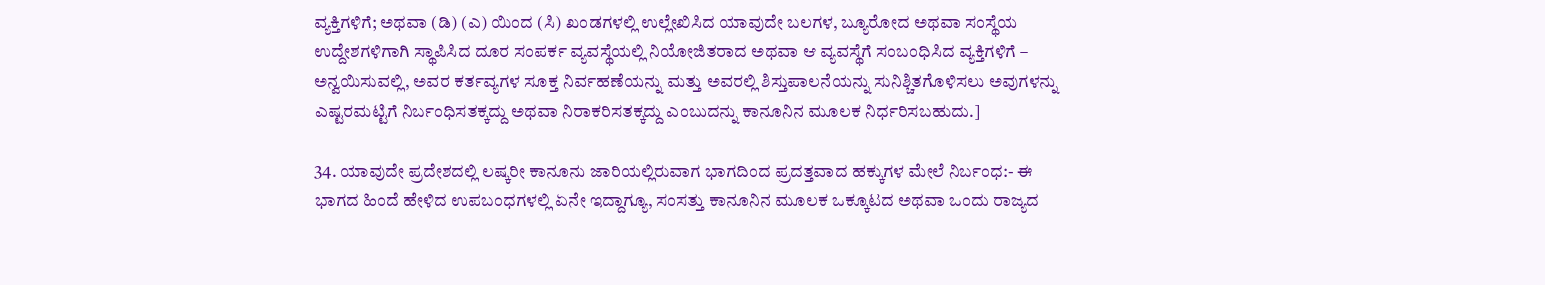ವ್ಯಕ್ತಿಗಳಿಗೆ; ಅಥವಾ (ಡಿ) (ಎ) ಯಿಂದ (ಸಿ) ಖಂಡಗಳಲ್ಲಿ ಉಲ್ಲೇಖಿಸಿದ ಯಾವುದೇ ಬಲಗಳ, ಬ್ಯೂರೋದ ಅಥವಾ ಸಂಸ್ಥೆಯ ಉದ್ದೇಶಗಳಿಗಾಗಿ ಸ್ಥಾಪಿಸಿದ ದೂರ ಸಂಪರ್ಕ ವ್ಯವಸ್ಥೆಯಲ್ಲಿ ನಿಯೋಜಿತರಾದ ಅಥವಾ ಆ ವ್ಯವಸ್ಥೆಗೆ ಸಂಬಂಧಿಸಿದ ವ್ಯಕ್ತಿಗಳಿಗೆ – ಅನ್ವಯಿಸುವಲ್ಲಿ, ಅವರ ಕರ್ತವ್ಯಗಳ ಸೂಕ್ತ ನಿರ್ವಹಣೆಯನ್ನು ಮತ್ತು ಅವರಲ್ಲಿ ಶಿಸ್ತುಪಾಲನೆಯನ್ನು ಸುನಿಶ್ಚಿತಗೊಳಿಸಲು ಅವುಗಳನ್ನು ಎಷ್ಟರಮಟ್ಟಿಗೆ ನಿರ್ಬಂಧಿಸತಕ್ಕದ್ದು ಅಥವಾ ನಿರಾಕರಿಸತಕ್ಕದ್ದು ಎಂಬುದನ್ನು ಕಾನೂನಿನ ಮೂಲಕ ನಿರ್ಧರಿಸಬಹುದು.]

34. ಯಾವುದೇ ಪ್ರದೇಶದಲ್ಲಿ ಲಷ್ಕರೀ ಕಾನೂನು ಜಾರಿಯಲ್ಲಿರುವಾಗ ಭಾಗದಿಂದ ಪ್ರದತ್ತವಾದ ಹಕ್ಕುಗಳ ಮೇಲೆ ನಿರ್ಬಂಧ:- ಈ ಭಾಗದ ಹಿಂದೆ ಹೇಳಿದ ಉಪಬಂಧಗಳಲ್ಲಿ ಏನೇ ಇದ್ದಾಗ್ಯೂ, ಸಂಸತ್ತು ಕಾನೂನಿನ ಮೂಲಕ ಒಕ್ಕೂಟದ ಅಥವಾ ಒಂದು ರಾಜ್ಯದ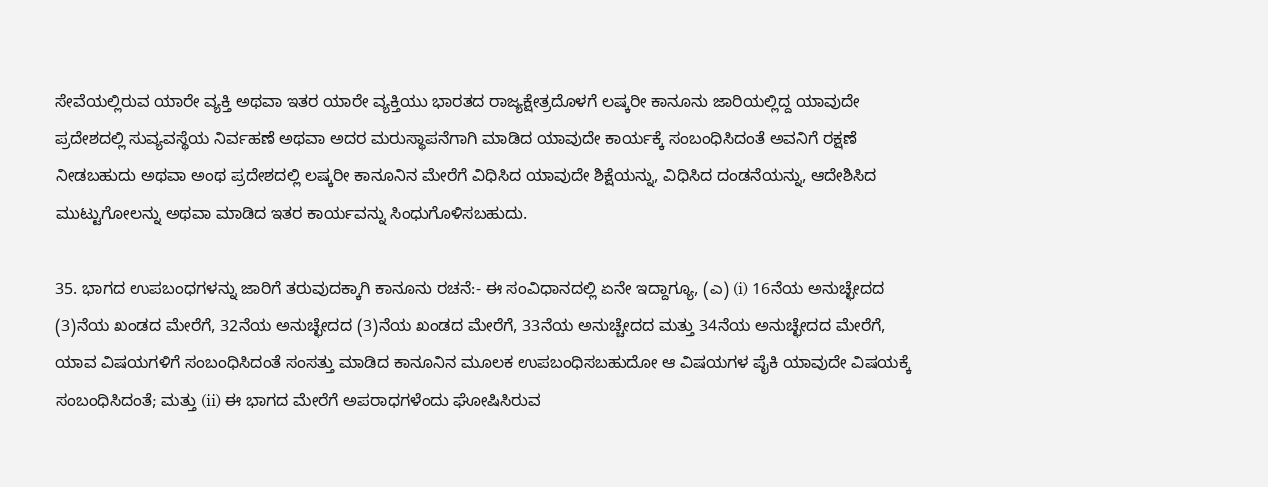ಸೇವೆಯಲ್ಲಿರುವ ಯಾರೇ ವ್ಯಕ್ತಿ ಅಥವಾ ಇತರ ಯಾರೇ ವ್ಯಕ್ತಿಯು ಭಾರತದ ರಾಜ್ಯಕ್ಷೇತ್ರದೊಳಗೆ ಲಷ್ಕರೀ ಕಾನೂನು ಜಾರಿಯಲ್ಲಿದ್ದ ಯಾವುದೇ ಪ್ರದೇಶದಲ್ಲಿ ಸುವ್ಯವಸ್ಥೆಯ ನಿರ್ವಹಣೆ ಅಥವಾ ಅದರ ಮರುಸ್ಥಾಪನೆಗಾಗಿ ಮಾಡಿದ ಯಾವುದೇ ಕಾರ್ಯಕ್ಕೆ ಸಂಬಂಧಿಸಿದಂತೆ ಅವನಿಗೆ ರಕ್ಷಣೆ ನೀಡಬಹುದು ಅಥವಾ ಅಂಥ ಪ್ರದೇಶದಲ್ಲಿ ಲಷ್ಕರೀ ಕಾನೂನಿನ ಮೇರೆಗೆ ವಿಧಿಸಿದ ಯಾವುದೇ ಶಿಕ್ಷೆಯನ್ನು, ವಿಧಿಸಿದ ದಂಡನೆಯನ್ನು, ಆದೇಶಿಸಿದ ಮುಟ್ಟುಗೋಲನ್ನು ಅಥವಾ ಮಾಡಿದ ಇತರ ಕಾರ್ಯವನ್ನು ಸಿಂಧುಗೊಳಿಸಬಹುದು.

35. ಭಾಗದ ಉಪಬಂಧಗಳನ್ನು ಜಾರಿಗೆ ತರುವುದಕ್ಕಾಗಿ ಕಾನೂನು ರಚನೆ:- ಈ ಸಂವಿಧಾನದಲ್ಲಿ ಏನೇ ಇದ್ದಾಗ್ಯೂ, (ಎ) (i) 16ನೆಯ ಅನುಚ್ಛೇದದ (3)ನೆಯ ಖಂಡದ ಮೇರೆಗೆ, 32ನೆಯ ಅನುಚ್ಛೇದದ (3)ನೆಯ ಖಂಡದ ಮೇರೆಗೆ, 33ನೆಯ ಅನುಚ್ಚೇದದ ಮತ್ತು 34ನೆಯ ಅನುಚ್ಛೇದದ ಮೇರೆಗೆ, ಯಾವ ವಿಷಯಗಳಿಗೆ ಸಂಬಂಧಿಸಿದಂತೆ ಸಂಸತ್ತು ಮಾಡಿದ ಕಾನೂನಿನ ಮೂಲಕ ಉಪಬಂಧಿಸಬಹುದೋ ಆ ವಿಷಯಗಳ ಪೈಕಿ ಯಾವುದೇ ವಿಷಯಕ್ಕೆ ಸಂಬಂಧಿಸಿದಂತೆ; ಮತ್ತು (ii) ಈ ಭಾಗದ ಮೇರೆಗೆ ಅಪರಾಧಗಳೆಂದು ಘೋಷಿಸಿರುವ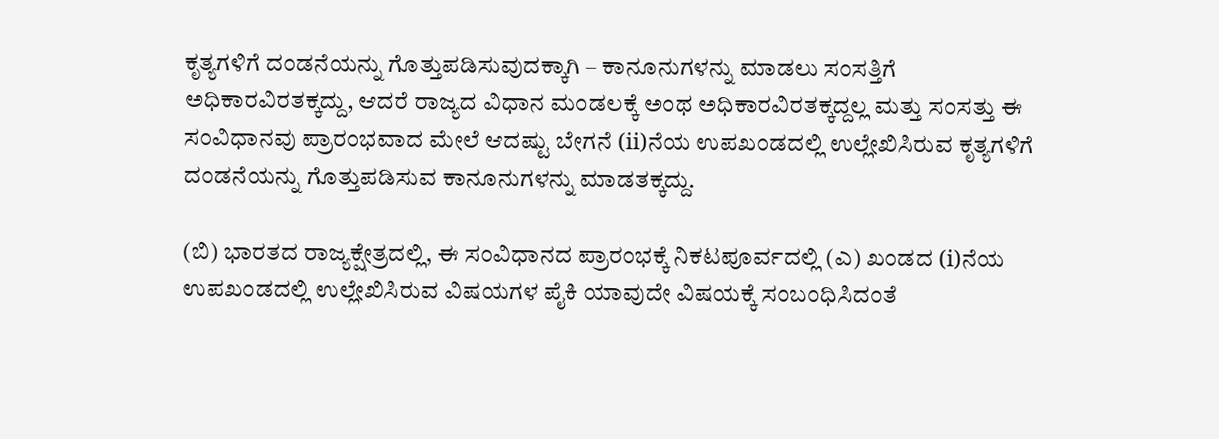ಕೃತ್ಯಗಳಿಗೆ ದಂಡನೆಯನ್ನು ಗೊತ್ತುಪಡಿಸುವುದಕ್ಕಾಗಿ – ಕಾನೂನುಗಳನ್ನು ಮಾಡಲು ಸಂಸತ್ತಿಗೆ ಅಧಿಕಾರವಿರತಕ್ಕದ್ದು, ಆದರೆ ರಾಜ್ಯದ ವಿಧಾನ ಮಂಡಲಕ್ಕೆ ಅಂಥ ಅಧಿಕಾರವಿರತಕ್ಕದ್ದಲ್ಲ ಮತ್ತು ಸಂಸತ್ತು ಈ ಸಂವಿಧಾನವು ಪ್ರಾರಂಭವಾದ ಮೇಲೆ ಆದಷ್ಟು ಬೇಗನೆ (ii)ನೆಯ ಉಪಖಂಡದಲ್ಲಿ ಉಲ್ಲೇಖಿಸಿರುವ ಕೃತ್ಯಗಳಿಗೆ ದಂಡನೆಯನ್ನು ಗೊತ್ತುಪಡಿಸುವ ಕಾನೂನುಗಳನ್ನು ಮಾಡತಕ್ಕದ್ದು.

(ಬಿ) ಭಾರತದ ರಾಜ್ಯಕ್ಷೇತ್ರದಲ್ಲಿ, ಈ ಸಂವಿಧಾನದ ಪ್ರಾರಂಭಕ್ಕೆ ನಿಕಟಪೂರ್ವದಲ್ಲಿ (ಎ) ಖಂಡದ (i)ನೆಯ ಉಪಖಂಡದಲ್ಲಿ ಉಲ್ಲೇಖಿಸಿರುವ ವಿಷಯಗಳ ಪೈಕಿ ಯಾವುದೇ ವಿಷಯಕ್ಕೆ ಸಂಬಂಧಿಸಿದಂತೆ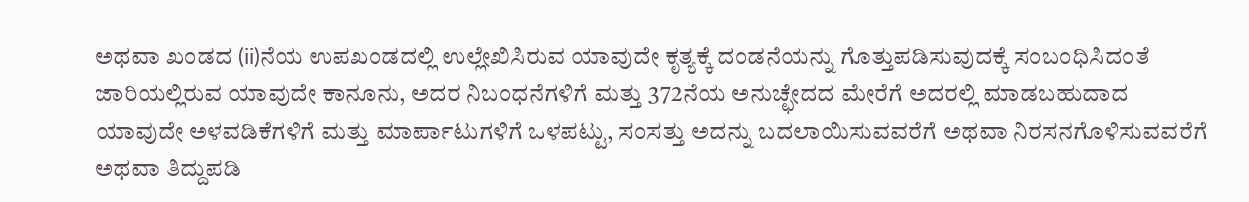ಅಥವಾ ಖಂಡದ (ii)ನೆಯ ಉಪಖಂಡದಲ್ಲಿ ಉಲ್ಲೇಖಿಸಿರುವ ಯಾವುದೇ ಕೃತ್ಯಕ್ಕೆ ದಂಡನೆಯನ್ನು ಗೊತ್ತುಪಡಿಸುವುದಕ್ಕೆ ಸಂಬಂಧಿಸಿದಂತೆ ಜಾರಿಯಲ್ಲಿರುವ ಯಾವುದೇ ಕಾನೂನು, ಅದರ ನಿಬಂಧನೆಗಳಿಗೆ ಮತ್ತು 372ನೆಯ ಅನುಚ್ಛೇದದ ಮೇರೆಗೆ ಅದರಲ್ಲಿ ಮಾಡಬಹುದಾದ ಯಾವುದೇ ಅಳವಡಿಕೆಗಳಿಗೆ ಮತ್ತು ಮಾರ್ಪಾಟುಗಳಿಗೆ ಒಳಪಟ್ಟು, ಸಂಸತ್ತು ಅದನ್ನು ಬದಲಾಯಿಸುವವರೆಗೆ ಅಥವಾ ನಿರಸನಗೊಳಿಸುವವರೆಗೆ ಅಥವಾ ತಿದ್ದುಪಡಿ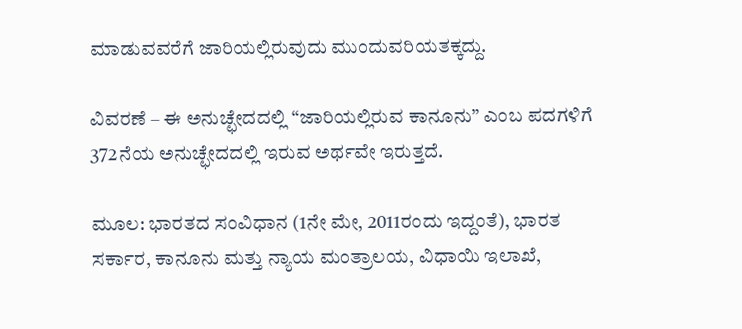ಮಾಡುವವರೆಗೆ ಜಾರಿಯಲ್ಲಿರುವುದು ಮುಂದುವರಿಯತಕ್ಕದ್ದು.

ವಿವರಣೆ – ಈ ಅನುಚ್ಛೇದದಲ್ಲಿ “ಜಾರಿಯಲ್ಲಿರುವ ಕಾನೂನು” ಎಂಬ ಪದಗಳಿಗೆ 372ನೆಯ ಅನುಚ್ಛೇದದಲ್ಲಿ ಇರುವ ಅರ್ಥವೇ ಇರುತ್ತದೆ.

ಮೂಲ: ಭಾರತದ ಸಂವಿಧಾನ (1ನೇ ಮೇ, 2011ರಂದು ಇದ್ದಂತೆ), ಭಾರತ ಸರ್ಕಾರ, ಕಾನೂನು ಮತ್ತು ನ್ಯಾಯ ಮಂತ್ರಾಲಯ, ವಿಧಾಯಿ ಇಲಾಖೆ,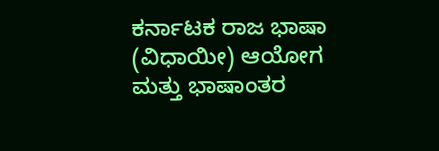ಕರ್ನಾಟಕ ರಾಜ ಭಾಷಾ (ವಿಧಾಯೀ) ಆಯೋಗ ಮತ್ತು ಭಾಷಾಂತರ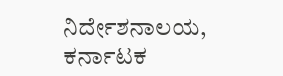ನಿರ್ದೇಶನಾಲಯ, ಕರ್ನಾಟಕ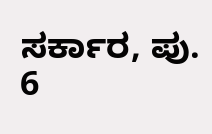ಸರ್ಕಾರ, ಪು. 6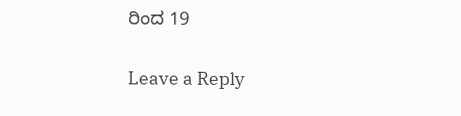ರಿಂದ 19

Leave a Reply